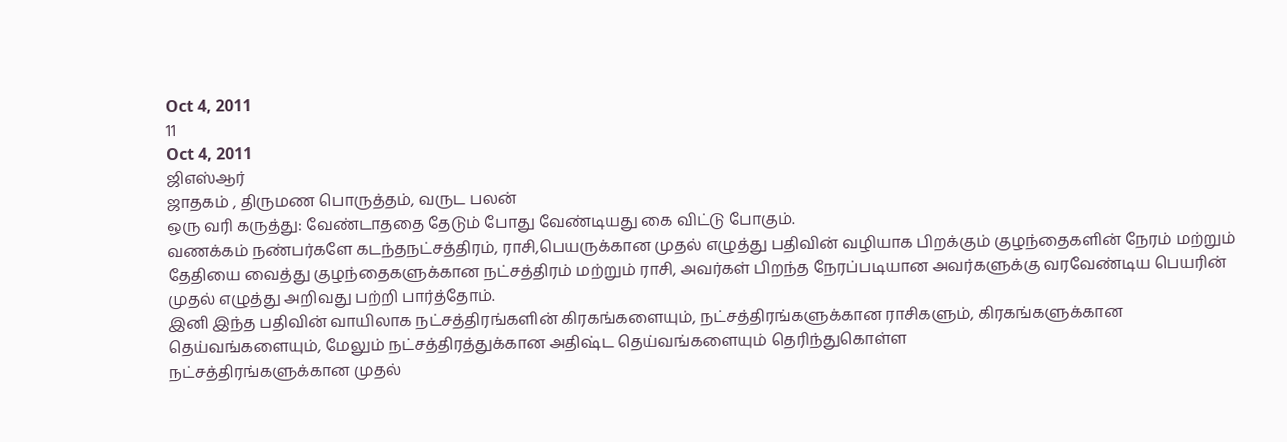Oct 4, 2011
11
Oct 4, 2011
ஜிஎஸ்ஆர்
ஜாதகம் , திருமண பொருத்தம், வருட பலன்
ஒரு வரி கருத்து: வேண்டாததை தேடும் போது வேண்டியது கை விட்டு போகும்.
வணக்கம் நண்பர்களே கடந்தநட்சத்திரம், ராசி,பெயருக்கான முதல் எழுத்து பதிவின் வழியாக பிறக்கும் குழந்தைகளின் நேரம் மற்றும் தேதியை வைத்து குழந்தைகளுக்கான நட்சத்திரம் மற்றும் ராசி, அவர்கள் பிறந்த நேரப்படியான அவர்களுக்கு வரவேண்டிய பெயரின் முதல் எழுத்து அறிவது பற்றி பார்த்தோம்.
இனி இந்த பதிவின் வாயிலாக நட்சத்திரங்களின் கிரகங்களையும், நட்சத்திரங்களுக்கான ராசிகளும், கிரகங்களுக்கான தெய்வங்களையும், மேலும் நட்சத்திரத்துக்கான அதிஷ்ட தெய்வங்களையும் தெரிந்துகொள்ள
நட்சத்திரங்களுக்கான முதல்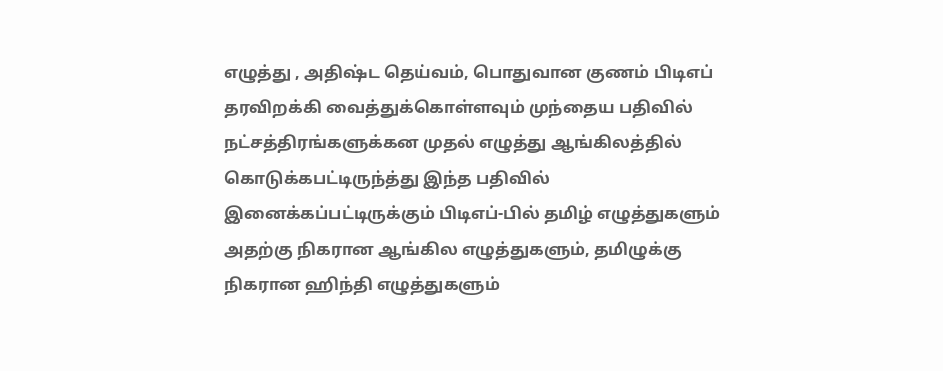எழுத்து , அதிஷ்ட தெய்வம், பொதுவான குணம் பிடிஎப் தரவிறக்கி வைத்துக்கொள்ளவும் முந்தைய பதிவில் நட்சத்திரங்களுக்கன முதல் எழுத்து ஆங்கிலத்தில் கொடுக்கபட்டிருந்த்து இந்த பதிவில் இனைக்கப்பட்டிருக்கும் பிடிஎப்-பில் தமிழ் எழுத்துகளும் அதற்கு நிகரான ஆங்கில எழுத்துகளும், தமிழுக்கு நிகரான ஹிந்தி எழுத்துகளும்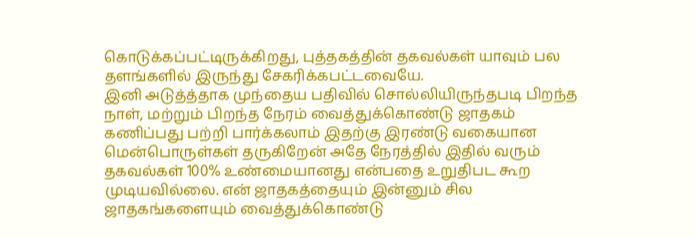கொடுக்கப்பட்டிருக்கிறது, புத்தகத்தின் தகவல்கள் யாவும் பல தளங்களில் இருந்து சேகரிக்கபட்டவையே.
இனி அடுத்த்தாக முந்தைய பதிவில் சொல்லியிருந்தபடி பிறந்த நாள், மற்றும் பிறந்த நேரம் வைத்துக்கொண்டு ஜாதகம் கணிப்பது பற்றி பார்க்கலாம் இதற்கு இரண்டு வகையான மென்பொருள்கள் தருகிறேன் அதே நேரத்தில் இதில் வரும் தகவல்கள் 100% உண்மையானது என்பதை உறுதிபட கூற முடியவில்லை. என் ஜாதகத்தையும் இன்னும் சில ஜாதகங்களையும் வைத்துக்கொண்டு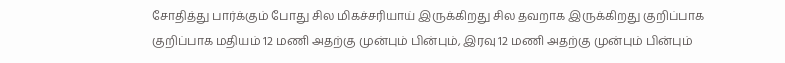சோதித்து பார்க்கும் போது சில மிகச்சரியாய் இருக்கிறது சில தவறாக இருக்கிறது குறிப்பாக குறிப்பாக மதியம் 12 மணி அதற்கு முன்பும் பின்பும், இரவு 12 மணி அதற்கு முன்பும் பின்பும்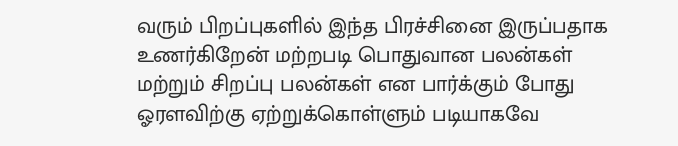வரும் பிறப்புகளில் இந்த பிரச்சினை இருப்பதாக உணர்கிறேன் மற்றபடி பொதுவான பலன்கள் மற்றும் சிறப்பு பலன்கள் என பார்க்கும் போது ஓரளவிற்கு ஏற்றுக்கொள்ளும் படியாகவே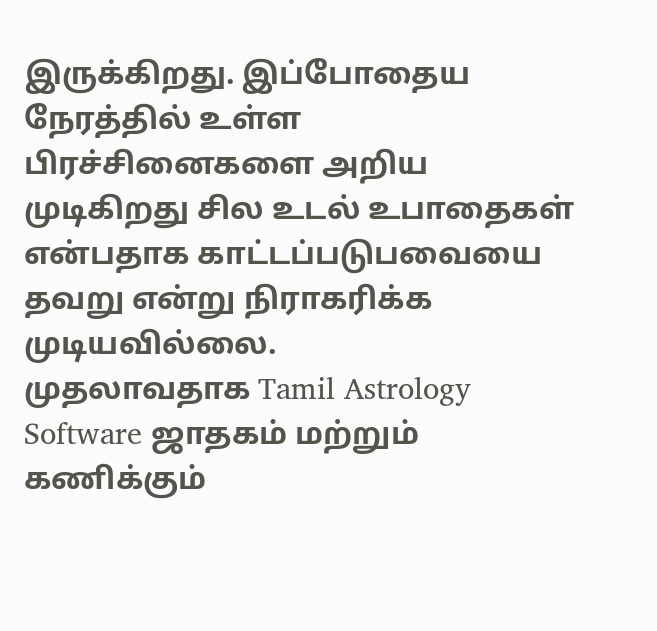இருக்கிறது. இப்போதைய நேரத்தில் உள்ள பிரச்சினைகளை அறிய முடிகிறது சில உடல் உபாதைகள் என்பதாக காட்டப்படுபவையை தவறு என்று நிராகரிக்க முடியவில்லை.
முதலாவதாக Tamil Astrology Software ஜாதகம் மற்றும் கணிக்கும்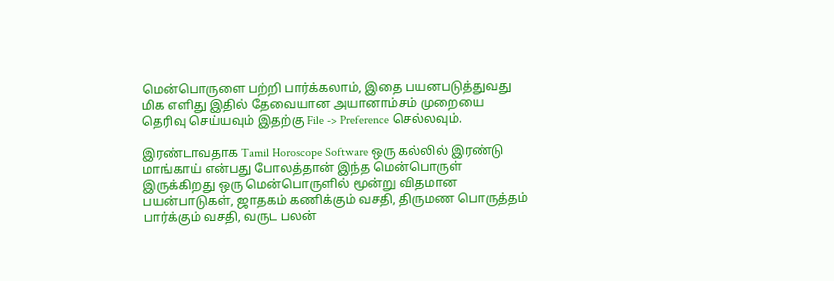மென்பொருளை பற்றி பார்க்கலாம், இதை பயனபடுத்துவது மிக எளிது இதில் தேவையான அயானாம்சம் முறையை தெரிவு செய்யவும் இதற்கு File -> Preference செல்லவும்.

இரண்டாவதாக Tamil Horoscope Software ஒரு கல்லில் இரண்டு மாங்காய் என்பது போலத்தான் இந்த மென்பொருள் இருக்கிறது ஒரு மென்பொருளில் மூன்று விதமான பயன்பாடுகள், ஜாதகம் கணிக்கும் வசதி, திருமண பொருத்தம் பார்க்கும் வசதி, வருட பலன்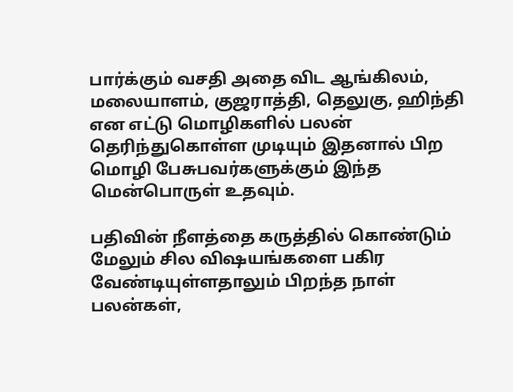பார்க்கும் வசதி அதை விட ஆங்கிலம், மலையாளம், குஜராத்தி, தெலுகு, ஹிந்தி என எட்டு மொழிகளில் பலன் தெரிந்துகொள்ள முடியும் இதனால் பிற மொழி பேசுபவர்களுக்கும் இந்த மென்பொருள் உதவும்.

பதிவின் நீளத்தை கருத்தில் கொண்டும் மேலும் சில விஷயங்களை பகிர வேண்டியுள்ளதாலும் பிறந்த நாள் பலன்கள்,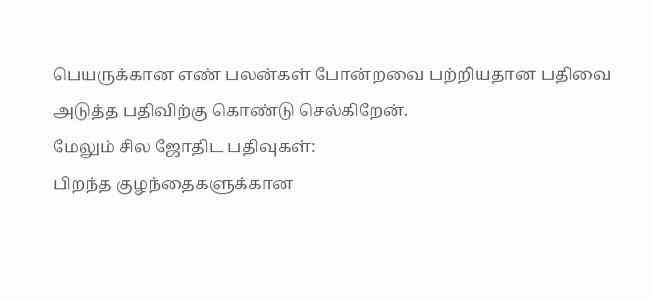பெயருக்கான எண் பலன்கள் போன்றவை பற்றியதான பதிவை அடுத்த பதிவிற்கு கொண்டு செல்கிறேன்.
மேலும் சில ஜோதிட பதிவுகள்:
பிறந்த குழந்தைகளுக்கான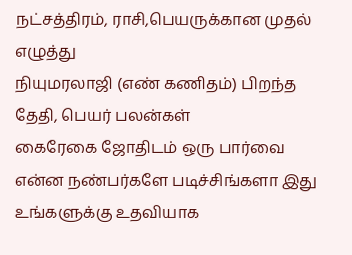நட்சத்திரம், ராசி,பெயருக்கான முதல் எழுத்து
நியுமரலாஜி (எண் கணிதம்) பிறந்த தேதி, பெயர் பலன்கள்
கைரேகை ஜோதிடம் ஒரு பார்வை
என்ன நண்பர்களே படிச்சிங்களா இது உங்களுக்கு உதவியாக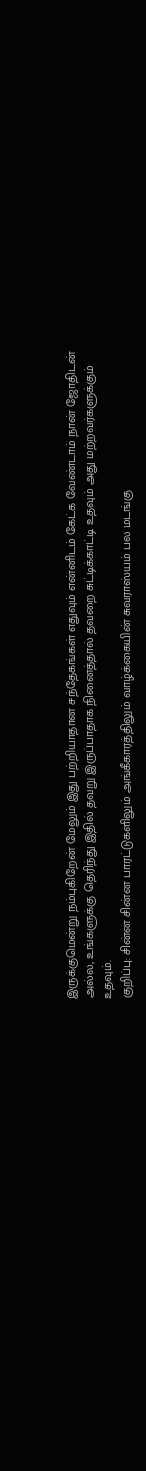இருக்குமென்று நம்புகிறேன் மேலும் இது பற்றியாதான சந்தேகங்கள் எதுவும் என்னிடம் கேட்க வேண்டாம் நான் ஜோதிடன் அல்ல, உங்களுக்கு தெரிந்து இதில் தவறு இருப்பாதாக நினைத்தால் தவறை சுட்டிக்காட்டி உதவும் அது மற்றவர்களுக்கும் உதவும்.
குறிப்பு: சின்ன சின்ன பாரட்டுகளிலும் அங்கீகாரத்திலும் வாழ்க்கையின் சுவராஸ்யம் பல மடங்கு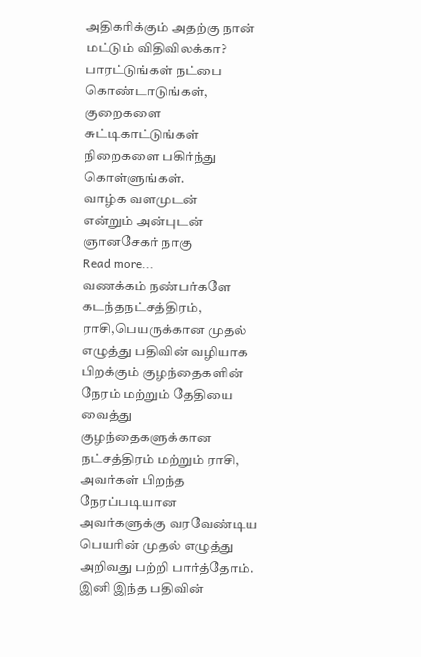அதிகரிக்கும் அதற்கு நான் மட்டும் விதிவிலக்கா? பாரட்டுங்கள் நட்பை கொண்டாடுங்கள், குறைகளை சுட்டிகாட்டுங்கள் நிறைகளை பகிர்ந்து கொள்ளுங்கள்.
வாழ்க வளமுடன்
என்றும் அன்புடன்
ஞானசேகர் நாகு
Read more...
வணக்கம் நண்பர்களே கடந்தநட்சத்திரம், ராசி,பெயருக்கான முதல் எழுத்து பதிவின் வழியாக பிறக்கும் குழந்தைகளின் நேரம் மற்றும் தேதியை வைத்து குழந்தைகளுக்கான நட்சத்திரம் மற்றும் ராசி, அவர்கள் பிறந்த நேரப்படியான அவர்களுக்கு வரவேண்டிய பெயரின் முதல் எழுத்து அறிவது பற்றி பார்த்தோம்.
இனி இந்த பதிவின்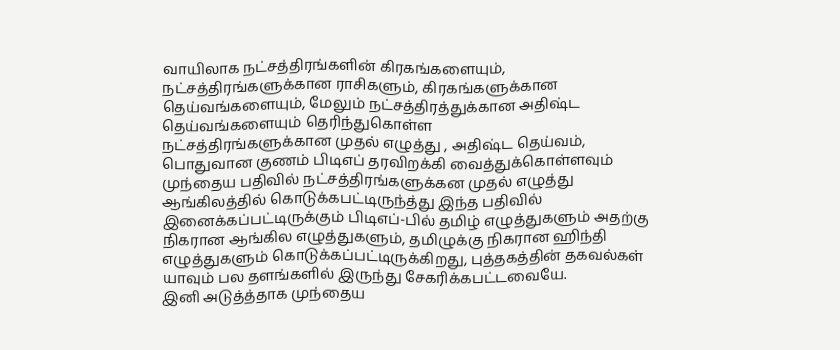வாயிலாக நட்சத்திரங்களின் கிரகங்களையும், நட்சத்திரங்களுக்கான ராசிகளும், கிரகங்களுக்கான தெய்வங்களையும், மேலும் நட்சத்திரத்துக்கான அதிஷ்ட தெய்வங்களையும் தெரிந்துகொள்ள
நட்சத்திரங்களுக்கான முதல் எழுத்து , அதிஷ்ட தெய்வம், பொதுவான குணம் பிடிஎப் தரவிறக்கி வைத்துக்கொள்ளவும் முந்தைய பதிவில் நட்சத்திரங்களுக்கன முதல் எழுத்து ஆங்கிலத்தில் கொடுக்கபட்டிருந்த்து இந்த பதிவில் இனைக்கப்பட்டிருக்கும் பிடிஎப்-பில் தமிழ் எழுத்துகளும் அதற்கு நிகரான ஆங்கில எழுத்துகளும், தமிழுக்கு நிகரான ஹிந்தி எழுத்துகளும் கொடுக்கப்பட்டிருக்கிறது, புத்தகத்தின் தகவல்கள் யாவும் பல தளங்களில் இருந்து சேகரிக்கபட்டவையே.
இனி அடுத்த்தாக முந்தைய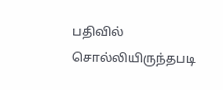பதிவில் சொல்லியிருந்தபடி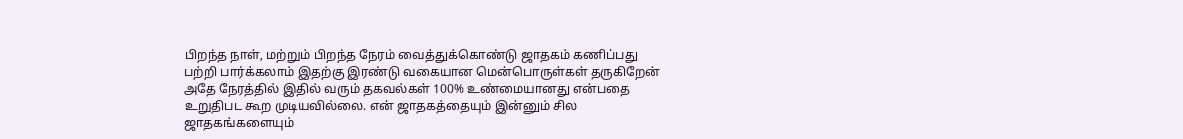பிறந்த நாள், மற்றும் பிறந்த நேரம் வைத்துக்கொண்டு ஜாதகம் கணிப்பது பற்றி பார்க்கலாம் இதற்கு இரண்டு வகையான மென்பொருள்கள் தருகிறேன் அதே நேரத்தில் இதில் வரும் தகவல்கள் 100% உண்மையானது என்பதை உறுதிபட கூற முடியவில்லை. என் ஜாதகத்தையும் இன்னும் சில ஜாதகங்களையும்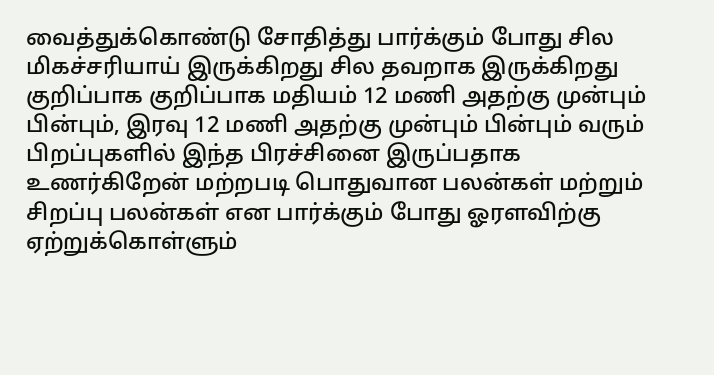வைத்துக்கொண்டு சோதித்து பார்க்கும் போது சில மிகச்சரியாய் இருக்கிறது சில தவறாக இருக்கிறது குறிப்பாக குறிப்பாக மதியம் 12 மணி அதற்கு முன்பும் பின்பும், இரவு 12 மணி அதற்கு முன்பும் பின்பும் வரும் பிறப்புகளில் இந்த பிரச்சினை இருப்பதாக உணர்கிறேன் மற்றபடி பொதுவான பலன்கள் மற்றும் சிறப்பு பலன்கள் என பார்க்கும் போது ஓரளவிற்கு ஏற்றுக்கொள்ளும்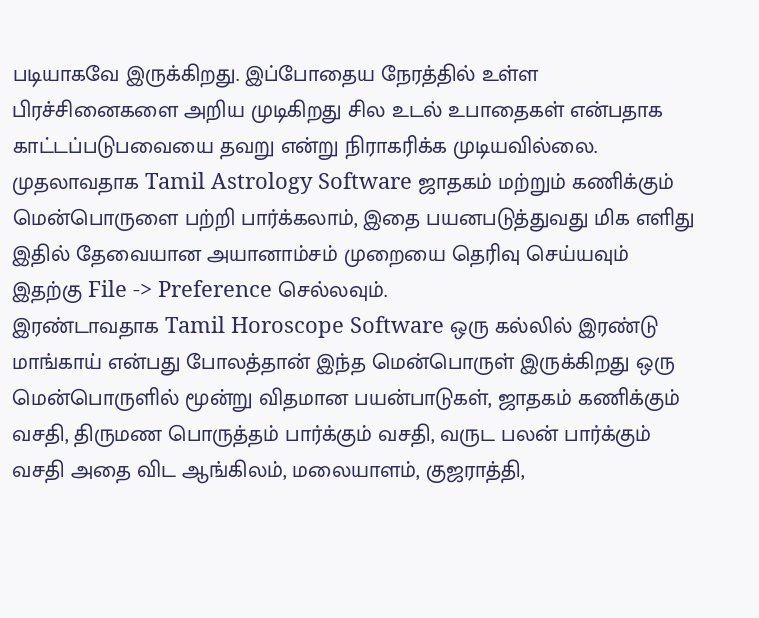படியாகவே இருக்கிறது. இப்போதைய நேரத்தில் உள்ள பிரச்சினைகளை அறிய முடிகிறது சில உடல் உபாதைகள் என்பதாக காட்டப்படுபவையை தவறு என்று நிராகரிக்க முடியவில்லை.
முதலாவதாக Tamil Astrology Software ஜாதகம் மற்றும் கணிக்கும் மென்பொருளை பற்றி பார்க்கலாம், இதை பயனபடுத்துவது மிக எளிது இதில் தேவையான அயானாம்சம் முறையை தெரிவு செய்யவும் இதற்கு File -> Preference செல்லவும்.
இரண்டாவதாக Tamil Horoscope Software ஒரு கல்லில் இரண்டு மாங்காய் என்பது போலத்தான் இந்த மென்பொருள் இருக்கிறது ஒரு மென்பொருளில் மூன்று விதமான பயன்பாடுகள், ஜாதகம் கணிக்கும் வசதி, திருமண பொருத்தம் பார்க்கும் வசதி, வருட பலன் பார்க்கும் வசதி அதை விட ஆங்கிலம், மலையாளம், குஜராத்தி,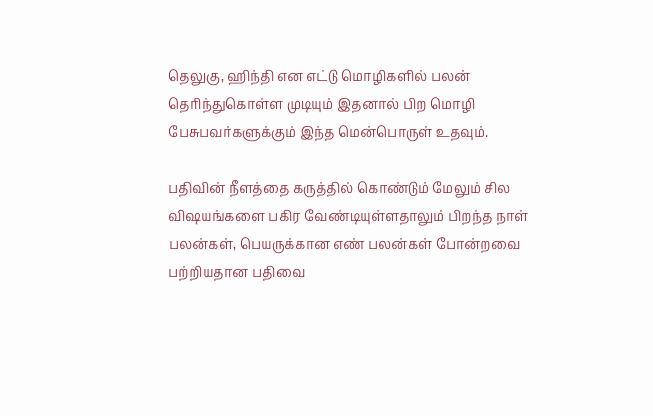தெலுகு, ஹிந்தி என எட்டு மொழிகளில் பலன் தெரிந்துகொள்ள முடியும் இதனால் பிற மொழி பேசுபவர்களுக்கும் இந்த மென்பொருள் உதவும்.

பதிவின் நீளத்தை கருத்தில் கொண்டும் மேலும் சில விஷயங்களை பகிர வேண்டியுள்ளதாலும் பிறந்த நாள் பலன்கள், பெயருக்கான எண் பலன்கள் போன்றவை பற்றியதான பதிவை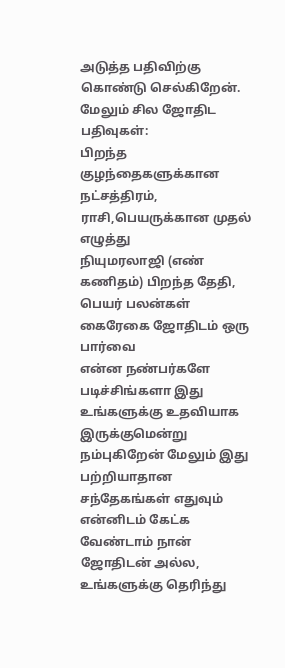அடுத்த பதிவிற்கு கொண்டு செல்கிறேன்.
மேலும் சில ஜோதிட பதிவுகள்:
பிறந்த குழந்தைகளுக்கான நட்சத்திரம், ராசி,பெயருக்கான முதல் எழுத்து
நியுமரலாஜி (எண் கணிதம்) பிறந்த தேதி, பெயர் பலன்கள்
கைரேகை ஜோதிடம் ஒரு பார்வை
என்ன நண்பர்களே படிச்சிங்களா இது உங்களுக்கு உதவியாக இருக்குமென்று நம்புகிறேன் மேலும் இது பற்றியாதான சந்தேகங்கள் எதுவும் என்னிடம் கேட்க வேண்டாம் நான் ஜோதிடன் அல்ல, உங்களுக்கு தெரிந்து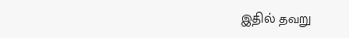இதில் தவறு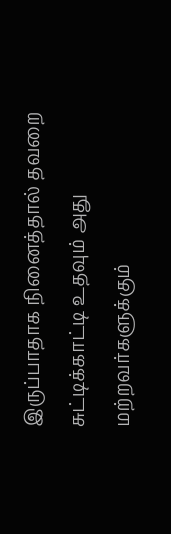இருப்பாதாக நினைத்தால் தவறை சுட்டிக்காட்டி உதவும் அது மற்றவர்களுக்கும்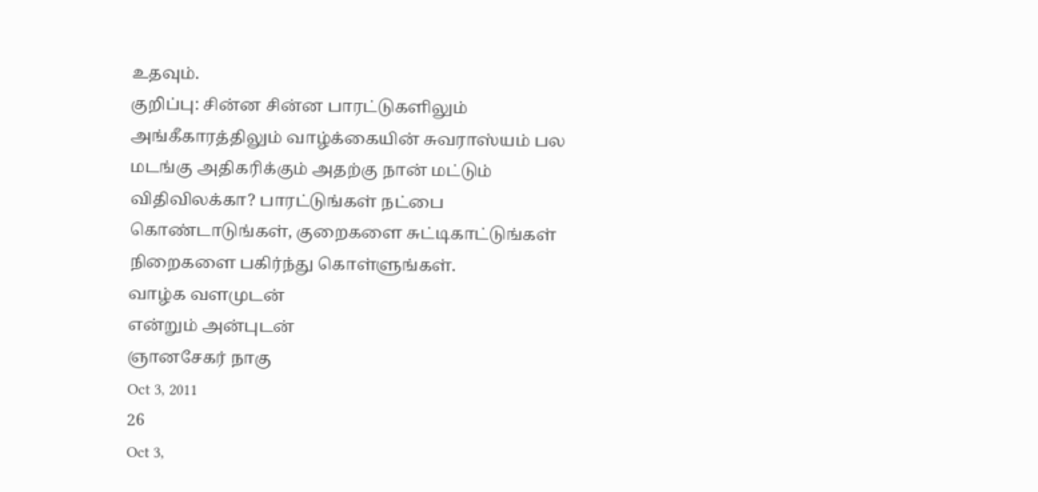உதவும்.
குறிப்பு: சின்ன சின்ன பாரட்டுகளிலும் அங்கீகாரத்திலும் வாழ்க்கையின் சுவராஸ்யம் பல மடங்கு அதிகரிக்கும் அதற்கு நான் மட்டும் விதிவிலக்கா? பாரட்டுங்கள் நட்பை கொண்டாடுங்கள், குறைகளை சுட்டிகாட்டுங்கள் நிறைகளை பகிர்ந்து கொள்ளுங்கள்.
வாழ்க வளமுடன்
என்றும் அன்புடன்
ஞானசேகர் நாகு
Oct 3, 2011
26
Oct 3,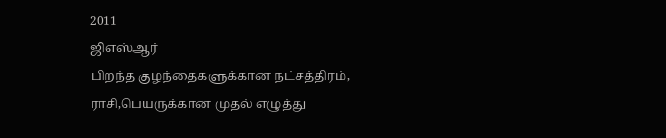2011
ஜிஎஸ்ஆர்
பிறந்த குழந்தைகளுக்கான நட்சத்திரம், ராசி,பெயருக்கான முதல் எழுத்து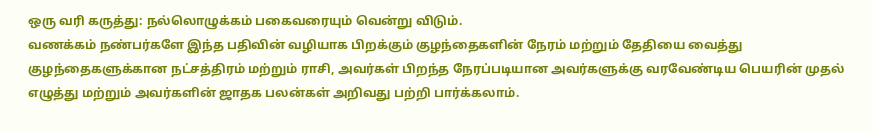ஒரு வரி கருத்து: நல்லொழுக்கம் பகைவரையும் வென்று விடும்.
வணக்கம் நண்பர்களே இந்த பதிவின் வழியாக பிறக்கும் குழந்தைகளின் நேரம் மற்றும் தேதியை வைத்து குழந்தைகளுக்கான நட்சத்திரம் மற்றும் ராசி, அவர்கள் பிறந்த நேரப்படியான அவர்களுக்கு வரவேண்டிய பெயரின் முதல் எழுத்து மற்றும் அவர்களின் ஜாதக பலன்கள் அறிவது பற்றி பார்க்கலாம்.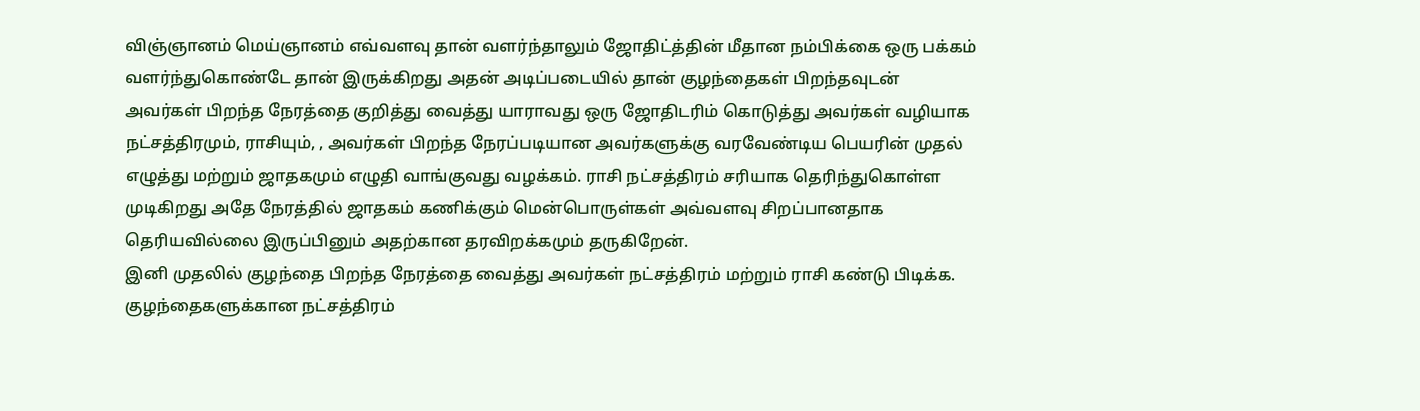விஞ்ஞானம் மெய்ஞானம் எவ்வளவு தான் வளர்ந்தாலும் ஜோதிட்த்தின் மீதான நம்பிக்கை ஒரு பக்கம் வளர்ந்துகொண்டே தான் இருக்கிறது அதன் அடிப்படையில் தான் குழந்தைகள் பிறந்தவுடன் அவர்கள் பிறந்த நேரத்தை குறித்து வைத்து யாராவது ஒரு ஜோதிடரிம் கொடுத்து அவர்கள் வழியாக நட்சத்திரமும், ராசியும், , அவர்கள் பிறந்த நேரப்படியான அவர்களுக்கு வரவேண்டிய பெயரின் முதல் எழுத்து மற்றும் ஜாதகமும் எழுதி வாங்குவது வழக்கம். ராசி நட்சத்திரம் சரியாக தெரிந்துகொள்ள முடிகிறது அதே நேரத்தில் ஜாதகம் கணிக்கும் மென்பொருள்கள் அவ்வளவு சிறப்பானதாக தெரியவில்லை இருப்பினும் அதற்கான தரவிறக்கமும் தருகிறேன்.
இனி முதலில் குழந்தை பிறந்த நேரத்தை வைத்து அவர்கள் நட்சத்திரம் மற்றும் ராசி கண்டு பிடிக்க.
குழந்தைகளுக்கான நட்சத்திரம்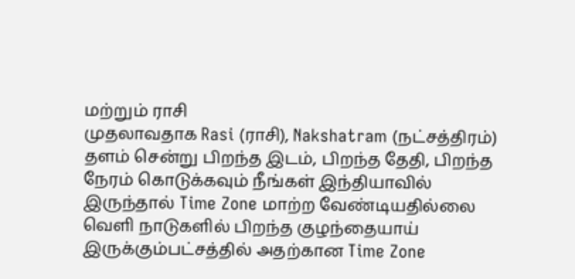மற்றும் ராசி
முதலாவதாக Rasi (ராசி), Nakshatram (நட்சத்திரம்) தளம் சென்று பிறந்த இடம், பிறந்த தேதி, பிறந்த நேரம் கொடுக்கவும் நீங்கள் இந்தியாவில் இருந்தால் Time Zone மாற்ற வேண்டியதில்லை வெளி நாடுகளில் பிறந்த குழந்தையாய் இருக்கும்பட்சத்தில் அதற்கான Time Zone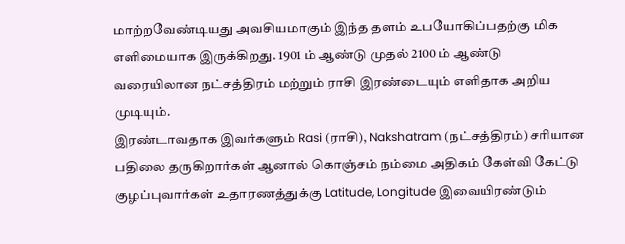மாற்றவேண்டியது அவசியமாகும் இந்த தளம் உபயோகிப்பதற்கு மிக எளிமையாக இருக்கிறது. 1901 ம் ஆண்டு முதல் 2100 ம் ஆண்டு வரையிலான நட்சத்திரம் மற்றும் ராசி இரண்டையும் எளிதாக அறிய முடியும்.
இரண்டாவதாக இவர்களும் Rasi (ராசி), Nakshatram (நட்சத்திரம்) சரியான பதிலை தருகிறார்கள் ஆனால் கொஞ்சம் நம்மை அதிகம் கேள்வி கேட்டு குழப்புவார்கள் உதாரணத்துக்கு Latitude, Longitude இவையிரண்டும்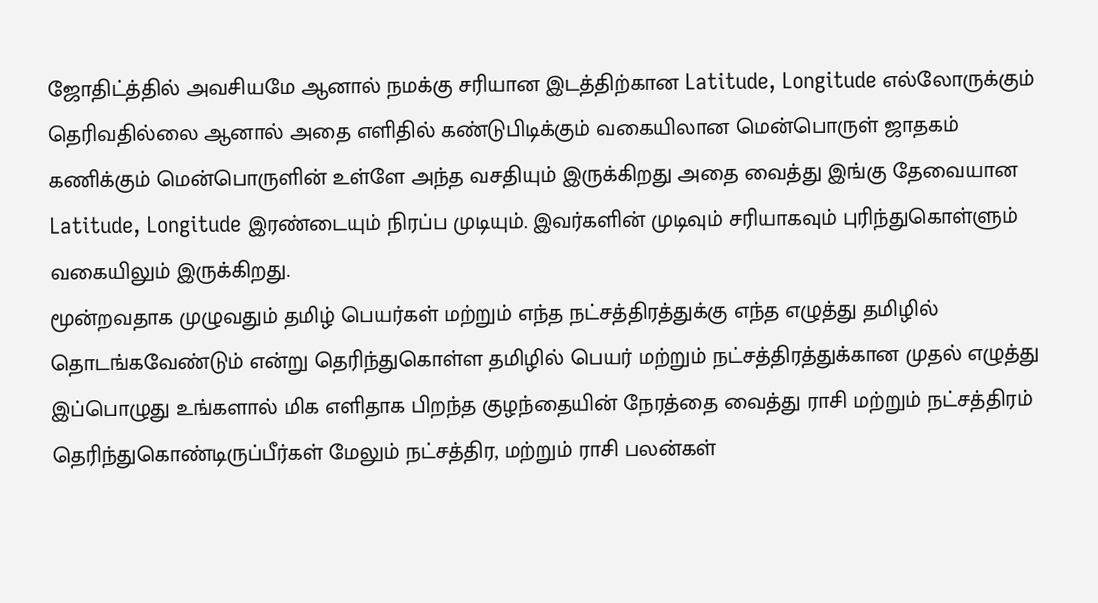ஜோதிட்த்தில் அவசியமே ஆனால் நமக்கு சரியான இடத்திற்கான Latitude, Longitude எல்லோருக்கும் தெரிவதில்லை ஆனால் அதை எளிதில் கண்டுபிடிக்கும் வகையிலான மென்பொருள் ஜாதகம் கணிக்கும் மென்பொருளின் உள்ளே அந்த வசதியும் இருக்கிறது அதை வைத்து இங்கு தேவையான Latitude, Longitude இரண்டையும் நிரப்ப முடியும். இவர்களின் முடிவும் சரியாகவும் புரிந்துகொள்ளும் வகையிலும் இருக்கிறது.
மூன்றவதாக முழுவதும் தமிழ் பெயர்கள் மற்றும் எந்த நட்சத்திரத்துக்கு எந்த எழுத்து தமிழில் தொடங்கவேண்டும் என்று தெரிந்துகொள்ள தமிழில் பெயர் மற்றும் நட்சத்திரத்துக்கான முதல் எழுத்து
இப்பொழுது உங்களால் மிக எளிதாக பிறந்த குழந்தையின் நேரத்தை வைத்து ராசி மற்றும் நட்சத்திரம் தெரிந்துகொண்டிருப்பீர்கள் மேலும் நட்சத்திர, மற்றும் ராசி பலன்கள்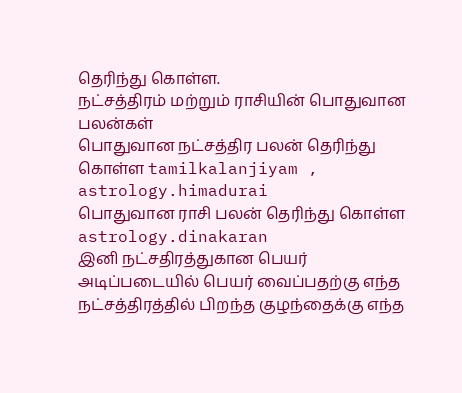தெரிந்து கொள்ள.
நட்சத்திரம் மற்றும் ராசியின் பொதுவான பலன்கள்
பொதுவான நட்சத்திர பலன் தெரிந்து கொள்ள tamilkalanjiyam , astrology.himadurai
பொதுவான ராசி பலன் தெரிந்து கொள்ள astrology.dinakaran
இனி நட்சதிரத்துகான பெயர் அடிப்படையில் பெயர் வைப்பதற்கு எந்த நட்சத்திரத்தில் பிறந்த குழந்தைக்கு எந்த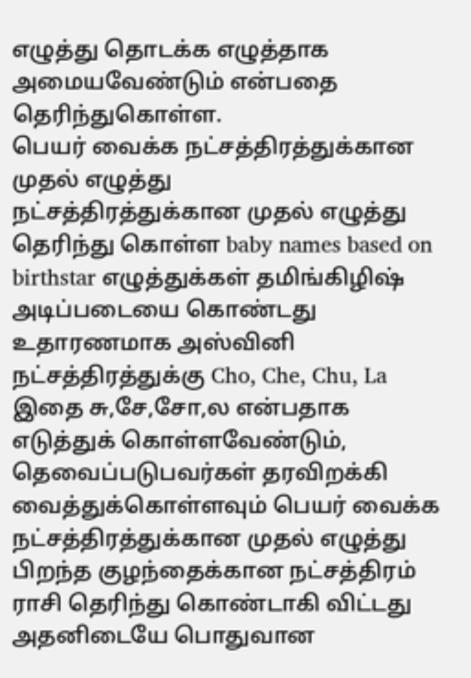எழுத்து தொடக்க எழுத்தாக அமையவேண்டும் என்பதை தெரிந்துகொள்ள.
பெயர் வைக்க நட்சத்திரத்துக்கான முதல் எழுத்து
நட்சத்திரத்துக்கான முதல் எழுத்து தெரிந்து கொள்ள baby names based on birthstar எழுத்துக்கள் தமிங்கிழிஷ் அடிப்படையை கொண்டது உதாரணமாக அஸ்வினி நட்சத்திரத்துக்கு Cho, Che, Chu, La இதை சு,சே,சோ,ல என்பதாக எடுத்துக் கொள்ளவேண்டும், தெவைப்படுபவர்கள் தரவிறக்கி வைத்துக்கொள்ளவும் பெயர் வைக்க நட்சத்திரத்துக்கான முதல் எழுத்து
பிறந்த குழந்தைக்கான நட்சத்திரம் ராசி தெரிந்து கொண்டாகி விட்டது அதனிடையே பொதுவான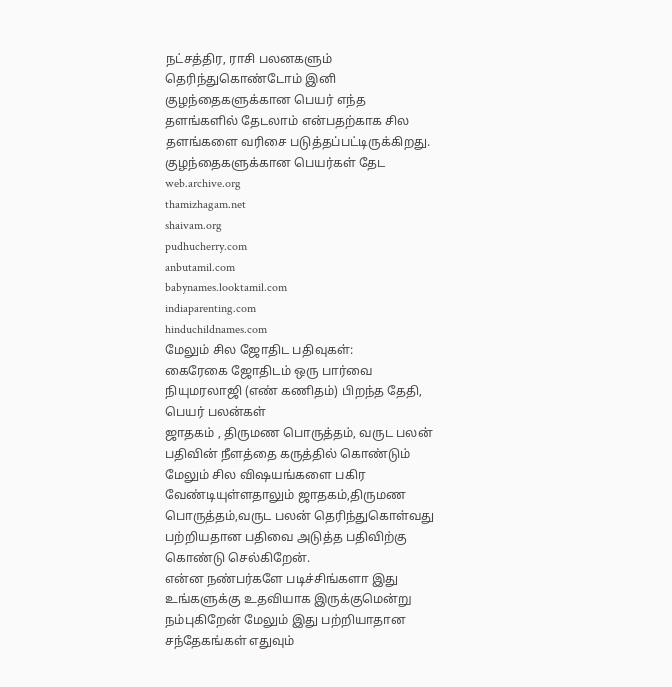நட்சத்திர, ராசி பலனகளும் தெரிந்துகொண்டோம் இனி குழந்தைகளுக்கான பெயர் எந்த தளங்களில் தேடலாம் என்பதற்காக சில தளங்களை வரிசை படுத்தப்பட்டிருக்கிறது.
குழந்தைகளுக்கான பெயர்கள் தேட
web.archive.org
thamizhagam.net
shaivam.org
pudhucherry.com
anbutamil.com
babynames.looktamil.com
indiaparenting.com
hinduchildnames.com
மேலும் சில ஜோதிட பதிவுகள்:
கைரேகை ஜோதிடம் ஒரு பார்வை
நியுமரலாஜி (எண் கணிதம்) பிறந்த தேதி, பெயர் பலன்கள்
ஜாதகம் , திருமண பொருத்தம், வருட பலன்
பதிவின் நீளத்தை கருத்தில் கொண்டும் மேலும் சில விஷயங்களை பகிர வேண்டியுள்ளதாலும் ஜாதகம்,திருமண பொருத்தம்,வருட பலன் தெரிந்துகொள்வது பற்றியதான பதிவை அடுத்த பதிவிற்கு கொண்டு செல்கிறேன்.
என்ன நண்பர்களே படிச்சிங்களா இது உங்களுக்கு உதவியாக இருக்குமென்று நம்புகிறேன் மேலும் இது பற்றியாதான சந்தேகங்கள் எதுவும்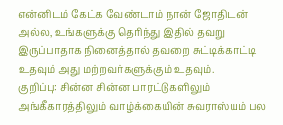என்னிடம் கேட்க வேண்டாம் நான் ஜோதிடன் அல்ல, உங்களுக்கு தெரிந்து இதில் தவறு இருப்பாதாக நினைத்தால் தவறை சுட்டிக்காட்டி உதவும் அது மற்றவர்களுக்கும் உதவும்.
குறிப்பு: சின்ன சின்ன பாரட்டுகளிலும் அங்கீகாரத்திலும் வாழ்க்கையின் சுவராஸ்யம் பல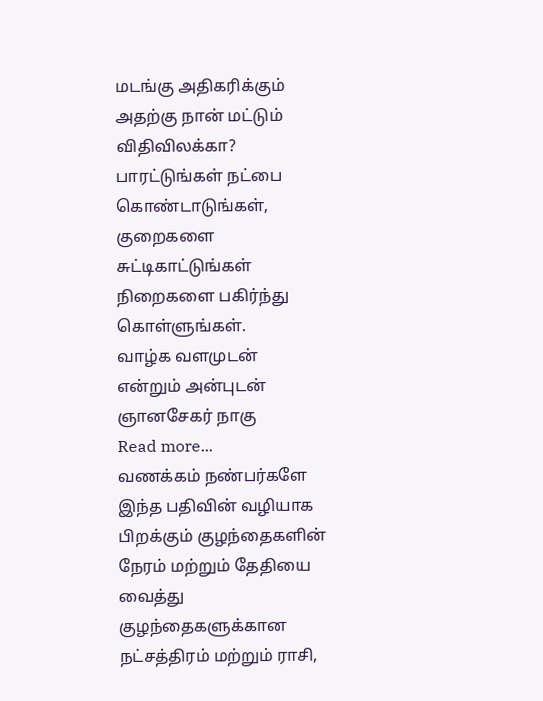மடங்கு அதிகரிக்கும் அதற்கு நான் மட்டும் விதிவிலக்கா? பாரட்டுங்கள் நட்பை கொண்டாடுங்கள், குறைகளை சுட்டிகாட்டுங்கள் நிறைகளை பகிர்ந்து கொள்ளுங்கள்.
வாழ்க வளமுடன்
என்றும் அன்புடன்
ஞானசேகர் நாகு
Read more...
வணக்கம் நண்பர்களே இந்த பதிவின் வழியாக பிறக்கும் குழந்தைகளின் நேரம் மற்றும் தேதியை வைத்து குழந்தைகளுக்கான நட்சத்திரம் மற்றும் ராசி,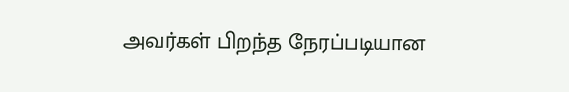அவர்கள் பிறந்த நேரப்படியான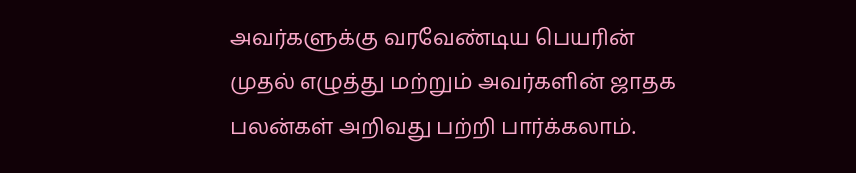அவர்களுக்கு வரவேண்டிய பெயரின் முதல் எழுத்து மற்றும் அவர்களின் ஜாதக பலன்கள் அறிவது பற்றி பார்க்கலாம்.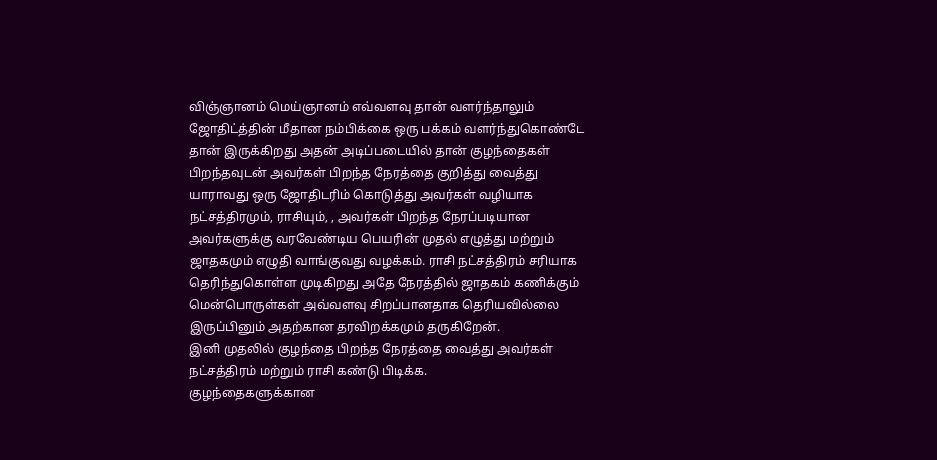விஞ்ஞானம் மெய்ஞானம் எவ்வளவு தான் வளர்ந்தாலும் ஜோதிட்த்தின் மீதான நம்பிக்கை ஒரு பக்கம் வளர்ந்துகொண்டே தான் இருக்கிறது அதன் அடிப்படையில் தான் குழந்தைகள் பிறந்தவுடன் அவர்கள் பிறந்த நேரத்தை குறித்து வைத்து யாராவது ஒரு ஜோதிடரிம் கொடுத்து அவர்கள் வழியாக நட்சத்திரமும், ராசியும், , அவர்கள் பிறந்த நேரப்படியான அவர்களுக்கு வரவேண்டிய பெயரின் முதல் எழுத்து மற்றும் ஜாதகமும் எழுதி வாங்குவது வழக்கம். ராசி நட்சத்திரம் சரியாக தெரிந்துகொள்ள முடிகிறது அதே நேரத்தில் ஜாதகம் கணிக்கும் மென்பொருள்கள் அவ்வளவு சிறப்பானதாக தெரியவில்லை இருப்பினும் அதற்கான தரவிறக்கமும் தருகிறேன்.
இனி முதலில் குழந்தை பிறந்த நேரத்தை வைத்து அவர்கள் நட்சத்திரம் மற்றும் ராசி கண்டு பிடிக்க.
குழந்தைகளுக்கான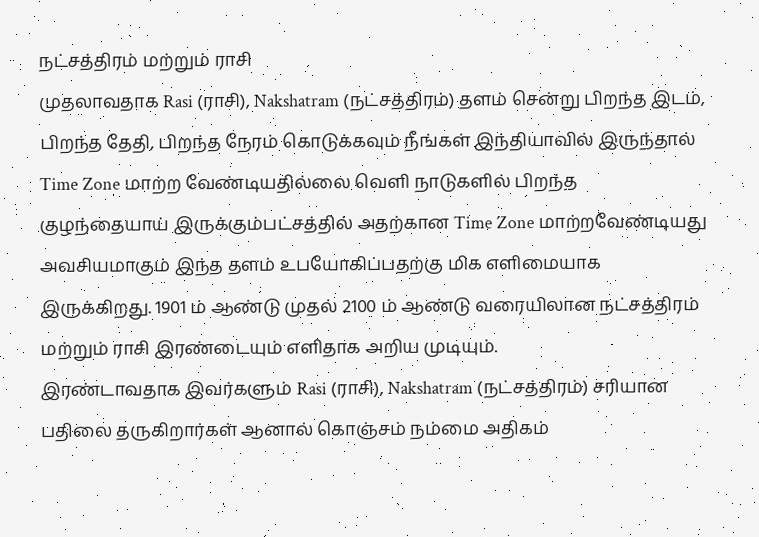நட்சத்திரம் மற்றும் ராசி
முதலாவதாக Rasi (ராசி), Nakshatram (நட்சத்திரம்) தளம் சென்று பிறந்த இடம், பிறந்த தேதி, பிறந்த நேரம் கொடுக்கவும் நீங்கள் இந்தியாவில் இருந்தால் Time Zone மாற்ற வேண்டியதில்லை வெளி நாடுகளில் பிறந்த குழந்தையாய் இருக்கும்பட்சத்தில் அதற்கான Time Zone மாற்றவேண்டியது அவசியமாகும் இந்த தளம் உபயோகிப்பதற்கு மிக எளிமையாக இருக்கிறது. 1901 ம் ஆண்டு முதல் 2100 ம் ஆண்டு வரையிலான நட்சத்திரம் மற்றும் ராசி இரண்டையும் எளிதாக அறிய முடியும்.
இரண்டாவதாக இவர்களும் Rasi (ராசி), Nakshatram (நட்சத்திரம்) சரியான பதிலை தருகிறார்கள் ஆனால் கொஞ்சம் நம்மை அதிகம்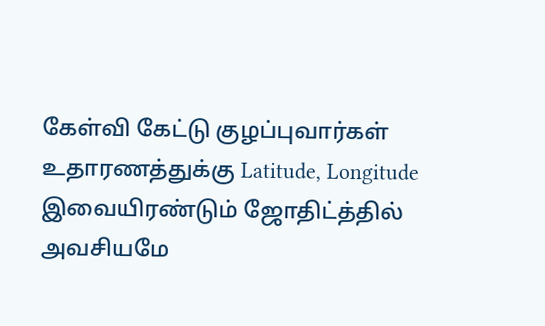கேள்வி கேட்டு குழப்புவார்கள் உதாரணத்துக்கு Latitude, Longitude இவையிரண்டும் ஜோதிட்த்தில் அவசியமே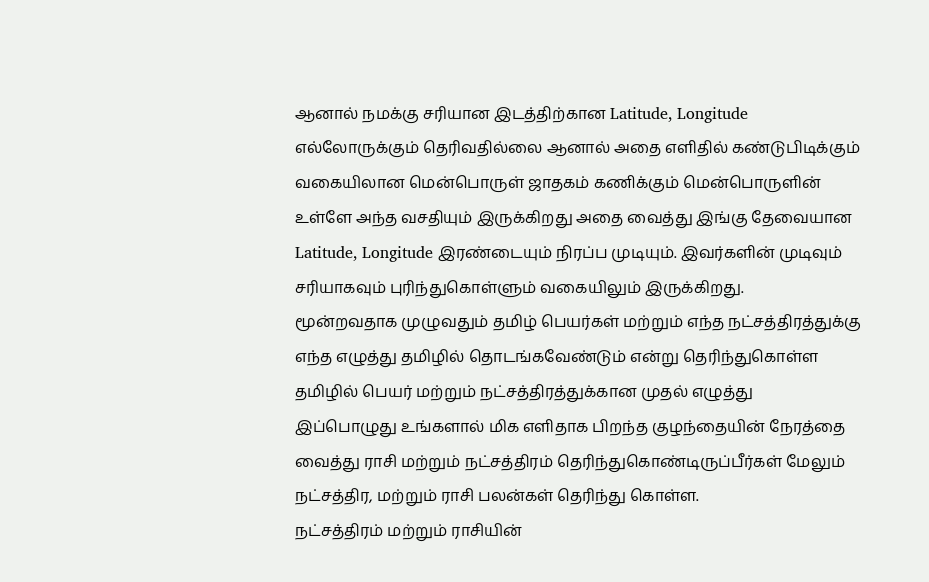ஆனால் நமக்கு சரியான இடத்திற்கான Latitude, Longitude எல்லோருக்கும் தெரிவதில்லை ஆனால் அதை எளிதில் கண்டுபிடிக்கும் வகையிலான மென்பொருள் ஜாதகம் கணிக்கும் மென்பொருளின் உள்ளே அந்த வசதியும் இருக்கிறது அதை வைத்து இங்கு தேவையான Latitude, Longitude இரண்டையும் நிரப்ப முடியும். இவர்களின் முடிவும் சரியாகவும் புரிந்துகொள்ளும் வகையிலும் இருக்கிறது.
மூன்றவதாக முழுவதும் தமிழ் பெயர்கள் மற்றும் எந்த நட்சத்திரத்துக்கு எந்த எழுத்து தமிழில் தொடங்கவேண்டும் என்று தெரிந்துகொள்ள தமிழில் பெயர் மற்றும் நட்சத்திரத்துக்கான முதல் எழுத்து
இப்பொழுது உங்களால் மிக எளிதாக பிறந்த குழந்தையின் நேரத்தை வைத்து ராசி மற்றும் நட்சத்திரம் தெரிந்துகொண்டிருப்பீர்கள் மேலும் நட்சத்திர, மற்றும் ராசி பலன்கள் தெரிந்து கொள்ள.
நட்சத்திரம் மற்றும் ராசியின்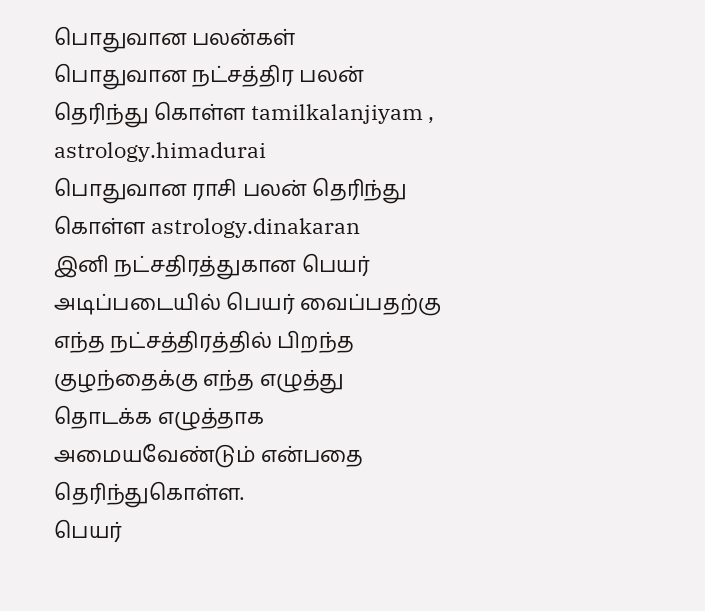பொதுவான பலன்கள்
பொதுவான நட்சத்திர பலன் தெரிந்து கொள்ள tamilkalanjiyam , astrology.himadurai
பொதுவான ராசி பலன் தெரிந்து கொள்ள astrology.dinakaran
இனி நட்சதிரத்துகான பெயர் அடிப்படையில் பெயர் வைப்பதற்கு எந்த நட்சத்திரத்தில் பிறந்த குழந்தைக்கு எந்த எழுத்து தொடக்க எழுத்தாக அமையவேண்டும் என்பதை தெரிந்துகொள்ள.
பெயர்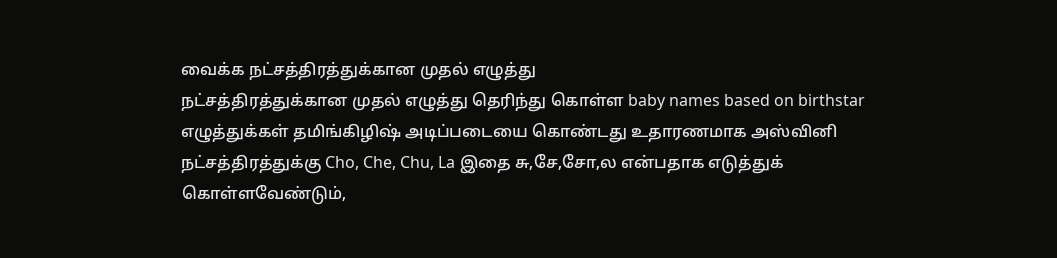வைக்க நட்சத்திரத்துக்கான முதல் எழுத்து
நட்சத்திரத்துக்கான முதல் எழுத்து தெரிந்து கொள்ள baby names based on birthstar எழுத்துக்கள் தமிங்கிழிஷ் அடிப்படையை கொண்டது உதாரணமாக அஸ்வினி நட்சத்திரத்துக்கு Cho, Che, Chu, La இதை சு,சே,சோ,ல என்பதாக எடுத்துக் கொள்ளவேண்டும்,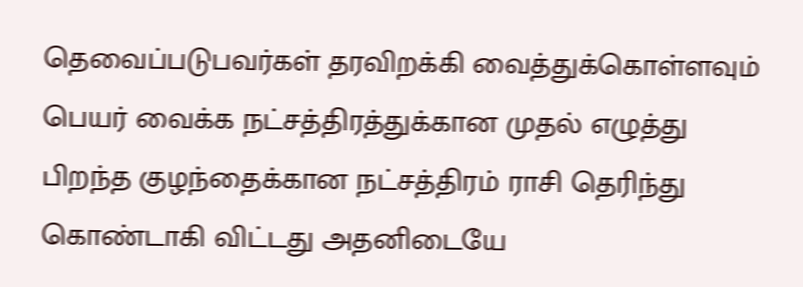தெவைப்படுபவர்கள் தரவிறக்கி வைத்துக்கொள்ளவும் பெயர் வைக்க நட்சத்திரத்துக்கான முதல் எழுத்து
பிறந்த குழந்தைக்கான நட்சத்திரம் ராசி தெரிந்து கொண்டாகி விட்டது அதனிடையே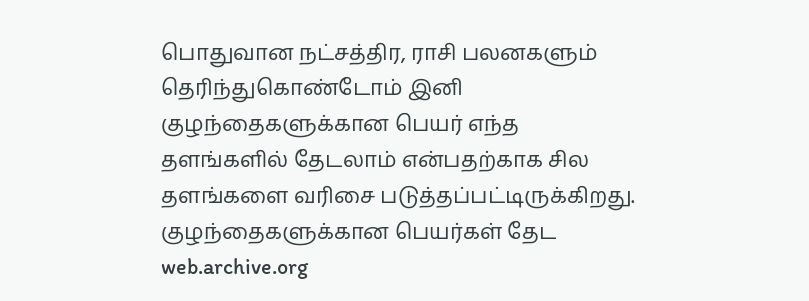பொதுவான நட்சத்திர, ராசி பலனகளும் தெரிந்துகொண்டோம் இனி குழந்தைகளுக்கான பெயர் எந்த தளங்களில் தேடலாம் என்பதற்காக சில தளங்களை வரிசை படுத்தப்பட்டிருக்கிறது.
குழந்தைகளுக்கான பெயர்கள் தேட
web.archive.org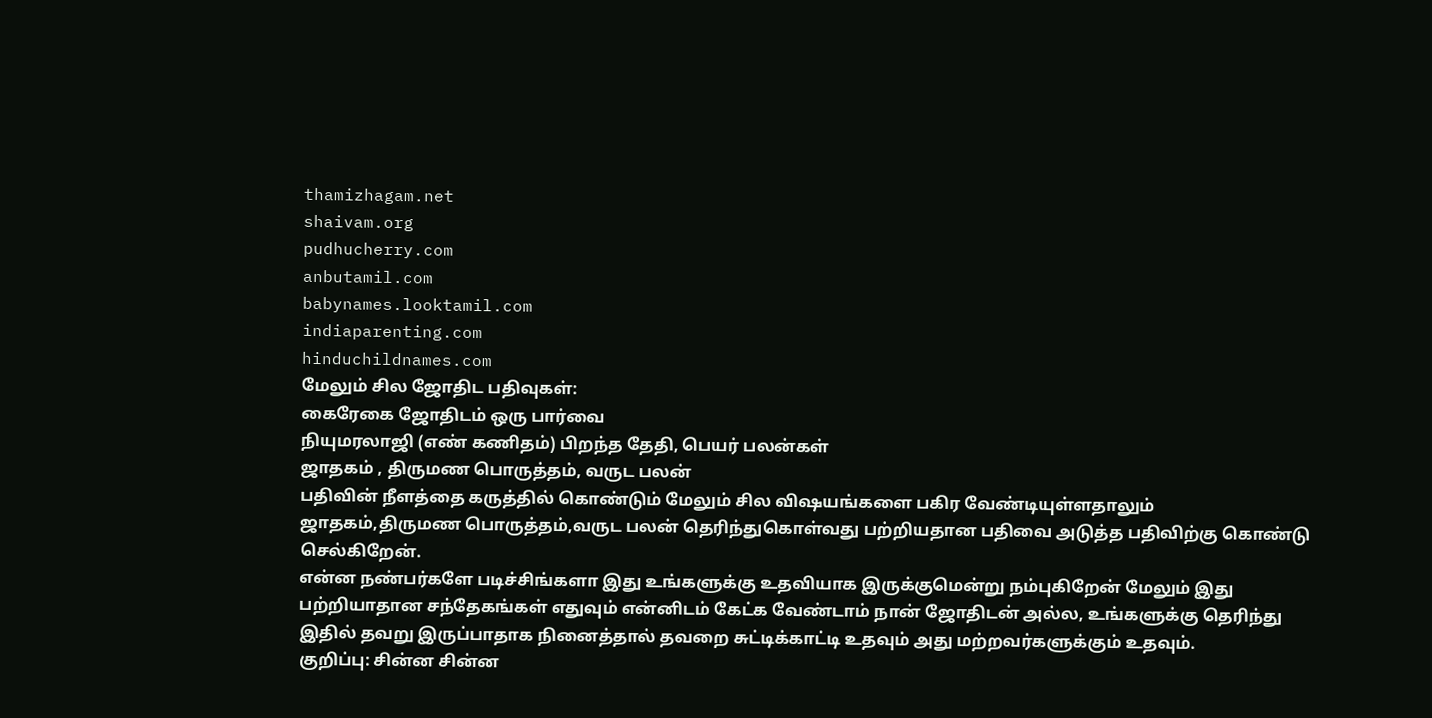thamizhagam.net
shaivam.org
pudhucherry.com
anbutamil.com
babynames.looktamil.com
indiaparenting.com
hinduchildnames.com
மேலும் சில ஜோதிட பதிவுகள்:
கைரேகை ஜோதிடம் ஒரு பார்வை
நியுமரலாஜி (எண் கணிதம்) பிறந்த தேதி, பெயர் பலன்கள்
ஜாதகம் , திருமண பொருத்தம், வருட பலன்
பதிவின் நீளத்தை கருத்தில் கொண்டும் மேலும் சில விஷயங்களை பகிர வேண்டியுள்ளதாலும் ஜாதகம்,திருமண பொருத்தம்,வருட பலன் தெரிந்துகொள்வது பற்றியதான பதிவை அடுத்த பதிவிற்கு கொண்டு செல்கிறேன்.
என்ன நண்பர்களே படிச்சிங்களா இது உங்களுக்கு உதவியாக இருக்குமென்று நம்புகிறேன் மேலும் இது பற்றியாதான சந்தேகங்கள் எதுவும் என்னிடம் கேட்க வேண்டாம் நான் ஜோதிடன் அல்ல, உங்களுக்கு தெரிந்து இதில் தவறு இருப்பாதாக நினைத்தால் தவறை சுட்டிக்காட்டி உதவும் அது மற்றவர்களுக்கும் உதவும்.
குறிப்பு: சின்ன சின்ன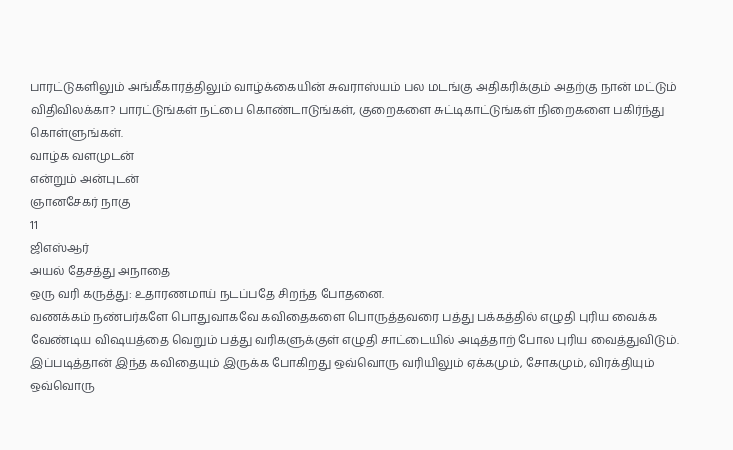பாரட்டுகளிலும் அங்கீகாரத்திலும் வாழ்க்கையின் சுவராஸ்யம் பல மடங்கு அதிகரிக்கும் அதற்கு நான் மட்டும் விதிவிலக்கா? பாரட்டுங்கள் நட்பை கொண்டாடுங்கள், குறைகளை சுட்டிகாட்டுங்கள் நிறைகளை பகிர்ந்து கொள்ளுங்கள்.
வாழ்க வளமுடன்
என்றும் அன்புடன்
ஞானசேகர் நாகு
11
ஜிஎஸ்ஆர்
அயல் தேசத்து அநாதை
ஒரு வரி கருத்து: உதாரணமாய் நடப்பதே சிறந்த போதனை.
வணக்கம் நண்பர்களே பொதுவாகவே கவிதைகளை பொருத்தவரை பத்து பக்கத்தில் எழுதி புரிய வைக்க வேண்டிய விஷயத்தை வெறும் பத்து வரிகளுக்குள் எழுதி சாட்டையில் அடித்தாற் போல புரிய வைத்துவிடும். இப்படித்தான் இந்த கவிதையும் இருக்க போகிறது ஒவ்வொரு வரியிலும் ஏக்கமும், சோகமும், விரக்தியும் ஒவ்வொரு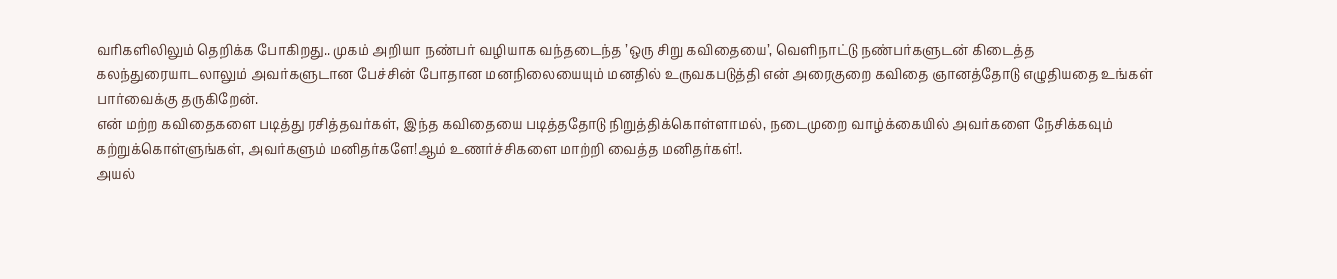வரிகளிலிலும் தெறிக்க போகிறது.. முகம் அறியா நண்பர் வழியாக வந்தடைந்த ’ஒரு சிறு கவிதையை’, வெளிநாட்டு நண்பர்களுடன் கிடைத்த கலந்துரையாடலாலும் அவர்களுடான பேச்சின் போதான மனநிலையையும் மனதில் உருவகபடுத்தி என் அரைகுறை கவிதை ஞானத்தோடு எழுதியதை உங்கள் பார்வைக்கு தருகிறேன்.
என் மற்ற கவிதைகளை படித்து ரசித்தவர்கள், இந்த கவிதையை படித்ததோடு நிறுத்திக்கொள்ளாமல், நடைமுறை வாழ்க்கையில் அவர்களை நேசிக்கவும் கற்றுக்கொள்ளுங்கள், அவர்களும் மனிதர்களே!ஆம் உணர்ச்சிகளை மாற்றி வைத்த மனிதர்கள்!.
அயல்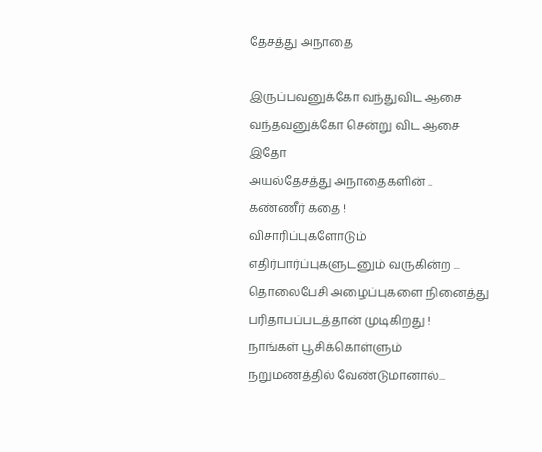தேசத்து அநாதை

இருப்பவனுக்கோ வந்துவிட ஆசை
வந்தவனுக்கோ சென்று விட ஆசை
இதோ
அயல்தேசத்து அநாதைகளின் ..
கண்ணீர் கதை !
விசாரிப்புகளோடும்
எதிர்பார்ப்புகளுடனும் வருகின்ற ...
தொலைபேசி அழைப்புகளை நினைத்து
பரிதாபப்படத்தான் முடிகிறது !
நாங்கள் பூசிக்கொள்ளும்
நறுமணத்தில் வேண்டுமானால்...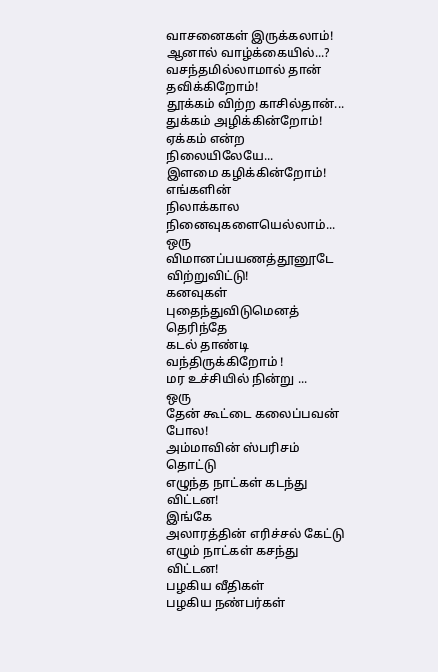வாசனைகள் இருக்கலாம்!
ஆனால் வாழ்க்கையில்...?
வசந்தமில்லாமால் தான் தவிக்கிறோம்!
தூக்கம் விற்ற காசில்தான்...
துக்கம் அழிக்கின்றோம்!
ஏக்கம் என்ற நிலையிலேயே...
இளமை கழிக்கின்றோம்!
எங்களின்
நிலாக்கால நினைவுகளையெல்லாம்...
ஒரு
விமானப்பயணத்தூனூடே விற்றுவிட்டு!
கனவுகள் புதைந்துவிடுமெனத் தெரிந்தே
கடல் தாண்டி வந்திருக்கிறோம் !
மர உச்சியில் நின்று ...
ஒரு
தேன் கூட்டை கலைப்பவன் போல!
அம்மாவின் ஸ்பரிசம் தொட்டு
எழுந்த நாட்கள் கடந்து விட்டன!
இங்கே
அலாரத்தின் எரிச்சல் கேட்டு
எழும் நாட்கள் கசந்து விட்டன!
பழகிய வீதிகள்
பழகிய நண்பர்கள்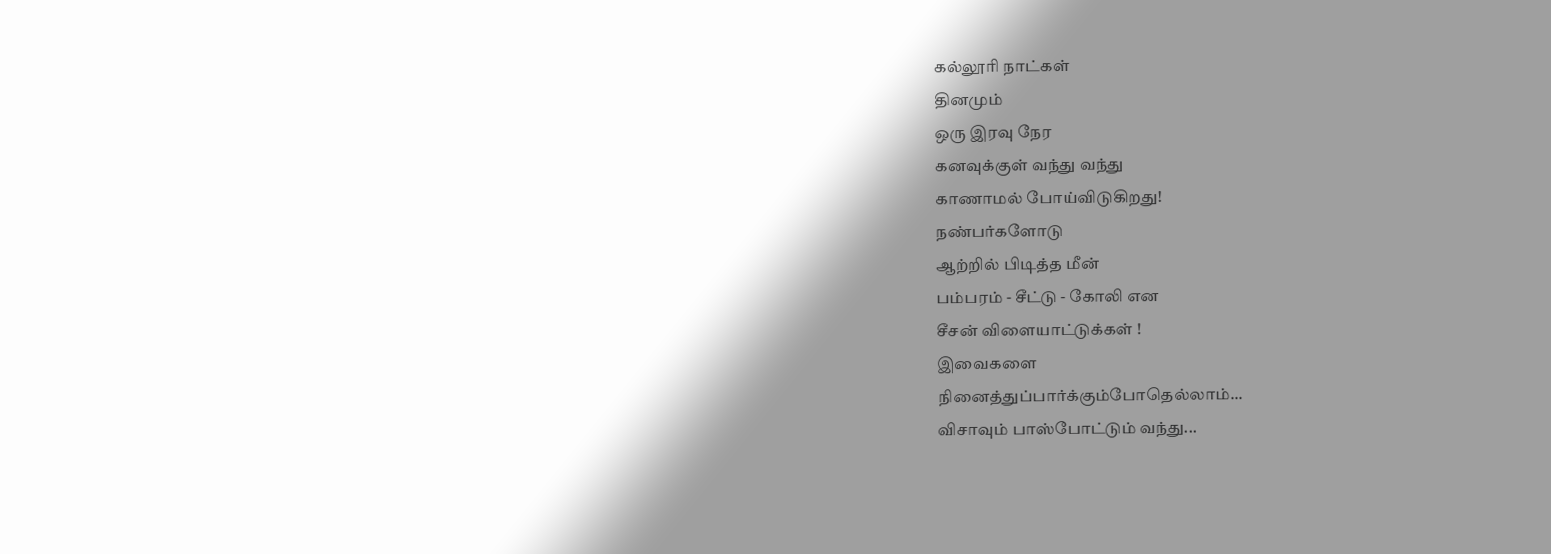கல்லூரி நாட்கள்
தினமும்
ஒரு இரவு நேர
கனவுக்குள் வந்து வந்து
காணாமல் போய்விடுகிறது!
நண்பர்களோடு
ஆற்றில் பிடித்த மீன்
பம்பரம் - சீட்டு - கோலி என
சீசன் விளையாட்டுக்கள் !
இவைகளை
நினைத்துப்பார்க்கும்போதெல்லாம்...
விசாவும் பாஸ்போட்டும் வந்து...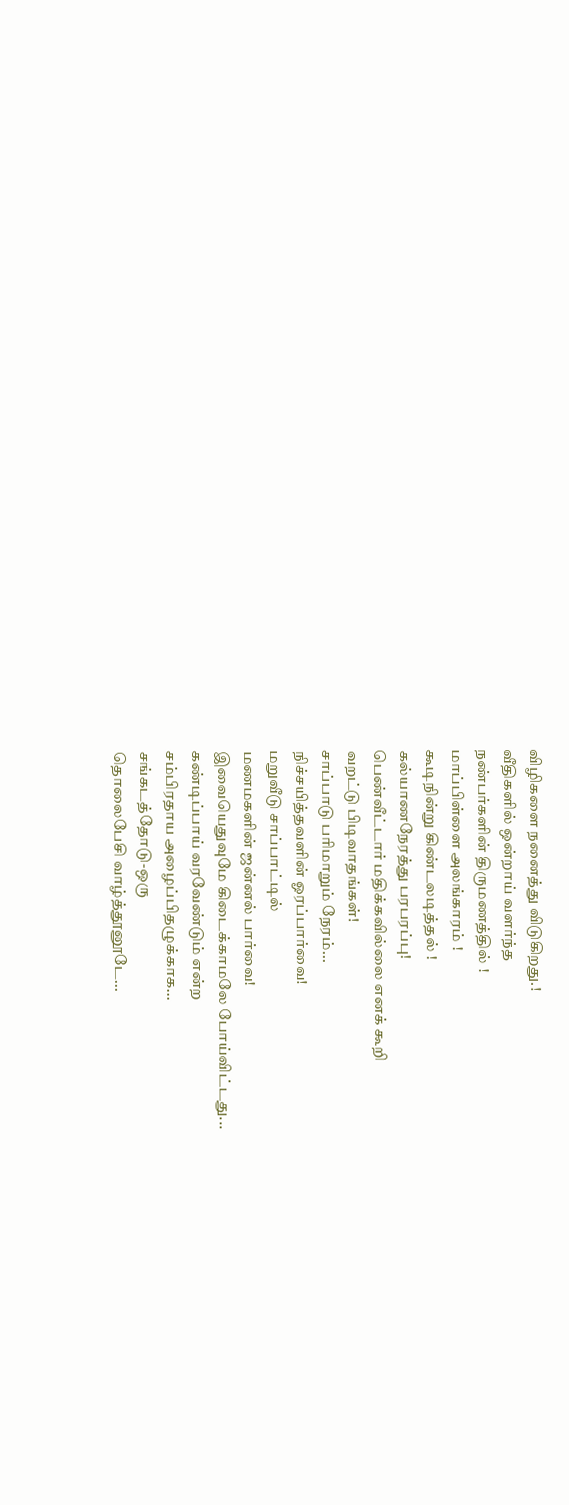விழிகளை நனைத்து விடுகிறது.!
வீதிகளில் ஒன்றாய் வளர்ந்த
நண்பர்களின் திருமணத்தில் !
மாப்பிள்ளை அலங்காரம் !
கூடிநின்று கிண்டலடித்தல் !
கல்யாணநேரத்து பரபரப்பு!
பெண்வீட்டார் மதிக்கவில்லை எனக் கூறி
வறட்டு பிடிவாதங்கள்!
சாப்பாடு பரிமாறும் நேரம்...
நிச்சயித்தவளின் ஓரப்பார்வை!
மறுவீடு சாப்பாட்டில்
மணமகளின் ஜன்னல் பார்வை!
இவையெதுவுமே கிடைக்காமலே போய்விட்டது...
கண்டிப்பாய் வரவேண்டும் என்ற
சம்பிரதாய அழைப்பிதழுக்காக...
சங்கடத்தோடு-ஒரு
தொலைபேசி வாழ்த்தூனூடே...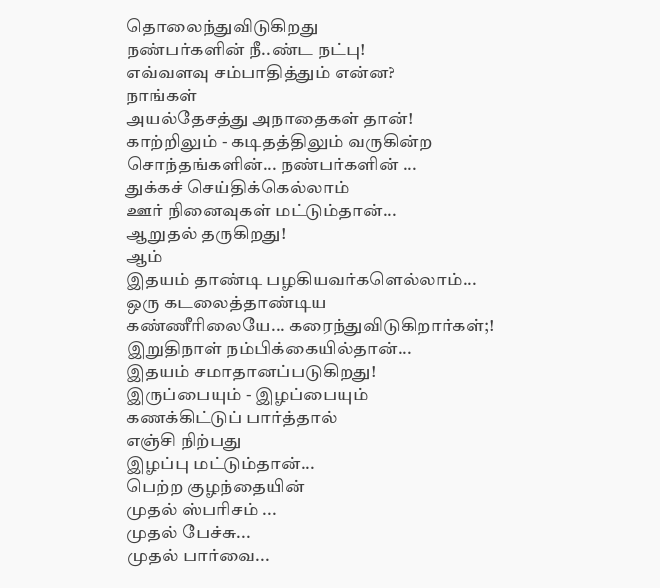தொலைந்துவிடுகிறது
நண்பர்களின் நீ..ண்ட நட்பு!
எவ்வளவு சம்பாதித்தும் என்ன?
நாங்கள்
அயல்தேசத்து அநாதைகள் தான்!
காற்றிலும் - கடிதத்திலும் வருகின்ற
சொந்தங்களின்... நண்பர்களின் ...
துக்கச் செய்திக்கெல்லாம்
ஊர் நினைவுகள் மட்டும்தான்...
ஆறுதல் தருகிறது!
ஆம்
இதயம் தாண்டி பழகியவர்களெல்லாம்...
ஒரு கடலைத்தாண்டிய
கண்ணீரிலையே... கரைந்துவிடுகிறார்கள்;!
இறுதிநாள் நம்பிக்கையில்தான்...
இதயம் சமாதானப்படுகிறது!
இருப்பையும் - இழப்பையும்
கணக்கிட்டுப் பார்த்தால்
எஞ்சி நிற்பது
இழப்பு மட்டும்தான்...
பெற்ற குழந்தையின்
முதல் ஸ்பரிசம் ...
முதல் பேச்சு...
முதல் பார்வை...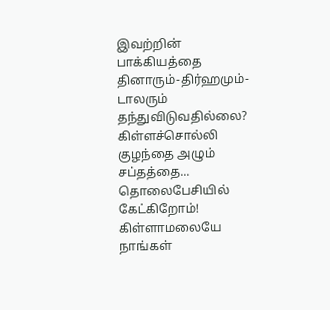இவற்றின் பாக்கியத்தை
தினாரும்-திர்ஹமும்-டாலரும்
தந்துவிடுவதில்லை?
கிள்ளச்சொல்லி
குழந்தை அழும் சப்தத்தை...
தொலைபேசியில் கேட்கிறோம்!
கிள்ளாமலையே
நாங்கள்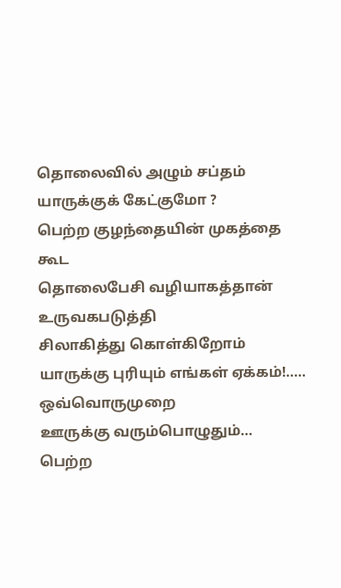தொலைவில் அழும் சப்தம்
யாருக்குக் கேட்குமோ ?
பெற்ற குழந்தையின் முகத்தை கூட
தொலைபேசி வழியாகத்தான்
உருவகபடுத்தி
சிலாகித்து கொள்கிறோம்
யாருக்கு புரியும் எங்கள் ஏக்கம்!.....
ஒவ்வொருமுறை
ஊருக்கு வரும்பொழுதும்...
பெற்ற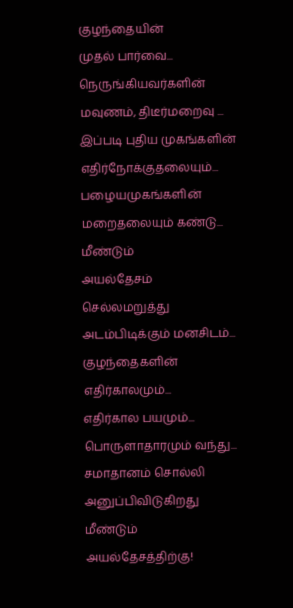குழந்தையின்
முதல் பார்வை...
நெருங்கியவர்களின்
மவுணம், திடீர்மறைவு ...
இப்படி புதிய முகங்களின்
எதிர்நோக்குதலையும்...
பழையமுகங்களின்
மறைதலையும் கண்டு...
மீண்டும்
அயல்தேசம் செல்லமறுத்து
அடம்பிடிக்கும் மனசிடம்...
குழந்தைகளின் எதிர்காலமும்...
எதிர்கால பயமும்...
பொருளாதாரமும் வந்து...
சமாதானம் சொல்லி
அனுப்பிவிடுகிறது
மீண்டும் அயல்தேசத்திற்கு!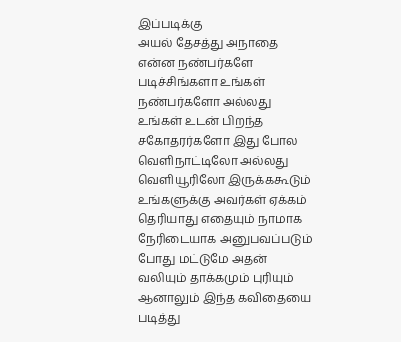இப்படிக்கு
அயல் தேசத்து அநாதை
என்ன நண்பர்களே படிச்சிங்களா உங்கள் நண்பர்களோ அல்லது உங்கள் உடன் பிறந்த சகோதரர்களோ இது போல வெளிநாட்டிலோ அல்லது வெளியூரிலோ இருக்ககூடும் உங்களுக்கு அவர்கள் ஏக்கம் தெரியாது எதையும் நாமாக நேரிடையாக அனுபவப்படும் போது மட்டுமே அதன் வலியும் தாக்கமும் புரியும் ஆனாலும் இந்த கவிதையை படித்து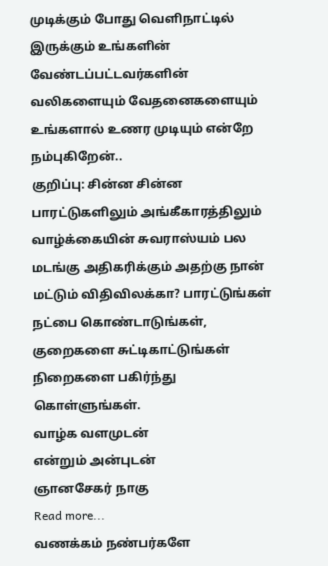முடிக்கும் போது வெளிநாட்டில் இருக்கும் உங்களின் வேண்டப்பட்டவர்களின் வலிகளையும் வேதனைகளையும் உங்களால் உணர முடியும் என்றே நம்புகிறேன்..
குறிப்பு: சின்ன சின்ன பாரட்டுகளிலும் அங்கீகாரத்திலும் வாழ்க்கையின் சுவராஸ்யம் பல மடங்கு அதிகரிக்கும் அதற்கு நான் மட்டும் விதிவிலக்கா? பாரட்டுங்கள் நட்பை கொண்டாடுங்கள், குறைகளை சுட்டிகாட்டுங்கள் நிறைகளை பகிர்ந்து கொள்ளுங்கள்.
வாழ்க வளமுடன்
என்றும் அன்புடன்
ஞானசேகர் நாகு
Read more...
வணக்கம் நண்பர்களே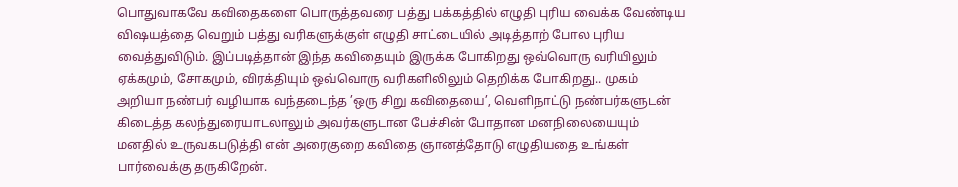பொதுவாகவே கவிதைகளை பொருத்தவரை பத்து பக்கத்தில் எழுதி புரிய வைக்க வேண்டிய விஷயத்தை வெறும் பத்து வரிகளுக்குள் எழுதி சாட்டையில் அடித்தாற் போல புரிய வைத்துவிடும். இப்படித்தான் இந்த கவிதையும் இருக்க போகிறது ஒவ்வொரு வரியிலும் ஏக்கமும், சோகமும், விரக்தியும் ஒவ்வொரு வரிகளிலிலும் தெறிக்க போகிறது.. முகம் அறியா நண்பர் வழியாக வந்தடைந்த ’ஒரு சிறு கவிதையை’, வெளிநாட்டு நண்பர்களுடன் கிடைத்த கலந்துரையாடலாலும் அவர்களுடான பேச்சின் போதான மனநிலையையும் மனதில் உருவகபடுத்தி என் அரைகுறை கவிதை ஞானத்தோடு எழுதியதை உங்கள் பார்வைக்கு தருகிறேன்.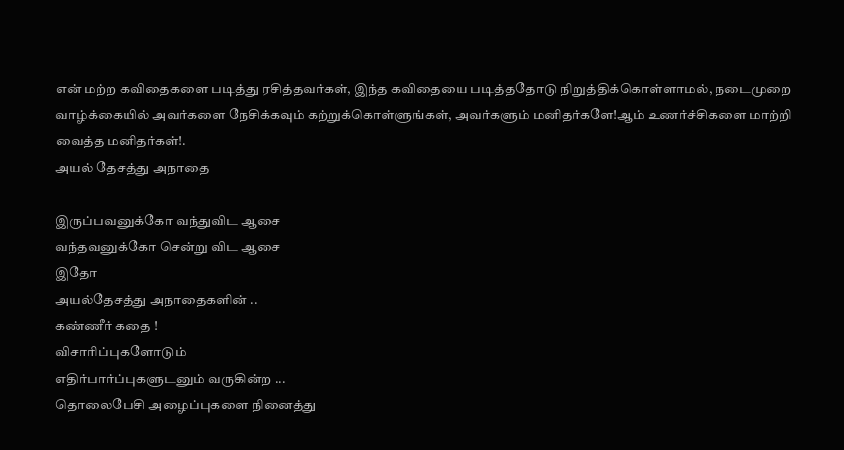என் மற்ற கவிதைகளை படித்து ரசித்தவர்கள், இந்த கவிதையை படித்ததோடு நிறுத்திக்கொள்ளாமல், நடைமுறை வாழ்க்கையில் அவர்களை நேசிக்கவும் கற்றுக்கொள்ளுங்கள், அவர்களும் மனிதர்களே!ஆம் உணர்ச்சிகளை மாற்றி வைத்த மனிதர்கள்!.
அயல் தேசத்து அநாதை

இருப்பவனுக்கோ வந்துவிட ஆசை
வந்தவனுக்கோ சென்று விட ஆசை
இதோ
அயல்தேசத்து அநாதைகளின் ..
கண்ணீர் கதை !
விசாரிப்புகளோடும்
எதிர்பார்ப்புகளுடனும் வருகின்ற ...
தொலைபேசி அழைப்புகளை நினைத்து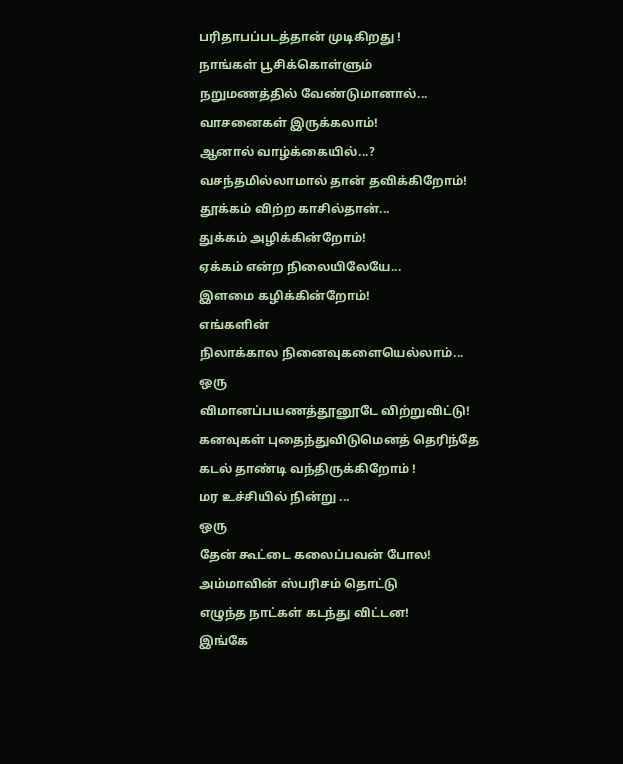பரிதாபப்படத்தான் முடிகிறது !
நாங்கள் பூசிக்கொள்ளும்
நறுமணத்தில் வேண்டுமானால்...
வாசனைகள் இருக்கலாம்!
ஆனால் வாழ்க்கையில்...?
வசந்தமில்லாமால் தான் தவிக்கிறோம்!
தூக்கம் விற்ற காசில்தான்...
துக்கம் அழிக்கின்றோம்!
ஏக்கம் என்ற நிலையிலேயே...
இளமை கழிக்கின்றோம்!
எங்களின்
நிலாக்கால நினைவுகளையெல்லாம்...
ஒரு
விமானப்பயணத்தூனூடே விற்றுவிட்டு!
கனவுகள் புதைந்துவிடுமெனத் தெரிந்தே
கடல் தாண்டி வந்திருக்கிறோம் !
மர உச்சியில் நின்று ...
ஒரு
தேன் கூட்டை கலைப்பவன் போல!
அம்மாவின் ஸ்பரிசம் தொட்டு
எழுந்த நாட்கள் கடந்து விட்டன!
இங்கே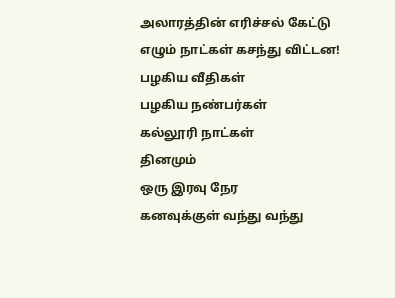அலாரத்தின் எரிச்சல் கேட்டு
எழும் நாட்கள் கசந்து விட்டன!
பழகிய வீதிகள்
பழகிய நண்பர்கள்
கல்லூரி நாட்கள்
தினமும்
ஒரு இரவு நேர
கனவுக்குள் வந்து வந்து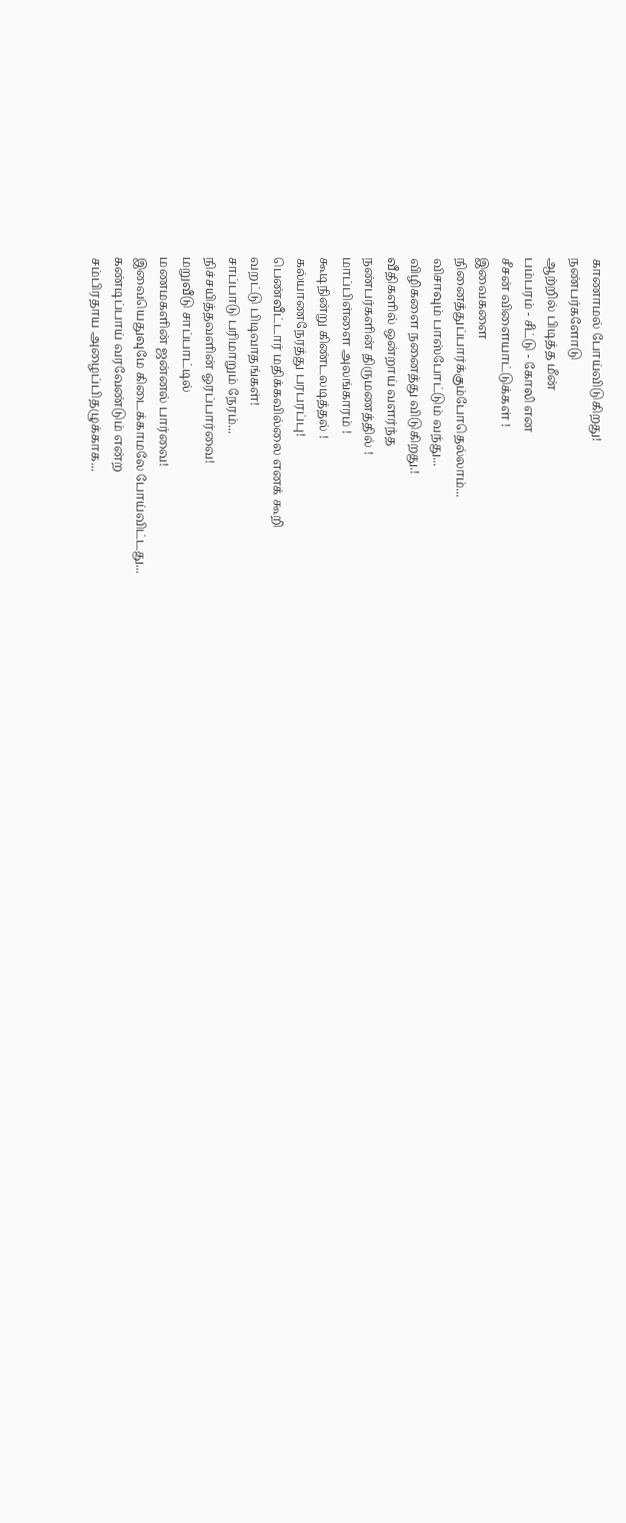காணாமல் போய்விடுகிறது!
நண்பர்களோடு
ஆற்றில் பிடித்த மீன்
பம்பரம் - சீட்டு - கோலி என
சீசன் விளையாட்டுக்கள் !
இவைகளை
நினைத்துப்பார்க்கும்போதெல்லாம்...
விசாவும் பாஸ்போட்டும் வந்து...
விழிகளை நனைத்து விடுகிறது.!
வீதிகளில் ஒன்றாய் வளர்ந்த
நண்பர்களின் திருமணத்தில் !
மாப்பிள்ளை அலங்காரம் !
கூடிநின்று கிண்டலடித்தல் !
கல்யாணநேரத்து பரபரப்பு!
பெண்வீட்டார் மதிக்கவில்லை எனக் கூறி
வறட்டு பிடிவாதங்கள்!
சாப்பாடு பரிமாறும் நேரம்...
நிச்சயித்தவளின் ஓரப்பார்வை!
மறுவீடு சாப்பாட்டில்
மணமகளின் ஜன்னல் பார்வை!
இவையெதுவுமே கிடைக்காமலே போய்விட்டது...
கண்டிப்பாய் வரவேண்டும் என்ற
சம்பிரதாய அழைப்பிதழுக்காக...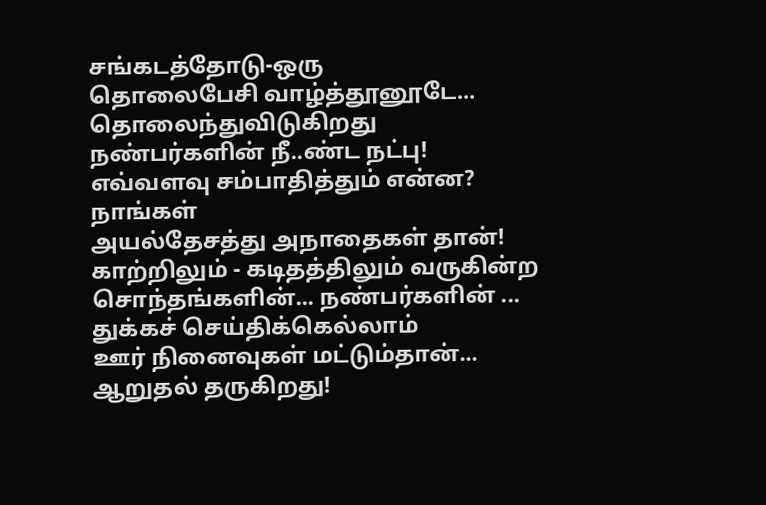சங்கடத்தோடு-ஒரு
தொலைபேசி வாழ்த்தூனூடே...
தொலைந்துவிடுகிறது
நண்பர்களின் நீ..ண்ட நட்பு!
எவ்வளவு சம்பாதித்தும் என்ன?
நாங்கள்
அயல்தேசத்து அநாதைகள் தான்!
காற்றிலும் - கடிதத்திலும் வருகின்ற
சொந்தங்களின்... நண்பர்களின் ...
துக்கச் செய்திக்கெல்லாம்
ஊர் நினைவுகள் மட்டும்தான்...
ஆறுதல் தருகிறது!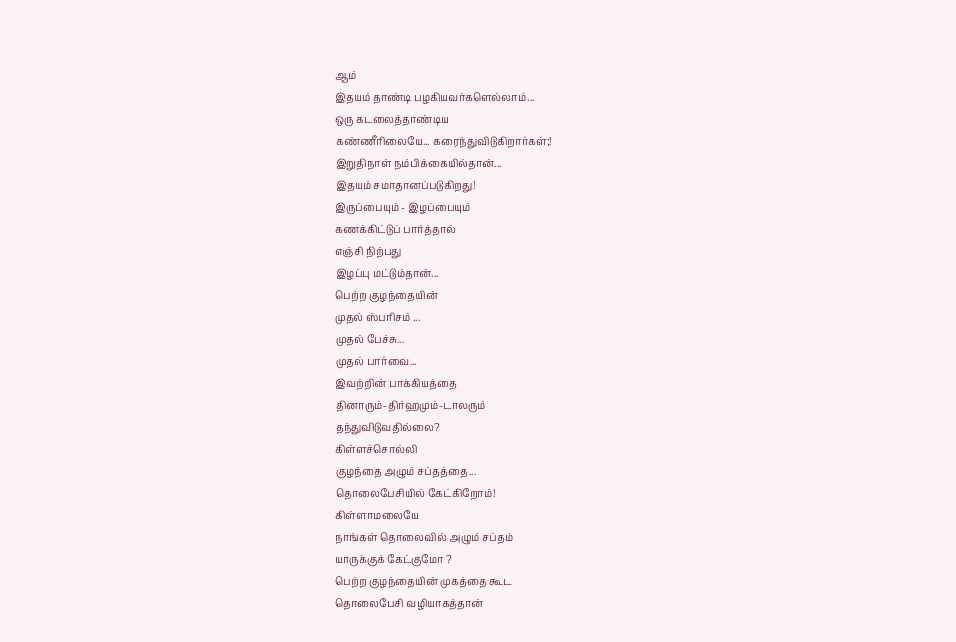ஆம்
இதயம் தாண்டி பழகியவர்களெல்லாம்...
ஒரு கடலைத்தாண்டிய
கண்ணீரிலையே... கரைந்துவிடுகிறார்கள்;!
இறுதிநாள் நம்பிக்கையில்தான்...
இதயம் சமாதானப்படுகிறது!
இருப்பையும் - இழப்பையும்
கணக்கிட்டுப் பார்த்தால்
எஞ்சி நிற்பது
இழப்பு மட்டும்தான்...
பெற்ற குழந்தையின்
முதல் ஸ்பரிசம் ...
முதல் பேச்சு...
முதல் பார்வை...
இவற்றின் பாக்கியத்தை
தினாரும்-திர்ஹமும்-டாலரும்
தந்துவிடுவதில்லை?
கிள்ளச்சொல்லி
குழந்தை அழும் சப்தத்தை...
தொலைபேசியில் கேட்கிறோம்!
கிள்ளாமலையே
நாங்கள் தொலைவில் அழும் சப்தம்
யாருக்குக் கேட்குமோ ?
பெற்ற குழந்தையின் முகத்தை கூட
தொலைபேசி வழியாகத்தான்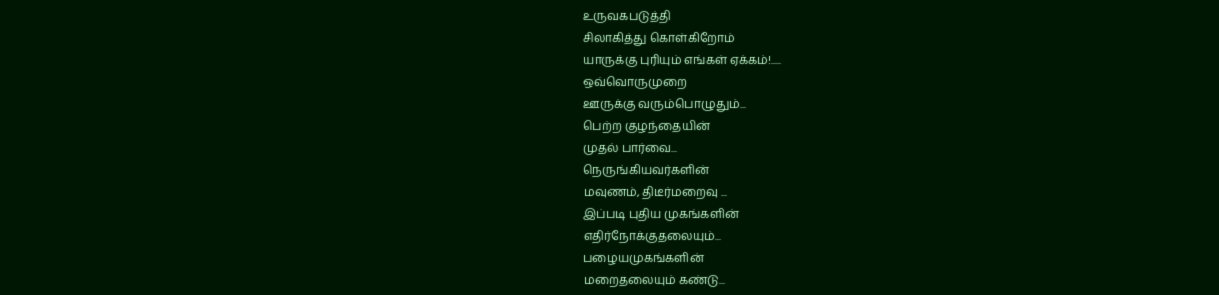உருவகபடுத்தி
சிலாகித்து கொள்கிறோம்
யாருக்கு புரியும் எங்கள் ஏக்கம்!.....
ஒவ்வொருமுறை
ஊருக்கு வரும்பொழுதும்...
பெற்ற குழந்தையின்
முதல் பார்வை...
நெருங்கியவர்களின்
மவுணம், திடீர்மறைவு ...
இப்படி புதிய முகங்களின்
எதிர்நோக்குதலையும்...
பழையமுகங்களின்
மறைதலையும் கண்டு...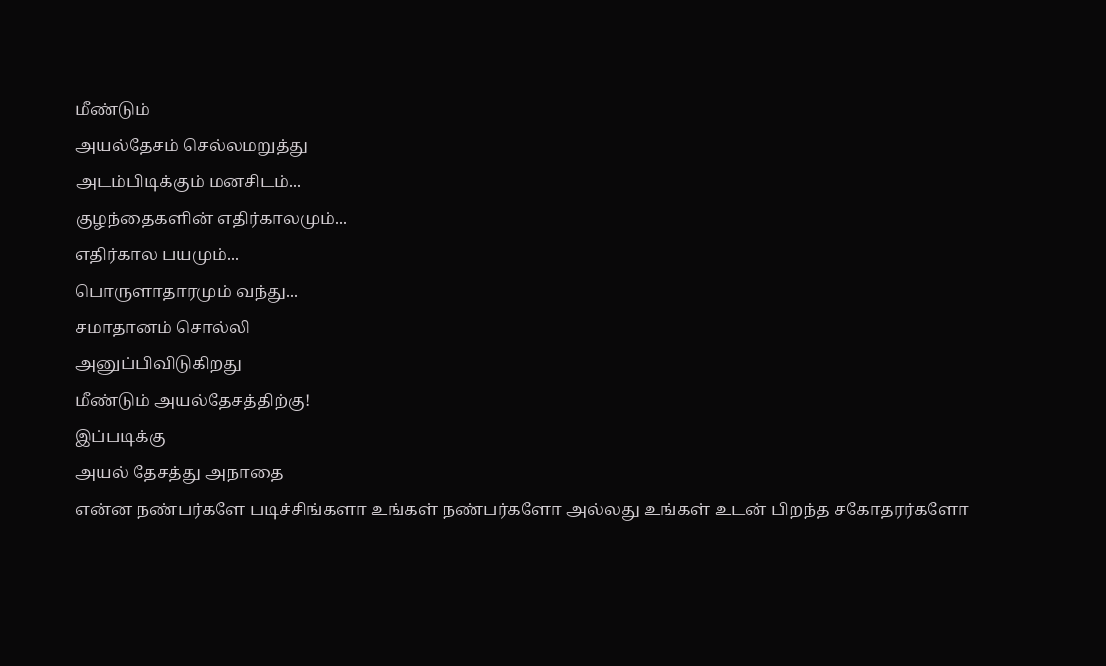மீண்டும்
அயல்தேசம் செல்லமறுத்து
அடம்பிடிக்கும் மனசிடம்...
குழந்தைகளின் எதிர்காலமும்...
எதிர்கால பயமும்...
பொருளாதாரமும் வந்து...
சமாதானம் சொல்லி
அனுப்பிவிடுகிறது
மீண்டும் அயல்தேசத்திற்கு!
இப்படிக்கு
அயல் தேசத்து அநாதை
என்ன நண்பர்களே படிச்சிங்களா உங்கள் நண்பர்களோ அல்லது உங்கள் உடன் பிறந்த சகோதரர்களோ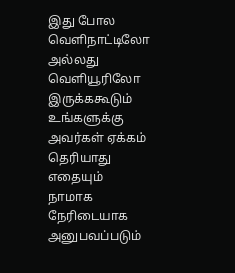இது போல வெளிநாட்டிலோ அல்லது வெளியூரிலோ இருக்ககூடும் உங்களுக்கு அவர்கள் ஏக்கம் தெரியாது எதையும் நாமாக நேரிடையாக அனுபவப்படும்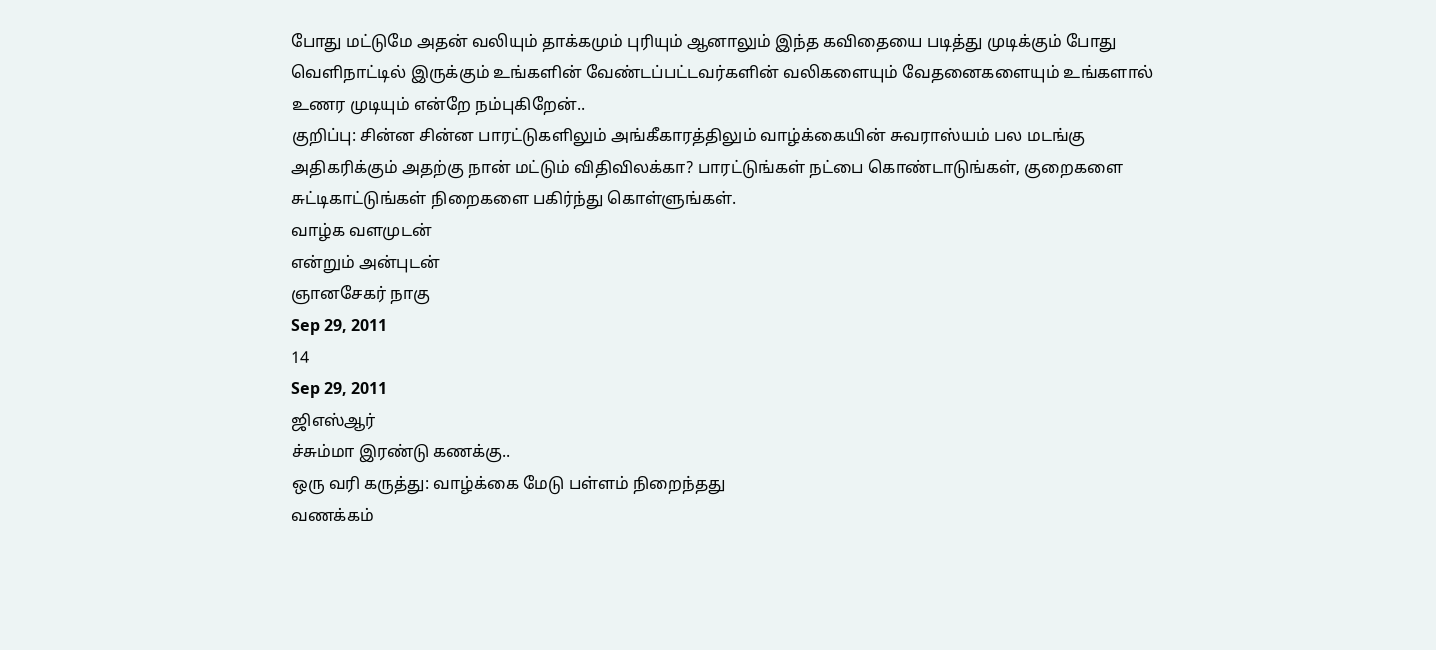போது மட்டுமே அதன் வலியும் தாக்கமும் புரியும் ஆனாலும் இந்த கவிதையை படித்து முடிக்கும் போது வெளிநாட்டில் இருக்கும் உங்களின் வேண்டப்பட்டவர்களின் வலிகளையும் வேதனைகளையும் உங்களால் உணர முடியும் என்றே நம்புகிறேன்..
குறிப்பு: சின்ன சின்ன பாரட்டுகளிலும் அங்கீகாரத்திலும் வாழ்க்கையின் சுவராஸ்யம் பல மடங்கு அதிகரிக்கும் அதற்கு நான் மட்டும் விதிவிலக்கா? பாரட்டுங்கள் நட்பை கொண்டாடுங்கள், குறைகளை சுட்டிகாட்டுங்கள் நிறைகளை பகிர்ந்து கொள்ளுங்கள்.
வாழ்க வளமுடன்
என்றும் அன்புடன்
ஞானசேகர் நாகு
Sep 29, 2011
14
Sep 29, 2011
ஜிஎஸ்ஆர்
ச்சும்மா இரண்டு கணக்கு..
ஒரு வரி கருத்து: வாழ்க்கை மேடு பள்ளம் நிறைந்தது
வணக்கம்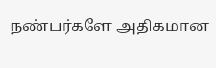நண்பர்களே அதிகமான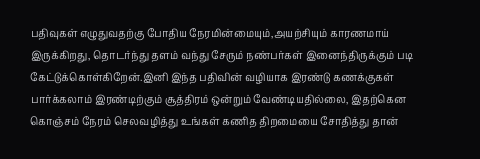பதிவுகள் எழுதுவதற்கு போதிய நேரமின்மையும்,அயற்சியும் காரணமாய் இருக்கிறது, தொடர்ந்து தளம் வந்து சேரும் நண்பர்கள் இனைந்திருக்கும் படி கேட்டுக்கொள்கிறேன்.இனி இந்த பதிவின் வழியாக இரண்டு கணக்குகள் பார்க்கலாம் இரண்டிற்கும் சூத்திரம் ஒன்றும் வேண்டியதில்லை, இதற்கென கொஞ்சம் நேரம் செலவழித்து உங்கள் கணித திறமையை சோதித்து தான்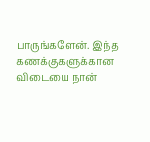பாருங்களேன். இந்த கணக்குகளுக்கான விடையை நான்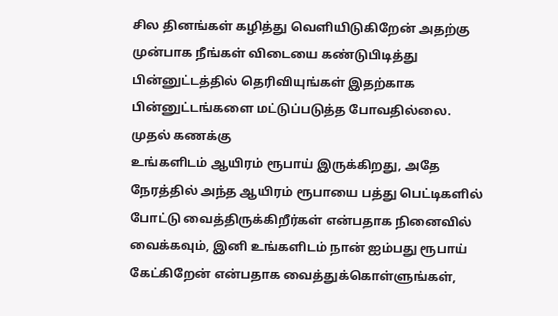சில தினங்கள் கழித்து வெளியிடுகிறேன் அதற்கு முன்பாக நீங்கள் விடையை கண்டுபிடித்து பின்னுட்டத்தில் தெரிவியுங்கள் இதற்காக பின்னுட்டங்களை மட்டுப்படுத்த போவதில்லை.
முதல் கணக்கு
உங்களிடம் ஆயிரம் ரூபாய் இருக்கிறது, அதே நேரத்தில் அந்த ஆயிரம் ரூபாயை பத்து பெட்டிகளில் போட்டு வைத்திருக்கிறீர்கள் என்பதாக நினைவில் வைக்கவும், இனி உங்களிடம் நான் ஐம்பது ரூபாய் கேட்கிறேன் என்பதாக வைத்துக்கொள்ளுங்கள்,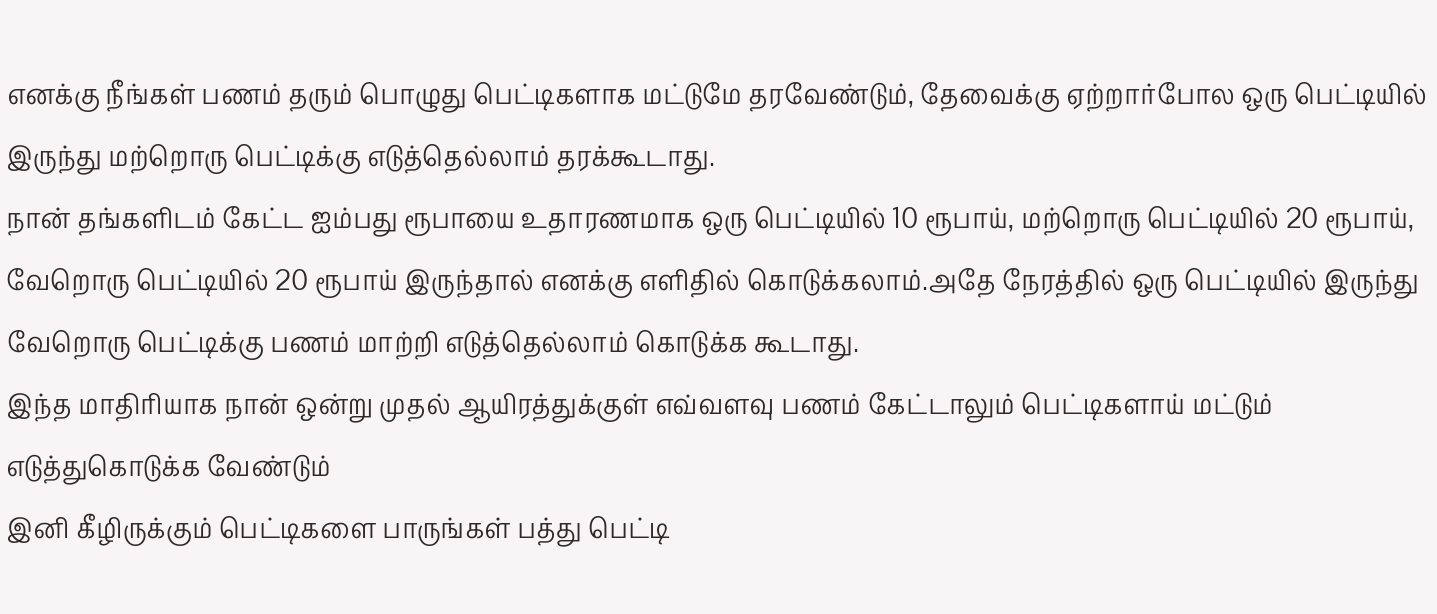எனக்கு நீங்கள் பணம் தரும் பொழுது பெட்டிகளாக மட்டுமே தரவேண்டும், தேவைக்கு ஏற்றார்போல ஒரு பெட்டியில் இருந்து மற்றொரு பெட்டிக்கு எடுத்தெல்லாம் தரக்கூடாது.
நான் தங்களிடம் கேட்ட ஐம்பது ரூபாயை உதாரணமாக ஒரு பெட்டியில் 10 ரூபாய், மற்றொரு பெட்டியில் 20 ரூபாய், வேறொரு பெட்டியில் 20 ரூபாய் இருந்தால் எனக்கு எளிதில் கொடுக்கலாம்.அதே நேரத்தில் ஒரு பெட்டியில் இருந்து வேறொரு பெட்டிக்கு பணம் மாற்றி எடுத்தெல்லாம் கொடுக்க கூடாது.
இந்த மாதிரியாக நான் ஒன்று முதல் ஆயிரத்துக்குள் எவ்வளவு பணம் கேட்டாலும் பெட்டிகளாய் மட்டும் எடுத்துகொடுக்க வேண்டும்
இனி கீழிருக்கும் பெட்டிகளை பாருங்கள் பத்து பெட்டி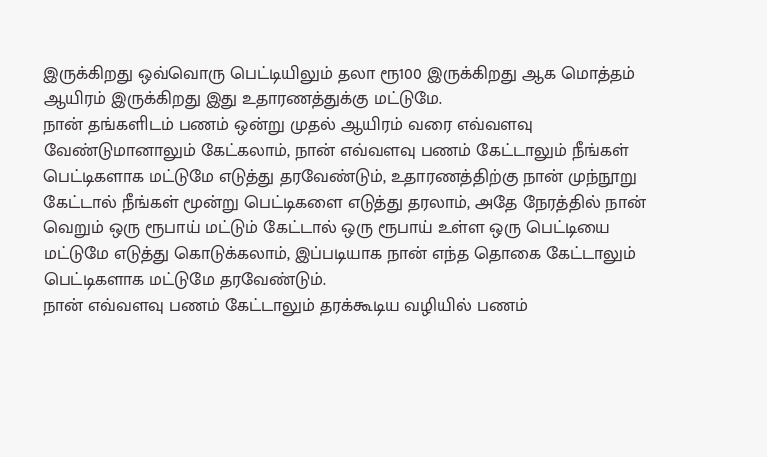இருக்கிறது ஒவ்வொரு பெட்டியிலும் தலா ரூ100 இருக்கிறது ஆக மொத்தம் ஆயிரம் இருக்கிறது இது உதாரணத்துக்கு மட்டுமே.
நான் தங்களிடம் பணம் ஒன்று முதல் ஆயிரம் வரை எவ்வளவு வேண்டுமானாலும் கேட்கலாம், நான் எவ்வளவு பணம் கேட்டாலும் நீங்கள் பெட்டிகளாக மட்டுமே எடுத்து தரவேண்டும், உதாரணத்திற்கு நான் முந்நூறு கேட்டால் நீங்கள் மூன்று பெட்டிகளை எடுத்து தரலாம், அதே நேரத்தில் நான் வெறும் ஒரு ரூபாய் மட்டும் கேட்டால் ஒரு ரூபாய் உள்ள ஒரு பெட்டியை மட்டுமே எடுத்து கொடுக்கலாம், இப்படியாக நான் எந்த தொகை கேட்டாலும் பெட்டிகளாக மட்டுமே தரவேண்டும்.
நான் எவ்வளவு பணம் கேட்டாலும் தரக்கூடிய வழியில் பணம்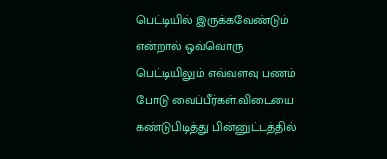பெட்டியில் இருக்கவேண்டும் என்றால் ஒவ்வொரு பெட்டியிலும் எவ்வளவு பணம் போடு வைப்பீர்கள்.விடையை கண்டுபிடித்து பின்னுட்டத்தில்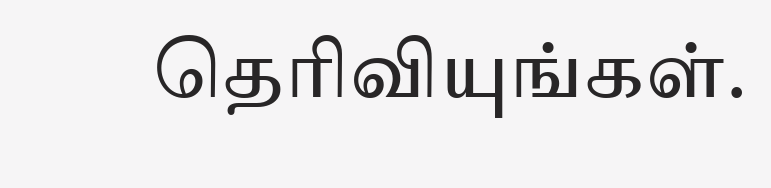தெரிவியுங்கள்.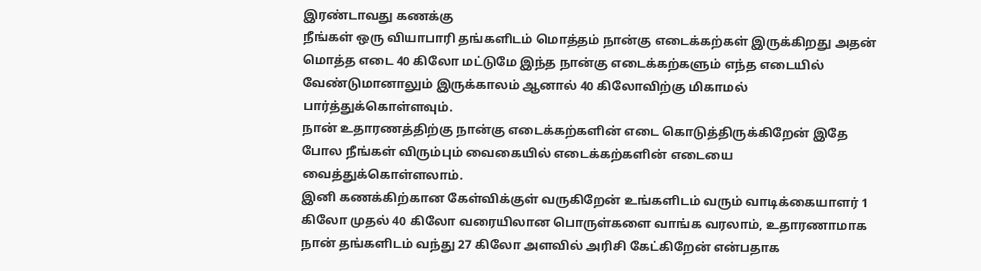இரண்டாவது கணக்கு
நீங்கள் ஒரு வியாபாரி தங்களிடம் மொத்தம் நான்கு எடைக்கற்கள் இருக்கிறது அதன் மொத்த எடை 40 கிலோ மட்டுமே இந்த நான்கு எடைக்கற்களும் எந்த எடையில் வேண்டுமானாலும் இருக்காலம் ஆனால் 40 கிலோவிற்கு மிகாமல் பார்த்துக்கொள்ளவும்.
நான் உதாரணத்திற்கு நான்கு எடைக்கற்களின் எடை கொடுத்திருக்கிறேன் இதே போல நீங்கள் விரும்பும் வைகையில் எடைக்கற்களின் எடையை வைத்துக்கொள்ளலாம்.
இனி கணக்கிற்கான கேள்விக்குள் வருகிறேன் உங்களிடம் வரும் வாடிக்கையாளர் 1 கிலோ முதல் 40 கிலோ வரையிலான பொருள்களை வாங்க வரலாம், உதாரணாமாக நான் தங்களிடம் வந்து 27 கிலோ அளவில் அரிசி கேட்கிறேன் என்பதாக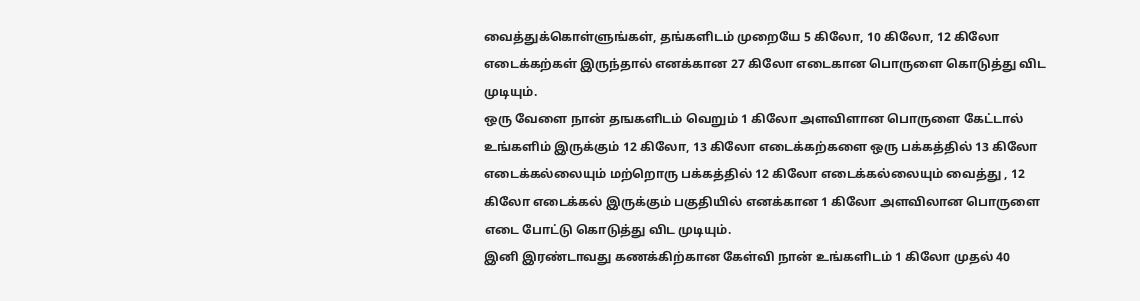வைத்துக்கொள்ளுங்கள், தங்களிடம் முறையே 5 கிலோ, 10 கிலோ, 12 கிலோ எடைக்கற்கள் இருந்தால் எனக்கான 27 கிலோ எடைகான பொருளை கொடுத்து விட முடியும்.
ஒரு வேளை நான் தஙகளிடம் வெறும் 1 கிலோ அளவிளான பொருளை கேட்டால் உங்களிம் இருக்கும் 12 கிலோ, 13 கிலோ எடைக்கற்களை ஒரு பக்கத்தில் 13 கிலோ எடைக்கல்லையும் மற்றொரு பக்கத்தில் 12 கிலோ எடைக்கல்லையும் வைத்து , 12 கிலோ எடைக்கல் இருக்கும் பகுதியில் எனக்கான 1 கிலோ அளவிலான பொருளை எடை போட்டு கொடுத்து விட முடியும்.
இனி இரண்டாவது கணக்கிற்கான கேள்வி நான் உங்களிடம் 1 கிலோ முதல் 40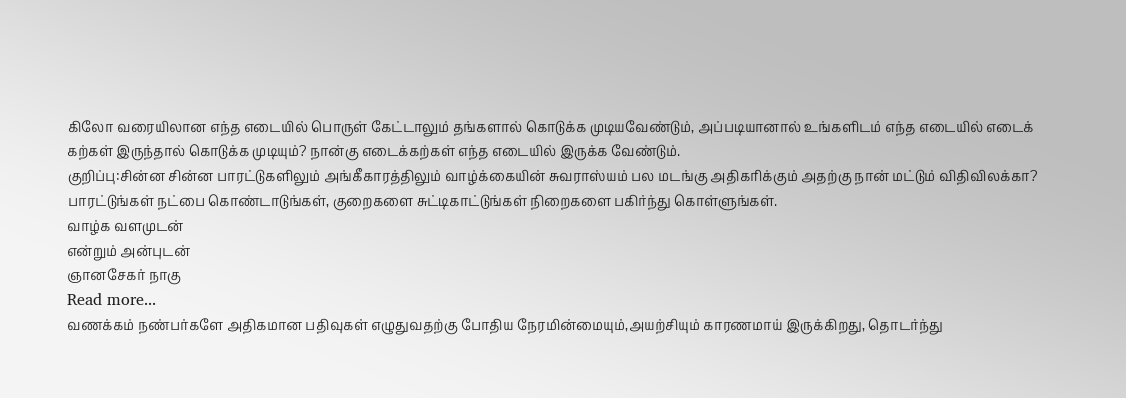கிலோ வரையிலான எந்த எடையில் பொருள் கேட்டாலும் தங்களால் கொடுக்க முடியவேண்டும், அப்படியானால் உங்களிடம் எந்த எடையில் எடைக் கற்கள் இருந்தால் கொடுக்க முடியும்? நான்கு எடைக்கற்கள் எந்த எடையில் இருக்க வேண்டும்.
குறிப்பு:சின்ன சின்ன பாரட்டுகளிலும் அங்கீகாரத்திலும் வாழ்க்கையின் சுவராஸ்யம் பல மடங்கு அதிகரிக்கும் அதற்கு நான் மட்டும் விதிவிலக்கா? பாரட்டுங்கள் நட்பை கொண்டாடுங்கள், குறைகளை சுட்டிகாட்டுங்கள் நிறைகளை பகிர்ந்து கொள்ளுங்கள்.
வாழ்க வளமுடன்
என்றும் அன்புடன்
ஞானசேகர் நாகு
Read more...
வணக்கம் நண்பர்களே அதிகமான பதிவுகள் எழுதுவதற்கு போதிய நேரமின்மையும்,அயற்சியும் காரணமாய் இருக்கிறது, தொடர்ந்து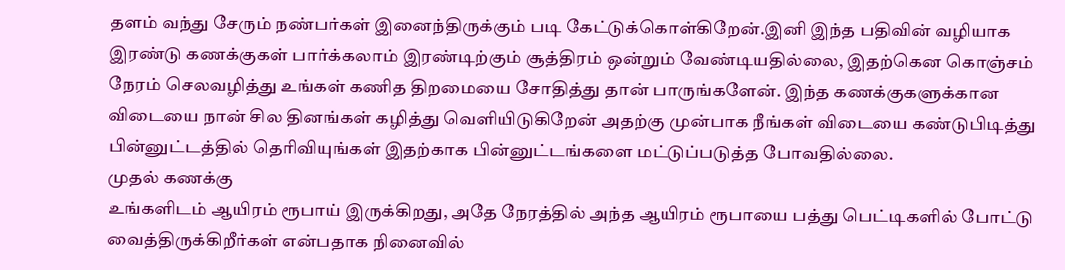தளம் வந்து சேரும் நண்பர்கள் இனைந்திருக்கும் படி கேட்டுக்கொள்கிறேன்.இனி இந்த பதிவின் வழியாக இரண்டு கணக்குகள் பார்க்கலாம் இரண்டிற்கும் சூத்திரம் ஒன்றும் வேண்டியதில்லை, இதற்கென கொஞ்சம் நேரம் செலவழித்து உங்கள் கணித திறமையை சோதித்து தான் பாருங்களேன். இந்த கணக்குகளுக்கான விடையை நான் சில தினங்கள் கழித்து வெளியிடுகிறேன் அதற்கு முன்பாக நீங்கள் விடையை கண்டுபிடித்து பின்னுட்டத்தில் தெரிவியுங்கள் இதற்காக பின்னுட்டங்களை மட்டுப்படுத்த போவதில்லை.
முதல் கணக்கு
உங்களிடம் ஆயிரம் ரூபாய் இருக்கிறது, அதே நேரத்தில் அந்த ஆயிரம் ரூபாயை பத்து பெட்டிகளில் போட்டு வைத்திருக்கிறீர்கள் என்பதாக நினைவில்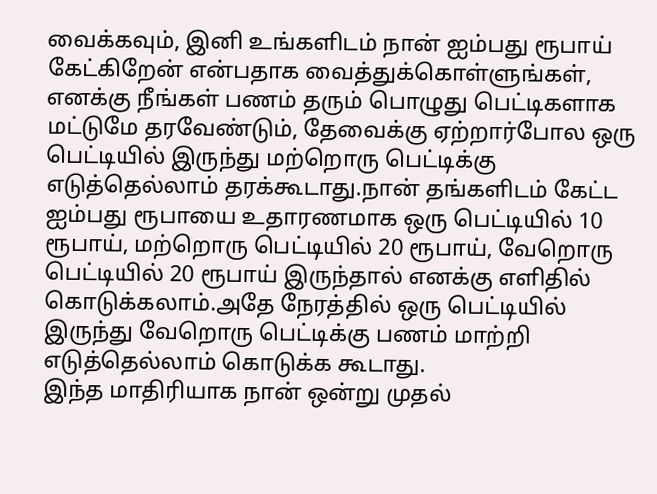வைக்கவும், இனி உங்களிடம் நான் ஐம்பது ரூபாய் கேட்கிறேன் என்பதாக வைத்துக்கொள்ளுங்கள், எனக்கு நீங்கள் பணம் தரும் பொழுது பெட்டிகளாக மட்டுமே தரவேண்டும், தேவைக்கு ஏற்றார்போல ஒரு பெட்டியில் இருந்து மற்றொரு பெட்டிக்கு எடுத்தெல்லாம் தரக்கூடாது.நான் தங்களிடம் கேட்ட ஐம்பது ரூபாயை உதாரணமாக ஒரு பெட்டியில் 10 ரூபாய், மற்றொரு பெட்டியில் 20 ரூபாய், வேறொரு பெட்டியில் 20 ரூபாய் இருந்தால் எனக்கு எளிதில் கொடுக்கலாம்.அதே நேரத்தில் ஒரு பெட்டியில் இருந்து வேறொரு பெட்டிக்கு பணம் மாற்றி எடுத்தெல்லாம் கொடுக்க கூடாது.
இந்த மாதிரியாக நான் ஒன்று முதல்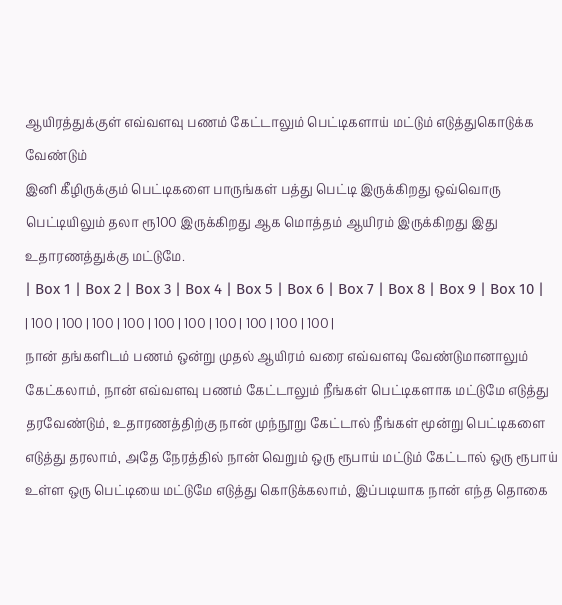ஆயிரத்துக்குள் எவ்வளவு பணம் கேட்டாலும் பெட்டிகளாய் மட்டும் எடுத்துகொடுக்க வேண்டும்
இனி கீழிருக்கும் பெட்டிகளை பாருங்கள் பத்து பெட்டி இருக்கிறது ஒவ்வொரு பெட்டியிலும் தலா ரூ100 இருக்கிறது ஆக மொத்தம் ஆயிரம் இருக்கிறது இது உதாரணத்துக்கு மட்டுமே.
| Box 1 | Box 2 | Box 3 | Box 4 | Box 5 | Box 6 | Box 7 | Box 8 | Box 9 | Box 10 |
| 100 | 100 | 100 | 100 | 100 | 100 | 100 | 100 | 100 | 100 |
நான் தங்களிடம் பணம் ஒன்று முதல் ஆயிரம் வரை எவ்வளவு வேண்டுமானாலும் கேட்கலாம், நான் எவ்வளவு பணம் கேட்டாலும் நீங்கள் பெட்டிகளாக மட்டுமே எடுத்து தரவேண்டும், உதாரணத்திற்கு நான் முந்நூறு கேட்டால் நீங்கள் மூன்று பெட்டிகளை எடுத்து தரலாம், அதே நேரத்தில் நான் வெறும் ஒரு ரூபாய் மட்டும் கேட்டால் ஒரு ரூபாய் உள்ள ஒரு பெட்டியை மட்டுமே எடுத்து கொடுக்கலாம், இப்படியாக நான் எந்த தொகை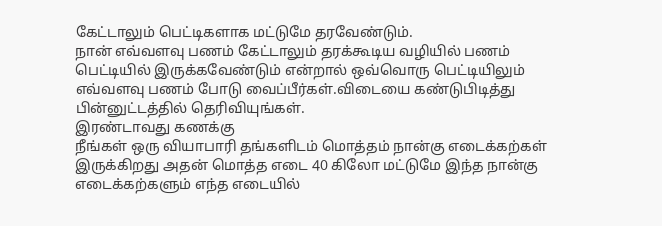கேட்டாலும் பெட்டிகளாக மட்டுமே தரவேண்டும்.
நான் எவ்வளவு பணம் கேட்டாலும் தரக்கூடிய வழியில் பணம் பெட்டியில் இருக்கவேண்டும் என்றால் ஒவ்வொரு பெட்டியிலும் எவ்வளவு பணம் போடு வைப்பீர்கள்.விடையை கண்டுபிடித்து பின்னுட்டத்தில் தெரிவியுங்கள்.
இரண்டாவது கணக்கு
நீங்கள் ஒரு வியாபாரி தங்களிடம் மொத்தம் நான்கு எடைக்கற்கள் இருக்கிறது அதன் மொத்த எடை 40 கிலோ மட்டுமே இந்த நான்கு எடைக்கற்களும் எந்த எடையில்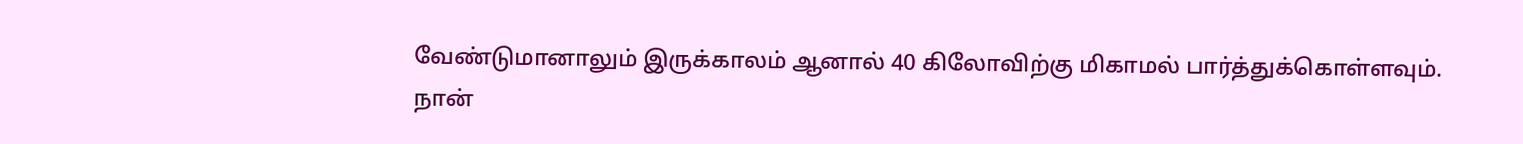வேண்டுமானாலும் இருக்காலம் ஆனால் 40 கிலோவிற்கு மிகாமல் பார்த்துக்கொள்ளவும்.
நான்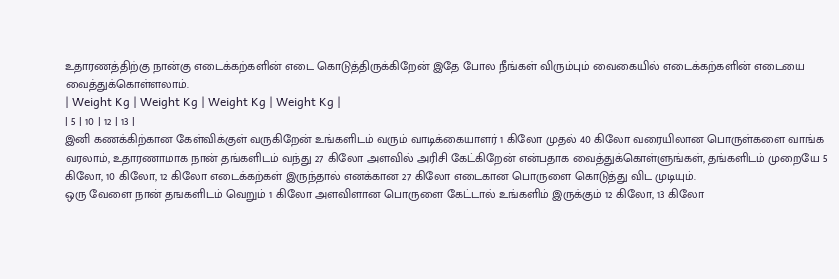உதாரணத்திற்கு நான்கு எடைக்கற்களின் எடை கொடுத்திருக்கிறேன் இதே போல நீங்கள் விரும்பும் வைகையில் எடைக்கற்களின் எடையை வைத்துக்கொள்ளலாம்.
| Weight Kg | Weight Kg | Weight Kg | Weight Kg |
| 5 | 10 | 12 | 13 |
இனி கணக்கிற்கான கேள்விக்குள் வருகிறேன் உங்களிடம் வரும் வாடிக்கையாளர் 1 கிலோ முதல் 40 கிலோ வரையிலான பொருள்களை வாங்க வரலாம், உதாரணாமாக நான் தங்களிடம் வந்து 27 கிலோ அளவில் அரிசி கேட்கிறேன் என்பதாக வைத்துக்கொள்ளுங்கள், தங்களிடம் முறையே 5 கிலோ, 10 கிலோ, 12 கிலோ எடைக்கற்கள் இருந்தால் எனக்கான 27 கிலோ எடைகான பொருளை கொடுத்து விட முடியும்.
ஒரு வேளை நான் தஙகளிடம் வெறும் 1 கிலோ அளவிளான பொருளை கேட்டால் உங்களிம் இருக்கும் 12 கிலோ, 13 கிலோ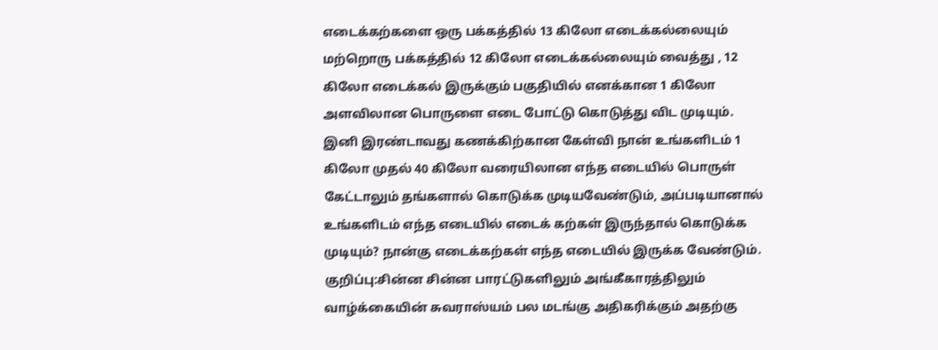எடைக்கற்களை ஒரு பக்கத்தில் 13 கிலோ எடைக்கல்லையும் மற்றொரு பக்கத்தில் 12 கிலோ எடைக்கல்லையும் வைத்து , 12 கிலோ எடைக்கல் இருக்கும் பகுதியில் எனக்கான 1 கிலோ அளவிலான பொருளை எடை போட்டு கொடுத்து விட முடியும்.
இனி இரண்டாவது கணக்கிற்கான கேள்வி நான் உங்களிடம் 1 கிலோ முதல் 40 கிலோ வரையிலான எந்த எடையில் பொருள் கேட்டாலும் தங்களால் கொடுக்க முடியவேண்டும், அப்படியானால் உங்களிடம் எந்த எடையில் எடைக் கற்கள் இருந்தால் கொடுக்க முடியும்? நான்கு எடைக்கற்கள் எந்த எடையில் இருக்க வேண்டும்.
குறிப்பு:சின்ன சின்ன பாரட்டுகளிலும் அங்கீகாரத்திலும் வாழ்க்கையின் சுவராஸ்யம் பல மடங்கு அதிகரிக்கும் அதற்கு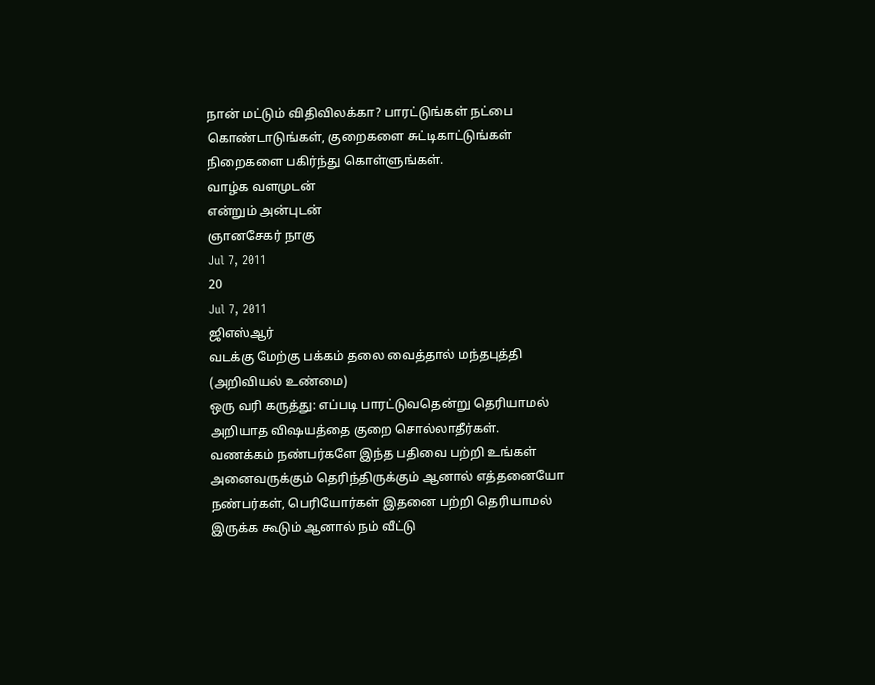நான் மட்டும் விதிவிலக்கா? பாரட்டுங்கள் நட்பை கொண்டாடுங்கள், குறைகளை சுட்டிகாட்டுங்கள் நிறைகளை பகிர்ந்து கொள்ளுங்கள்.
வாழ்க வளமுடன்
என்றும் அன்புடன்
ஞானசேகர் நாகு
Jul 7, 2011
20
Jul 7, 2011
ஜிஎஸ்ஆர்
வடக்கு மேற்கு பக்கம் தலை வைத்தால் மந்தபுத்தி (அறிவியல் உண்மை)
ஒரு வரி கருத்து: எப்படி பாரட்டுவதென்று தெரியாமல் அறியாத விஷயத்தை குறை சொல்லாதீர்கள்.
வணக்கம் நண்பர்களே இந்த பதிவை பற்றி உங்கள் அனைவருக்கும் தெரிந்திருக்கும் ஆனால் எத்தனையோ நண்பர்கள், பெரியோர்கள் இதனை பற்றி தெரியாமல் இருக்க கூடும் ஆனால் நம் வீட்டு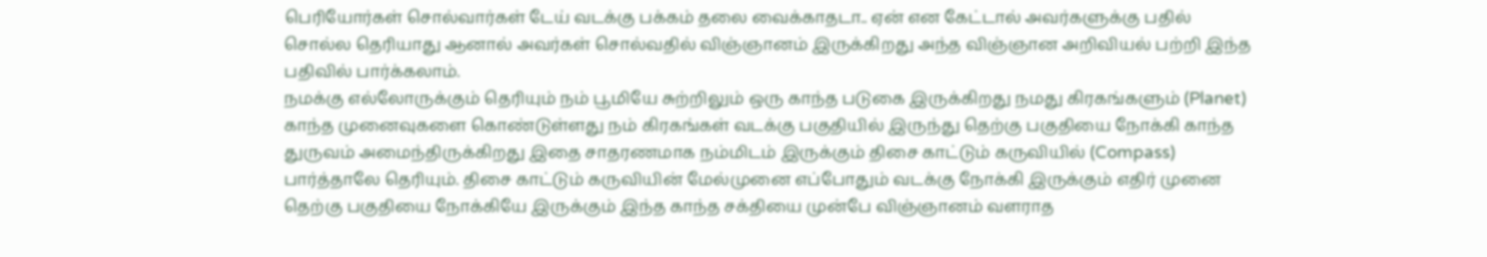பெரியோர்கள் சொல்வார்கள் டேய் வடக்கு பக்கம் தலை வைக்காதடா.. ஏன் என கேட்டால் அவர்களுக்கு பதில் சொல்ல தெரியாது ஆனால் அவர்கள் சொல்வதில் விஞ்ஞானம் இருக்கிறது அந்த விஞ்ஞான அறிவியல் பற்றி இந்த பதிவில் பார்க்கலாம்.
நமக்கு எல்லோருக்கும் தெரியும் நம் பூமியே சுற்றிலும் ஒரு காந்த படுகை இருக்கிறது நமது கிரகங்களும் (Planet) காந்த முனைவுகளை கொண்டுள்ளது நம் கிரகங்கள் வடக்கு பகுதியில் இருந்து தெற்கு பகுதியை நோக்கி காந்த துருவம் அமைந்திருக்கிறது இதை சாதரணமாக நம்மிடம் இருக்கும் திசை காட்டும் கருவியில் (Compass) பார்த்தாலே தெரியும். திசை காட்டும் கருவியின் மேல்முனை எப்போதும் வடக்கு நோக்கி இருக்கும் எதிர் முனை தெற்கு பகுதியை நோக்கியே இருக்கும் இந்த காந்த சக்தியை முன்பே விஞ்ஞானம் வளராத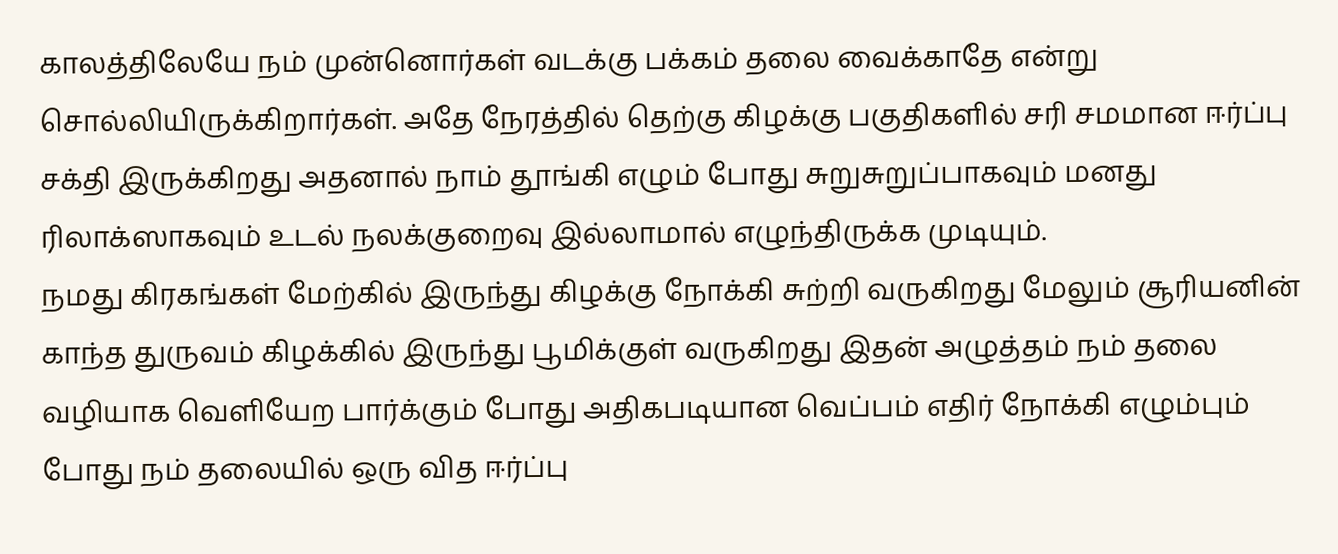காலத்திலேயே நம் முன்னொர்கள் வடக்கு பக்கம் தலை வைக்காதே என்று சொல்லியிருக்கிறார்கள். அதே நேரத்தில் தெற்கு கிழக்கு பகுதிகளில் சரி சமமான ஈர்ப்பு சக்தி இருக்கிறது அதனால் நாம் தூங்கி எழும் போது சுறுசுறுப்பாகவும் மனது ரிலாக்ஸாகவும் உடல் நலக்குறைவு இல்லாமால் எழுந்திருக்க முடியும்.
நமது கிரகங்கள் மேற்கில் இருந்து கிழக்கு நோக்கி சுற்றி வருகிறது மேலும் சூரியனின் காந்த துருவம் கிழக்கில் இருந்து பூமிக்குள் வருகிறது இதன் அழுத்தம் நம் தலை வழியாக வெளியேற பார்க்கும் போது அதிகபடியான வெப்பம் எதிர் நோக்கி எழும்பும் போது நம் தலையில் ஒரு வித ஈர்ப்பு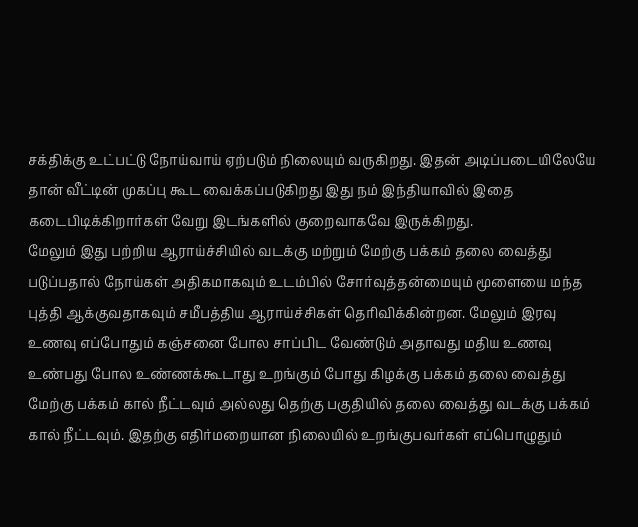சக்திக்கு உட்பட்டு நோய்வாய் ஏற்படும் நிலையும் வருகிறது. இதன் அடிப்படையிலேயே தான் வீட்டின் முகப்பு கூட வைக்கப்படுகிறது இது நம் இந்தியாவில் இதை கடைபிடிக்கிறார்கள் வேறு இடங்களில் குறைவாகவே இருக்கிறது.
மேலும் இது பற்றிய ஆராய்ச்சியில் வடக்கு மற்றும் மேற்கு பக்கம் தலை வைத்து படுப்பதால் நோய்கள் அதிகமாகவும் உடம்பில் சோர்வுத்தன்மையும் மூளையை மந்த புத்தி ஆக்குவதாகவும் சமீபத்திய ஆராய்ச்சிகள் தெரிவிக்கின்றன. மேலும் இரவு உணவு எப்போதும் கஞ்சனை போல சாப்பிட வேண்டும் அதாவது மதிய உணவு உண்பது போல உண்ணக்கூடாது உறங்கும் போது கிழக்கு பக்கம் தலை வைத்து மேற்கு பக்கம் கால் நீட்டவும் அல்லது தெற்கு பகுதியில் தலை வைத்து வடக்கு பக்கம் கால் நீட்டவும். இதற்கு எதிர்மறையான நிலையில் உறங்குபவர்கள் எப்பொழுதும்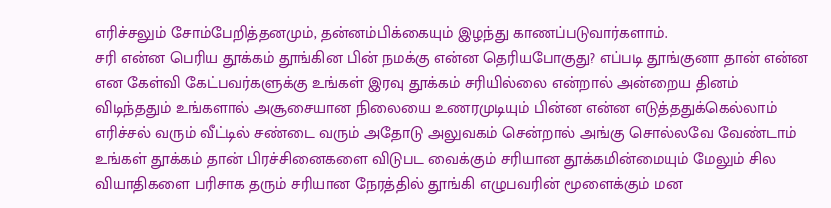எரிச்சலும் சோம்பேறித்தனமும், தன்னம்பிக்கையும் இழந்து காணப்படுவார்களாம்.
சரி என்ன பெரிய தூக்கம் தூங்கின பின் நமக்கு என்ன தெரியபோகுது? எப்படி தூங்குனா தான் என்ன என கேள்வி கேட்பவர்களுக்கு உங்கள் இரவு தூக்கம் சரியில்லை என்றால் அன்றைய தினம் விடிந்ததும் உங்களால் அசூசையான நிலையை உணரமுடியும் பின்ன என்ன எடுத்ததுக்கெல்லாம் எரிச்சல் வரும் வீட்டில் சண்டை வரும் அதோடு அலுவகம் சென்றால் அங்கு சொல்லவே வேண்டாம் உங்கள் தூக்கம் தான் பிரச்சினைகளை விடுபட வைக்கும் சரியான தூக்கமின்மையும் மேலும் சில வியாதிகளை பரிசாக தரும் சரியான நேரத்தில் தூங்கி எழுபவரின் மூளைக்கும் மன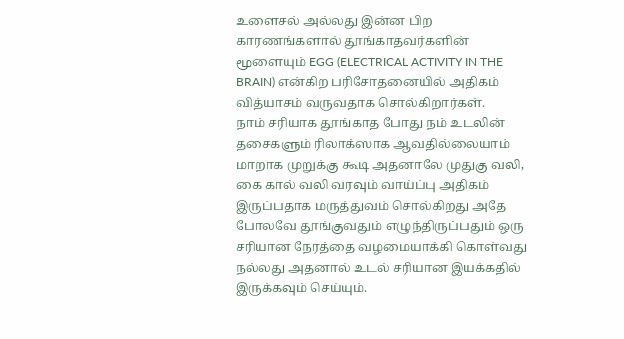உளைசல் அல்லது இன்ன பிற காரணங்களால் தூங்காதவர்களின் மூளையும் EGG (ELECTRICAL ACTIVITY IN THE BRAIN) என்கிற பரிசோதனையில் அதிகம் வித்யாசம் வருவதாக சொல்கிறார்கள்.
நாம் சரியாக தூங்காத போது நம் உடலின் தசைகளும் ரிலாக்ஸாக ஆவதில்லையாம் மாறாக முறுக்கு கூடி அதனாலே முதுகு வலி, கை கால் வலி வரவும் வாய்ப்பு அதிகம் இருப்பதாக மருத்துவம் சொல்கிறது அதே போலவே தூங்குவதும் எழுந்திருப்பதும் ஒரு சரியான நேரத்தை வழமையாக்கி கொள்வது நல்லது அதனால் உடல் சரியான இயக்கதில் இருக்கவும் செய்யும்.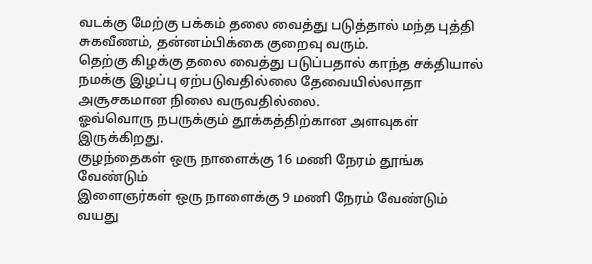வடக்கு மேற்கு பக்கம் தலை வைத்து படுத்தால் மந்த புத்தி சுகவீணம், தன்னம்பிக்கை குறைவு வரும்.
தெற்கு கிழக்கு தலை வைத்து படுப்பதால் காந்த சக்தியால் நமக்கு இழப்பு ஏற்படுவதில்லை தேவையில்லாதா அசூசகமான நிலை வருவதில்லை.
ஓவ்வொரு நபருக்கும் தூக்கத்திற்கான அளவுகள் இருக்கிறது.
குழந்தைகள் ஒரு நாளைக்கு 16 மணி நேரம் தூங்க வேண்டும்
இளைஞர்கள் ஒரு நாளைக்கு 9 மணி நேரம் வேண்டும்
வயது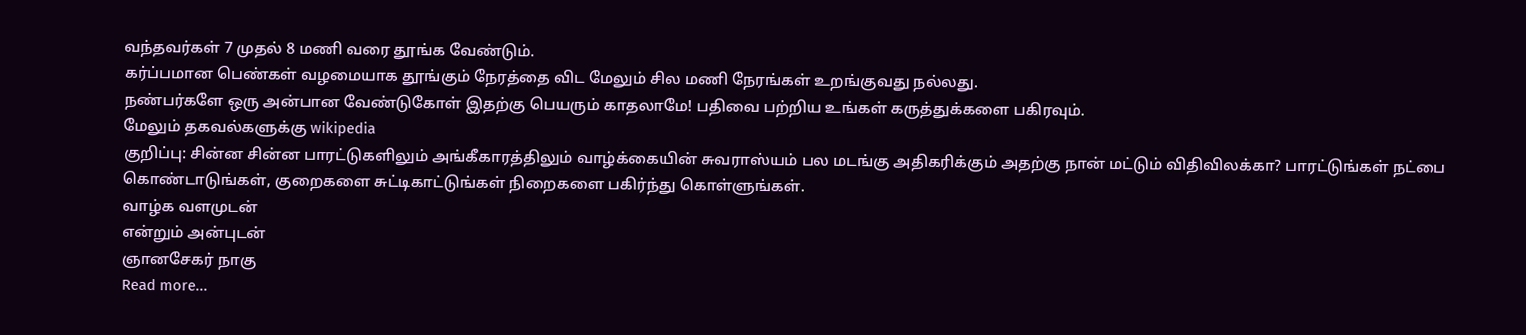வந்தவர்கள் 7 முதல் 8 மணி வரை தூங்க வேண்டும்.
கர்ப்பமான பெண்கள் வழமையாக தூங்கும் நேரத்தை விட மேலும் சில மணி நேரங்கள் உறங்குவது நல்லது.
நண்பர்களே ஒரு அன்பான வேண்டுகோள் இதற்கு பெயரும் காதலாமே! பதிவை பற்றிய உங்கள் கருத்துக்களை பகிரவும்.
மேலும் தகவல்களுக்கு wikipedia
குறிப்பு: சின்ன சின்ன பாரட்டுகளிலும் அங்கீகாரத்திலும் வாழ்க்கையின் சுவராஸ்யம் பல மடங்கு அதிகரிக்கும் அதற்கு நான் மட்டும் விதிவிலக்கா? பாரட்டுங்கள் நட்பை கொண்டாடுங்கள், குறைகளை சுட்டிகாட்டுங்கள் நிறைகளை பகிர்ந்து கொள்ளுங்கள்.
வாழ்க வளமுடன்
என்றும் அன்புடன்
ஞானசேகர் நாகு
Read more...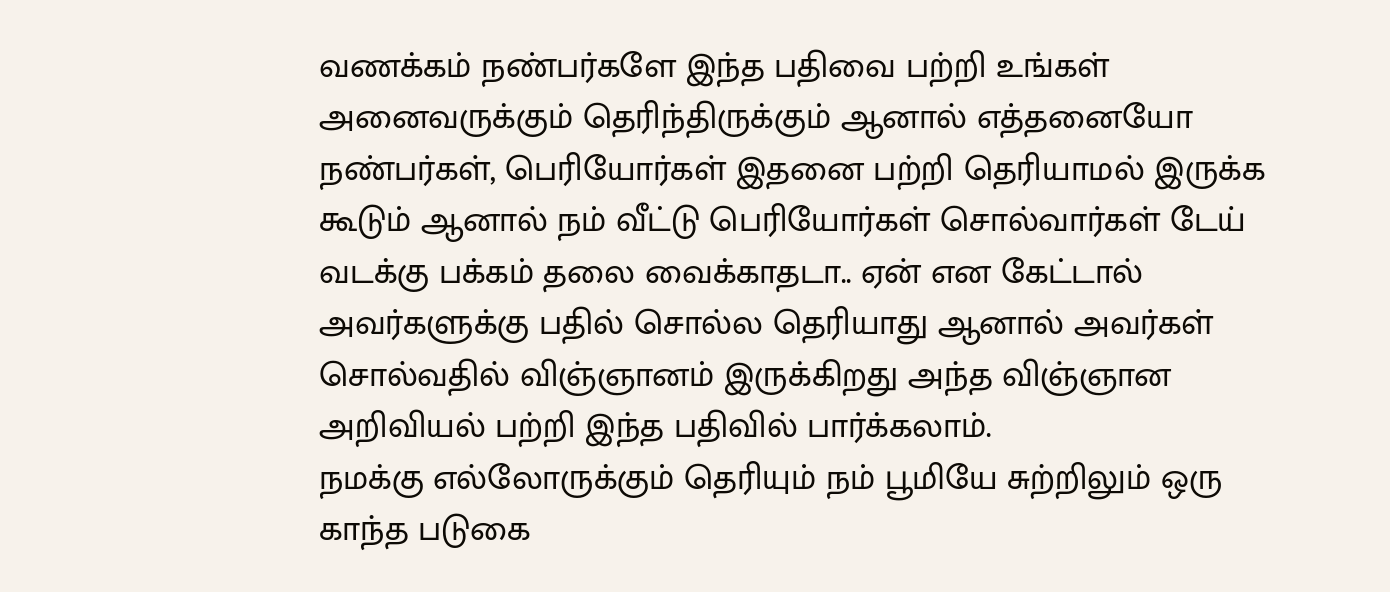வணக்கம் நண்பர்களே இந்த பதிவை பற்றி உங்கள் அனைவருக்கும் தெரிந்திருக்கும் ஆனால் எத்தனையோ நண்பர்கள், பெரியோர்கள் இதனை பற்றி தெரியாமல் இருக்க கூடும் ஆனால் நம் வீட்டு பெரியோர்கள் சொல்வார்கள் டேய் வடக்கு பக்கம் தலை வைக்காதடா.. ஏன் என கேட்டால் அவர்களுக்கு பதில் சொல்ல தெரியாது ஆனால் அவர்கள் சொல்வதில் விஞ்ஞானம் இருக்கிறது அந்த விஞ்ஞான அறிவியல் பற்றி இந்த பதிவில் பார்க்கலாம்.
நமக்கு எல்லோருக்கும் தெரியும் நம் பூமியே சுற்றிலும் ஒரு காந்த படுகை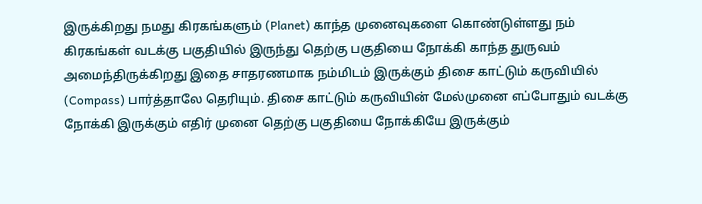இருக்கிறது நமது கிரகங்களும் (Planet) காந்த முனைவுகளை கொண்டுள்ளது நம் கிரகங்கள் வடக்கு பகுதியில் இருந்து தெற்கு பகுதியை நோக்கி காந்த துருவம் அமைந்திருக்கிறது இதை சாதரணமாக நம்மிடம் இருக்கும் திசை காட்டும் கருவியில் (Compass) பார்த்தாலே தெரியும். திசை காட்டும் கருவியின் மேல்முனை எப்போதும் வடக்கு நோக்கி இருக்கும் எதிர் முனை தெற்கு பகுதியை நோக்கியே இருக்கும்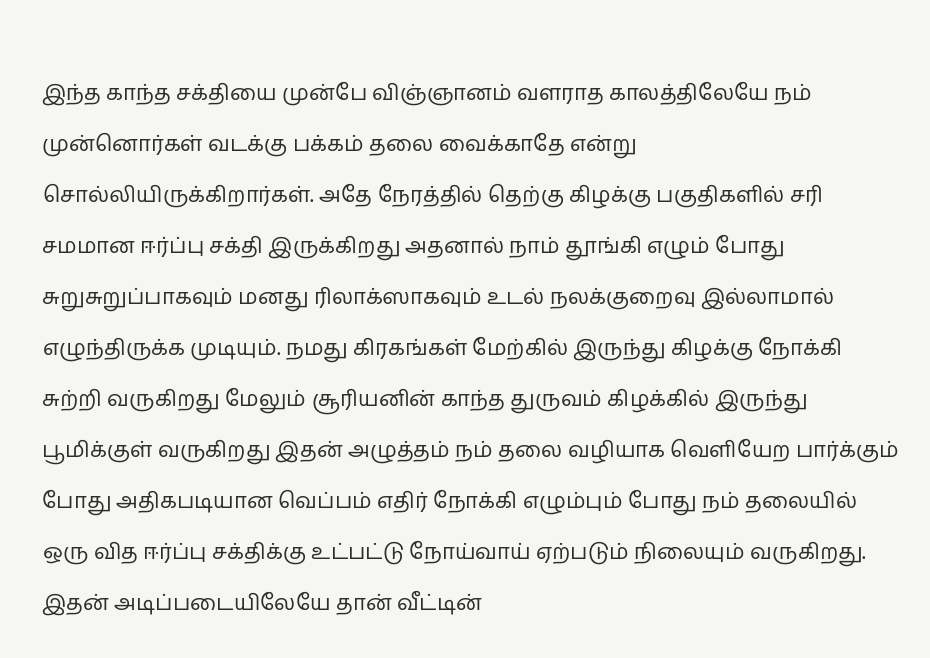இந்த காந்த சக்தியை முன்பே விஞ்ஞானம் வளராத காலத்திலேயே நம் முன்னொர்கள் வடக்கு பக்கம் தலை வைக்காதே என்று சொல்லியிருக்கிறார்கள். அதே நேரத்தில் தெற்கு கிழக்கு பகுதிகளில் சரி சமமான ஈர்ப்பு சக்தி இருக்கிறது அதனால் நாம் தூங்கி எழும் போது சுறுசுறுப்பாகவும் மனது ரிலாக்ஸாகவும் உடல் நலக்குறைவு இல்லாமால் எழுந்திருக்க முடியும். நமது கிரகங்கள் மேற்கில் இருந்து கிழக்கு நோக்கி சுற்றி வருகிறது மேலும் சூரியனின் காந்த துருவம் கிழக்கில் இருந்து பூமிக்குள் வருகிறது இதன் அழுத்தம் நம் தலை வழியாக வெளியேற பார்க்கும் போது அதிகபடியான வெப்பம் எதிர் நோக்கி எழும்பும் போது நம் தலையில் ஒரு வித ஈர்ப்பு சக்திக்கு உட்பட்டு நோய்வாய் ஏற்படும் நிலையும் வருகிறது. இதன் அடிப்படையிலேயே தான் வீட்டின்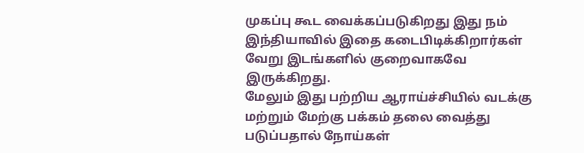முகப்பு கூட வைக்கப்படுகிறது இது நம் இந்தியாவில் இதை கடைபிடிக்கிறார்கள் வேறு இடங்களில் குறைவாகவே இருக்கிறது.
மேலும் இது பற்றிய ஆராய்ச்சியில் வடக்கு மற்றும் மேற்கு பக்கம் தலை வைத்து படுப்பதால் நோய்கள்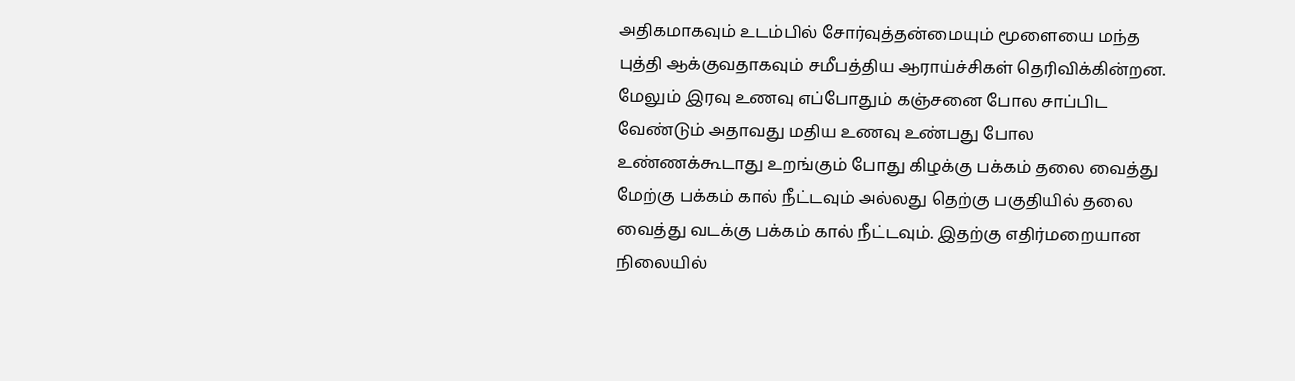அதிகமாகவும் உடம்பில் சோர்வுத்தன்மையும் மூளையை மந்த புத்தி ஆக்குவதாகவும் சமீபத்திய ஆராய்ச்சிகள் தெரிவிக்கின்றன. மேலும் இரவு உணவு எப்போதும் கஞ்சனை போல சாப்பிட வேண்டும் அதாவது மதிய உணவு உண்பது போல உண்ணக்கூடாது உறங்கும் போது கிழக்கு பக்கம் தலை வைத்து மேற்கு பக்கம் கால் நீட்டவும் அல்லது தெற்கு பகுதியில் தலை வைத்து வடக்கு பக்கம் கால் நீட்டவும். இதற்கு எதிர்மறையான நிலையில்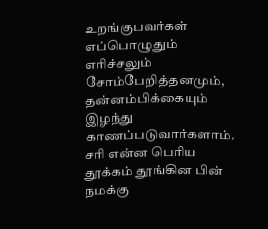உறங்குபவர்கள் எப்பொழுதும் எரிச்சலும் சோம்பேறித்தனமும், தன்னம்பிக்கையும் இழந்து காணப்படுவார்களாம்.
சரி என்ன பெரிய தூக்கம் தூங்கின பின் நமக்கு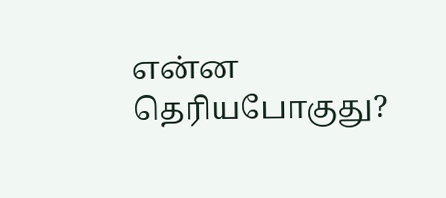என்ன தெரியபோகுது?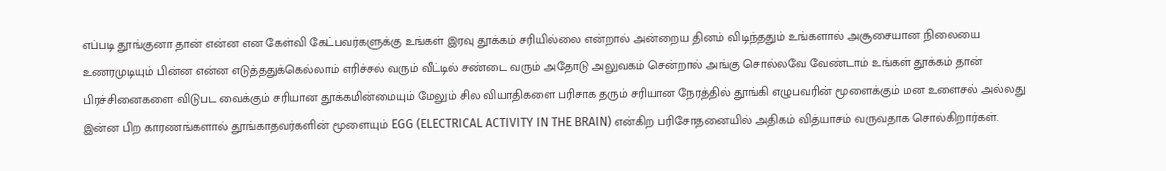எப்படி தூங்குனா தான் என்ன என கேள்வி கேட்பவர்களுக்கு உங்கள் இரவு தூக்கம் சரியில்லை என்றால் அன்றைய தினம் விடிந்ததும் உங்களால் அசூசையான நிலையை உணரமுடியும் பின்ன என்ன எடுத்ததுக்கெல்லாம் எரிச்சல் வரும் வீட்டில் சண்டை வரும் அதோடு அலுவகம் சென்றால் அங்கு சொல்லவே வேண்டாம் உங்கள் தூக்கம் தான் பிரச்சினைகளை விடுபட வைக்கும் சரியான தூக்கமின்மையும் மேலும் சில வியாதிகளை பரிசாக தரும் சரியான நேரத்தில் தூங்கி எழுபவரின் மூளைக்கும் மன உளைசல் அல்லது இன்ன பிற காரணங்களால் தூங்காதவர்களின் மூளையும் EGG (ELECTRICAL ACTIVITY IN THE BRAIN) என்கிற பரிசோதனையில் அதிகம் வித்யாசம் வருவதாக சொல்கிறார்கள்.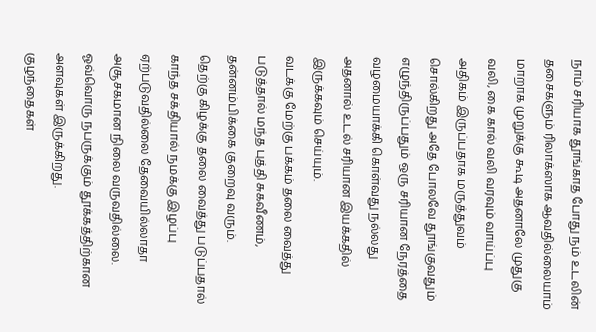நாம் சரியாக தூங்காத போது நம் உடலின் தசைகளும் ரிலாக்ஸாக ஆவதில்லையாம் மாறாக முறுக்கு கூடி அதனாலே முதுகு வலி, கை கால் வலி வரவும் வாய்ப்பு அதிகம் இருப்பதாக மருத்துவம் சொல்கிறது அதே போலவே தூங்குவதும் எழுந்திருப்பதும் ஒரு சரியான நேரத்தை வழமையாக்கி கொள்வது நல்லது அதனால் உடல் சரியான இயக்கதில் இருக்கவும் செய்யும்.
வடக்கு மேற்கு பக்கம் தலை வைத்து படுத்தால் மந்த புத்தி சுகவீணம், தன்னம்பிக்கை குறைவு வரும்.
தெற்கு கிழக்கு தலை வைத்து படுப்பதால் காந்த சக்தியால் நமக்கு இழப்பு ஏற்படுவதில்லை தேவையில்லாதா அசூசகமான நிலை வருவதில்லை.
ஓவ்வொரு நபருக்கும் தூக்கத்திற்கான அளவுகள் இருக்கிறது.
குழந்தைகள்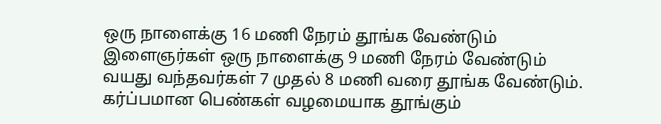ஒரு நாளைக்கு 16 மணி நேரம் தூங்க வேண்டும்
இளைஞர்கள் ஒரு நாளைக்கு 9 மணி நேரம் வேண்டும்
வயது வந்தவர்கள் 7 முதல் 8 மணி வரை தூங்க வேண்டும்.
கர்ப்பமான பெண்கள் வழமையாக தூங்கும்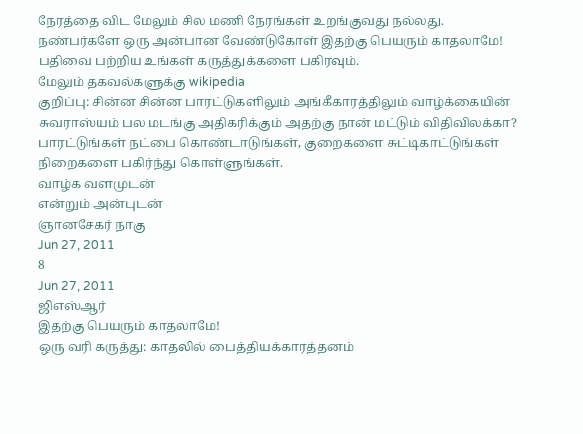நேரத்தை விட மேலும் சில மணி நேரங்கள் உறங்குவது நல்லது.
நண்பர்களே ஒரு அன்பான வேண்டுகோள் இதற்கு பெயரும் காதலாமே! பதிவை பற்றிய உங்கள் கருத்துக்களை பகிரவும்.
மேலும் தகவல்களுக்கு wikipedia
குறிப்பு: சின்ன சின்ன பாரட்டுகளிலும் அங்கீகாரத்திலும் வாழ்க்கையின் சுவராஸ்யம் பல மடங்கு அதிகரிக்கும் அதற்கு நான் மட்டும் விதிவிலக்கா? பாரட்டுங்கள் நட்பை கொண்டாடுங்கள், குறைகளை சுட்டிகாட்டுங்கள் நிறைகளை பகிர்ந்து கொள்ளுங்கள்.
வாழ்க வளமுடன்
என்றும் அன்புடன்
ஞானசேகர் நாகு
Jun 27, 2011
8
Jun 27, 2011
ஜிஎஸ்ஆர்
இதற்கு பெயரும் காதலாமே!
ஒரு வரி கருத்து: காதலில் பைத்தியக்காரத்தனம்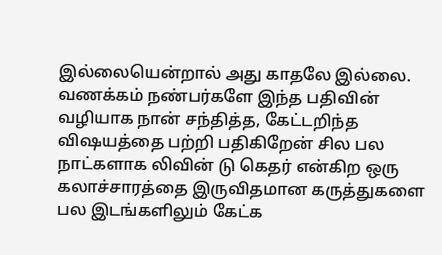இல்லையென்றால் அது காதலே இல்லை.
வணக்கம் நண்பர்களே இந்த பதிவின் வழியாக நான் சந்தித்த, கேட்டறிந்த விஷயத்தை பற்றி பதிகிறேன் சில பல நாட்களாக லிவின் டு கெதர் என்கிற ஒரு கலாச்சாரத்தை இருவிதமான கருத்துகளை பல இடங்களிலும் கேட்க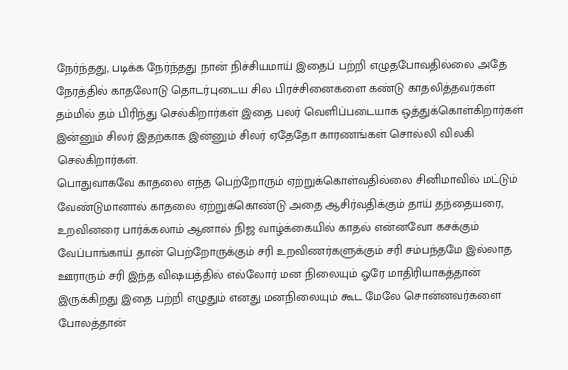நேர்ந்தது, படிக்க நேர்ந்தது நான் நிச்சியமாய் இதைப் பற்றி எழுதபோவதில்லை அதே நேரத்தில் காதலோடு தொடர்புடைய சில பிரச்சினைகளை கண்டு காதலித்தவர்கள் தம்மில் தம் பிரிந்து செல்கிறார்கள் இதை பலர் வெளிப்படையாக ஒத்துக்கொள்கிறார்கள் இன்னும் சிலர் இதற்காக இன்னும் சிலர் ஏதேதோ காரணங்கள் சொல்லி விலகி செல்கிறார்கள்.
பொதுவாகவே காதலை எந்த பெற்றோரும் ஏற்றுக்கொள்வதில்லை சினிமாவில் மட்டும் வேண்டுமானால் காதலை ஏற்றுக்கொண்டு அதை ஆசிர்வதிக்கும் தாய் தந்தையரை, உறவினரை பார்க்கலாம் ஆனால் நிஜ வாழ்க்கையில் காதல் என்னவோ கசக்கும் வேப்பாங்காய் தான் பெற்றோருக்கும் சரி உறவிணர்களுக்கும் சரி சம்பந்தமே இல்லாத ஊராரும் சரி இந்த விஷயத்தில் எல்லோர் மன நிலையும் ஓரே மாதிரியாகத்தான் இருக்கிறது இதை பற்றி எழுதும் எனது மனநிலையும் கூட மேலே சொன்னவர்களை போலத்தான்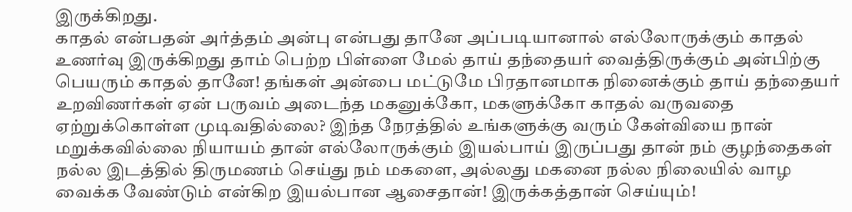இருக்கிறது.
காதல் என்பதன் அர்த்தம் அன்பு என்பது தானே அப்படியானால் எல்லோருக்கும் காதல் உணர்வு இருக்கிறது தாம் பெற்ற பிள்ளை மேல் தாய் தந்தையர் வைத்திருக்கும் அன்பிற்கு பெயரும் காதல் தானே! தங்கள் அன்பை மட்டுமே பிரதானமாக நினைக்கும் தாய் தந்தையர் உறவிணர்கள் ஏன் பருவம் அடைந்த மகனுக்கோ, மகளுக்கோ காதல் வருவதை ஏற்றுக்கொள்ள முடிவதில்லை? இந்த நேரத்தில் உங்களுக்கு வரும் கேள்வியை நான் மறுக்கவில்லை நியாயம் தான் எல்லோருக்கும் இயல்பாய் இருப்பது தான் நம் குழந்தைகள் நல்ல இடத்தில் திருமணம் செய்து நம் மகளை, அல்லது மகனை நல்ல நிலையில் வாழ வைக்க வேண்டும் என்கிற இயல்பான ஆசைதான்! இருக்கத்தான் செய்யும்!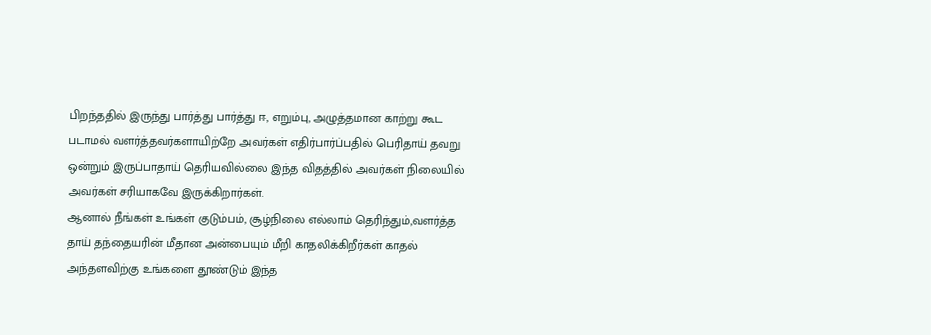பிறந்ததில் இருந்து பார்த்து பார்த்து ஈ, எறும்பு, அழுத்தமான காற்று கூட படாமல் வளர்த்தவர்களாயிற்றே அவர்கள் எதிர்பார்ப்பதில் பெரிதாய் தவறு ஒன்றும் இருப்பாதாய் தெரியவில்லை இந்த விதத்தில் அவர்கள் நிலையில் அவர்கள் சரியாகவே இருக்கிறார்கள்.
ஆனால் நீங்கள் உங்கள் குடும்பம், சூழ்நிலை எல்லாம் தெரிந்தும்,வளர்த்த தாய் தந்தையரின் மீதான அன்பையும் மீறி காதலிக்கிறீர்கள் காதல் அந்தளவிற்கு உங்களை தூண்டும் இந்த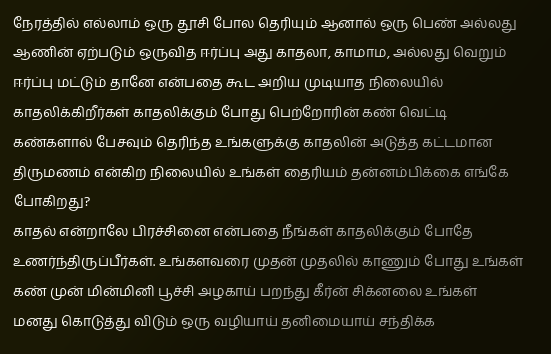நேரத்தில் எல்லாம் ஒரு தூசி போல தெரியும் ஆனால் ஒரு பெண் அல்லது ஆணின் ஏற்படும் ஒருவித ஈர்ப்பு அது காதலா, காமாம, அல்லது வெறும் ஈர்ப்பு மட்டும் தானே என்பதை கூட அறிய முடியாத நிலையில் காதலிக்கிறீர்கள் காதலிக்கும் போது பெற்றோரின் கண் வெட்டி கண்களால் பேசவும் தெரிந்த உங்களுக்கு காதலின் அடுத்த கட்டமான திருமணம் என்கிற நிலையில் உங்கள் தைரியம் தன்னம்பிக்கை எங்கே போகிறது?
காதல் என்றாலே பிரச்சினை என்பதை நீங்கள் காதலிக்கும் போதே உணர்ந்திருப்பீர்கள். உங்களவரை முதன் முதலில் காணும் போது உங்கள் கண் முன் மின்மினி பூச்சி அழகாய் பறந்து கீர்ன் சிக்னலை உங்கள் மனது கொடுத்து விடும் ஒரு வழியாய் தனிமையாய் சந்திக்க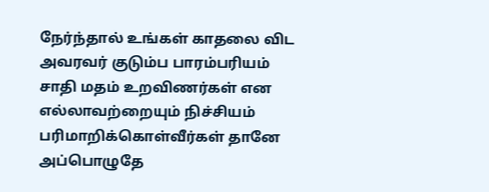நேர்ந்தால் உங்கள் காதலை விட அவரவர் குடும்ப பாரம்பரியம் சாதி மதம் உறவிணர்கள் என எல்லாவற்றையும் நிச்சியம் பரிமாறிக்கொள்வீர்கள் தானே அப்பொழுதே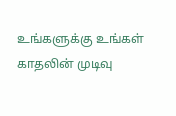உங்களுக்கு உங்கள் காதலின் முடிவு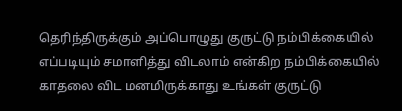தெரிந்திருக்கும் அப்பொழுது குருட்டு நம்பிக்கையில் எப்படியும் சமாளித்து விடலாம் என்கிற நம்பிக்கையில் காதலை விட மனமிருக்காது உங்கள் குருட்டு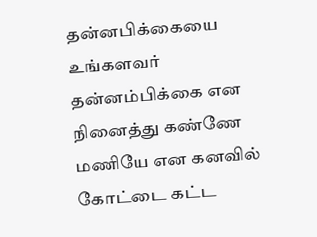தன்னபிக்கையை உங்களவர் தன்னம்பிக்கை என நினைத்து கண்ணே மணியே என கனவில் கோட்டை கட்ட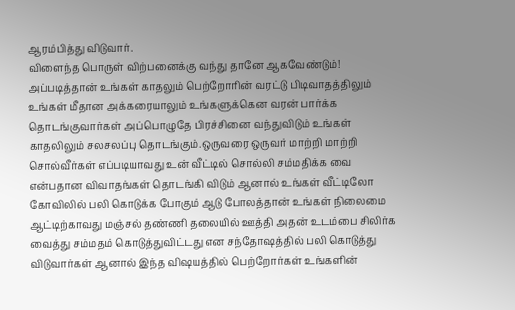ஆரம்பித்து விடுவார்.
விளைந்த பொருள் விற்பனைக்கு வந்து தானே ஆகவேண்டும்! அப்படித்தான் உங்கள் காதலும் பெற்றோரின் வரட்டு பிடிவாதத்திலும் உங்கள் மீதான அக்கரையாலும் உங்களுக்கென வரன் பார்க்க தொடங்குவார்கள் அப்பொழுதே பிரச்சினை வந்துவிடும் உங்கள் காதலிலும் சலசலப்பு தொடங்கும்.ஒருவரை ஒருவர் மாற்றி மாற்றி சொல்வீர்கள் எப்படியாவது உன் வீட்டில் சொல்லி சம்மதிக்க வை என்பதான விவாதங்கள் தொடங்கி விடும் ஆனால் உங்கள் வீட்டிலோ கோவிலில் பலி கொடுக்க போகும் ஆடு போலத்தான் உங்கள் நிலைமை ஆட்டிற்காவது மஞ்சல் தண்ணி தலையில் ஊத்தி அதன் உடம்பை சிலிர்க வைத்து சம்மதம் கொடுத்துவிட்டது என சந்தோஷத்தில் பலி கொடுத்து விடுவார்கள் ஆனால் இந்த விஷயத்தில் பெற்றோர்கள் உங்களின்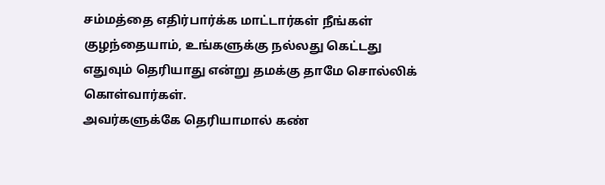சம்மத்தை எதிர்பார்க்க மாட்டார்கள் நீங்கள் குழந்தையாம், உங்களுக்கு நல்லது கெட்டது எதுவும் தெரியாது என்று தமக்கு தாமே சொல்லிக் கொள்வார்கள்.
அவர்களுக்கே தெரியாமால் கண்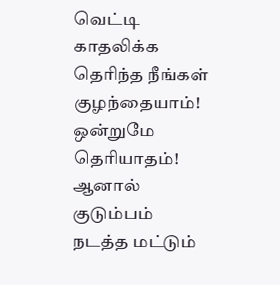வெட்டி காதலிக்க தெரிந்த நீங்கள் குழந்தையாம்! ஒன்றுமே தெரியாதம்! ஆனால் குடும்பம் நடத்த மட்டும்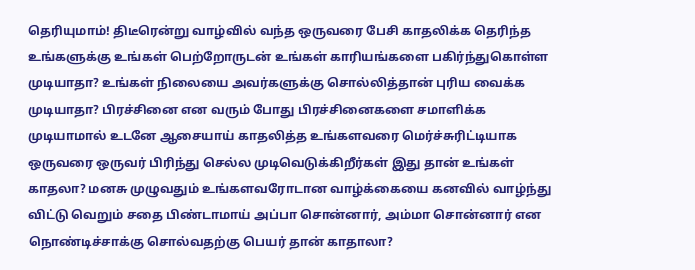தெரியுமாம்! திடீரென்று வாழ்வில் வந்த ஒருவரை பேசி காதலிக்க தெரிந்த உங்களுக்கு உங்கள் பெற்றோருடன் உங்கள் காரியங்களை பகிர்ந்துகொள்ள முடியாதா? உங்கள் நிலையை அவர்களுக்கு சொல்லித்தான் புரிய வைக்க முடியாதா? பிரச்சினை என வரும் போது பிரச்சினைகளை சமாளிக்க முடியாமால் உடனே ஆசையாய் காதலித்த உங்களவரை மெர்ச்சுரிட்டியாக ஒருவரை ஒருவர் பிரிந்து செல்ல முடிவெடுக்கிறீர்கள் இது தான் உங்கள் காதலா? மனசு முழுவதும் உங்களவரோடான வாழ்க்கையை கனவில் வாழ்ந்து விட்டு வெறும் சதை பிண்டாமாய் அப்பா சொன்னார், அம்மா சொன்னார் என நொண்டிச்சாக்கு சொல்வதற்கு பெயர் தான் காதாலா?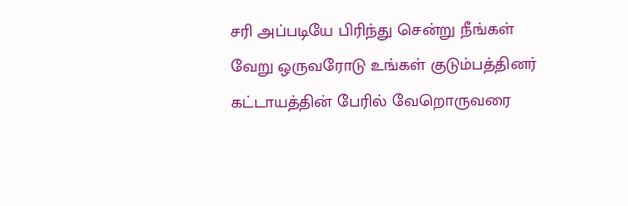சரி அப்படியே பிரிந்து சென்று நீங்கள் வேறு ஒருவரோடு உங்கள் குடும்பத்தினர் கட்டாயத்தின் பேரில் வேறொருவரை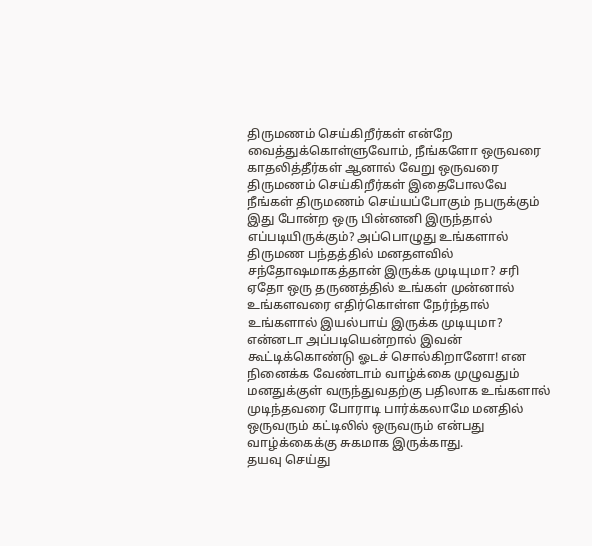திருமணம் செய்கிறீர்கள் என்றே வைத்துக்கொள்ளுவோம், நீங்களோ ஒருவரை காதலித்தீர்கள் ஆனால் வேறு ஒருவரை திருமணம் செய்கிறீர்கள் இதைபோலவே நீங்கள் திருமணம் செய்யப்போகும் நபருக்கும் இது போன்ற ஒரு பின்னனி இருந்தால் எப்படியிருக்கும்? அப்பொழுது உங்களால் திருமண பந்தத்தில் மனதளவில் சந்தோஷமாகத்தான் இருக்க முடியுமா? சரி ஏதோ ஒரு தருணத்தில் உங்கள் முன்னால் உங்களவரை எதிர்கொள்ள நேர்ந்தால் உங்களால் இயல்பாய் இருக்க முடியுமா? என்னடா அப்படியென்றால் இவன் கூட்டிக்கொண்டு ஓடச் சொல்கிறானோ! என நினைக்க வேண்டாம் வாழ்க்கை முழுவதும் மனதுக்குள் வருந்துவதற்கு பதிலாக உங்களால் முடிந்தவரை போராடி பார்க்கலாமே மனதில் ஒருவரும் கட்டிலில் ஒருவரும் என்பது வாழ்க்கைக்கு சுகமாக இருக்காது.
தயவு செய்து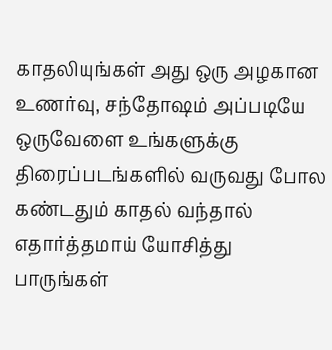காதலியுங்கள் அது ஒரு அழகான உணர்வு, சந்தோஷம் அப்படியே ஒருவேளை உங்களுக்கு திரைப்படங்களில் வருவது போல கண்டதும் காதல் வந்தால் எதார்த்தமாய் யோசித்து பாருங்கள்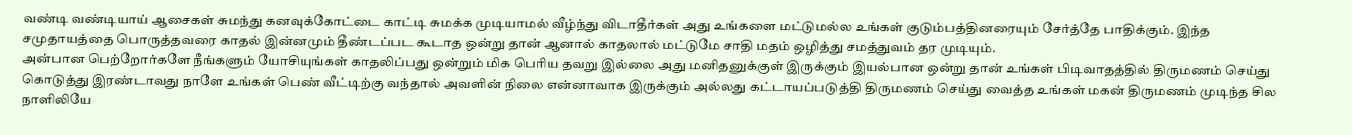வண்டி வண்டியாய் ஆசைகள் சுமந்து கனவுக்கோட்டை காட்டி சுமக்க முடியாமல் வீழ்ந்து விடாதீர்கள் அது உங்களை மட்டுமல்ல உங்கள் குடும்பத்தினரையும் சேர்த்தே பாதிக்கும். இந்த சமுதாயத்தை பொருத்தவரை காதல் இன்னமும் தீண்டப்பட கூடாத ஒன்று தான் ஆனால் காதலால் மட்டுமே சாதி மதம் ஒழித்து சமத்துவம் தர முடியும்.
அன்பான பெற்றோர்களே நீங்களும் யோசியுங்கள் காதலிப்பது ஒன்றும் மிக பெரிய தவறு இல்லை அது மனிதனுக்குள் இருக்கும் இயல்பான ஒன்று தான் உங்கள் பிடிவாதத்தில் திருமணம் செய்து கொடுத்து இரண்டாவது நாளே உங்கள் பெண் வீட்டிற்கு வந்தால் அவளின் நிலை என்னாவாக இருக்கும் அல்லது கட்டாயப்படுத்தி திருமணம் செய்து வைத்த உங்கள் மகன் திருமணம் முடிந்த சில நாளிலியே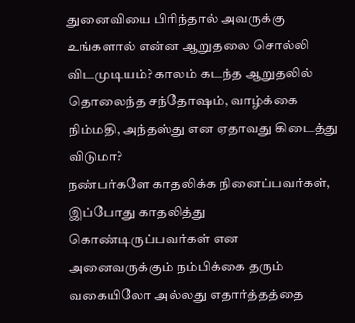துனைவியை பிரிந்தால் அவருக்கு உங்களால் என்ன ஆறுதலை சொல்லி விடமுடியம்? காலம் கடந்த ஆறுதலில் தொலைந்த சந்தோஷம், வாழ்க்கை நிம்மதி, அந்தஸ்து என ஏதாவது கிடைத்து விடுமா?
நண்பர்களே காதலிக்க நினைப்பவர்கள், இப்போது காதலித்து கொண்டிருப்பவர்கள் என அனைவருக்கும் நம்பிக்கை தரும் வகையிலோ அல்லது எதார்த்தத்தை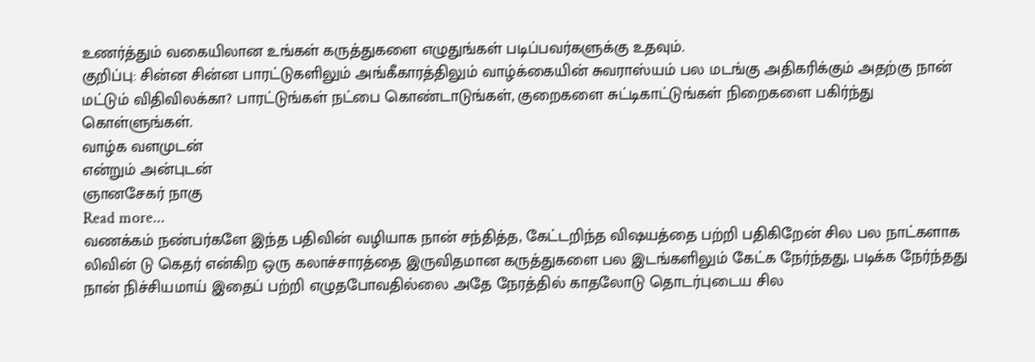உணர்த்தும் வகையிலான உங்கள் கருத்துகளை எழுதுங்கள் படிப்பவர்களுக்கு உதவும்.
குறிப்பு: சின்ன சின்ன பாரட்டுகளிலும் அங்கீகாரத்திலும் வாழ்க்கையின் சுவராஸ்யம் பல மடங்கு அதிகரிக்கும் அதற்கு நான் மட்டும் விதிவிலக்கா? பாரட்டுங்கள் நட்பை கொண்டாடுங்கள், குறைகளை சுட்டிகாட்டுங்கள் நிறைகளை பகிர்ந்து கொள்ளுங்கள்.
வாழ்க வளமுடன்
என்றும் அன்புடன்
ஞானசேகர் நாகு
Read more...
வணக்கம் நண்பர்களே இந்த பதிவின் வழியாக நான் சந்தித்த, கேட்டறிந்த விஷயத்தை பற்றி பதிகிறேன் சில பல நாட்களாக லிவின் டு கெதர் என்கிற ஒரு கலாச்சாரத்தை இருவிதமான கருத்துகளை பல இடங்களிலும் கேட்க நேர்ந்தது, படிக்க நேர்ந்தது நான் நிச்சியமாய் இதைப் பற்றி எழுதபோவதில்லை அதே நேரத்தில் காதலோடு தொடர்புடைய சில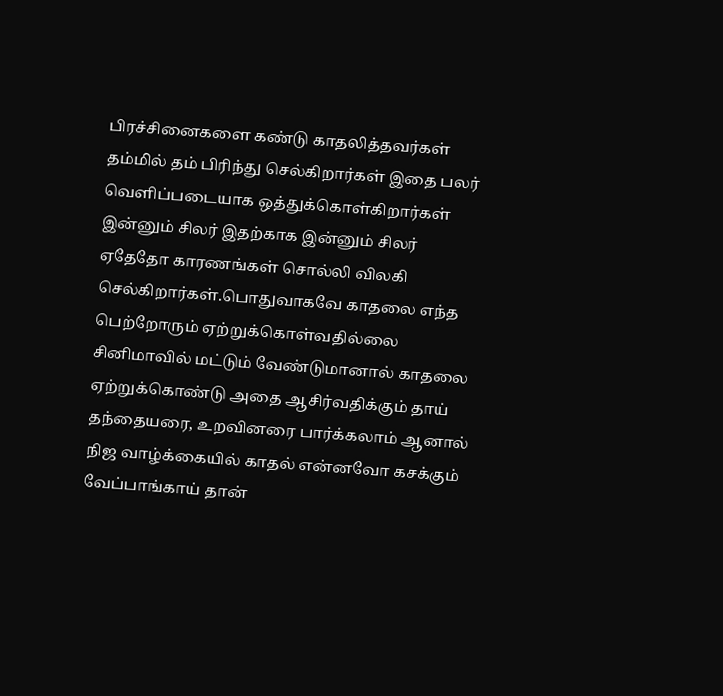பிரச்சினைகளை கண்டு காதலித்தவர்கள் தம்மில் தம் பிரிந்து செல்கிறார்கள் இதை பலர் வெளிப்படையாக ஒத்துக்கொள்கிறார்கள் இன்னும் சிலர் இதற்காக இன்னும் சிலர் ஏதேதோ காரணங்கள் சொல்லி விலகி செல்கிறார்கள்.பொதுவாகவே காதலை எந்த பெற்றோரும் ஏற்றுக்கொள்வதில்லை சினிமாவில் மட்டும் வேண்டுமானால் காதலை ஏற்றுக்கொண்டு அதை ஆசிர்வதிக்கும் தாய் தந்தையரை, உறவினரை பார்க்கலாம் ஆனால் நிஜ வாழ்க்கையில் காதல் என்னவோ கசக்கும் வேப்பாங்காய் தான்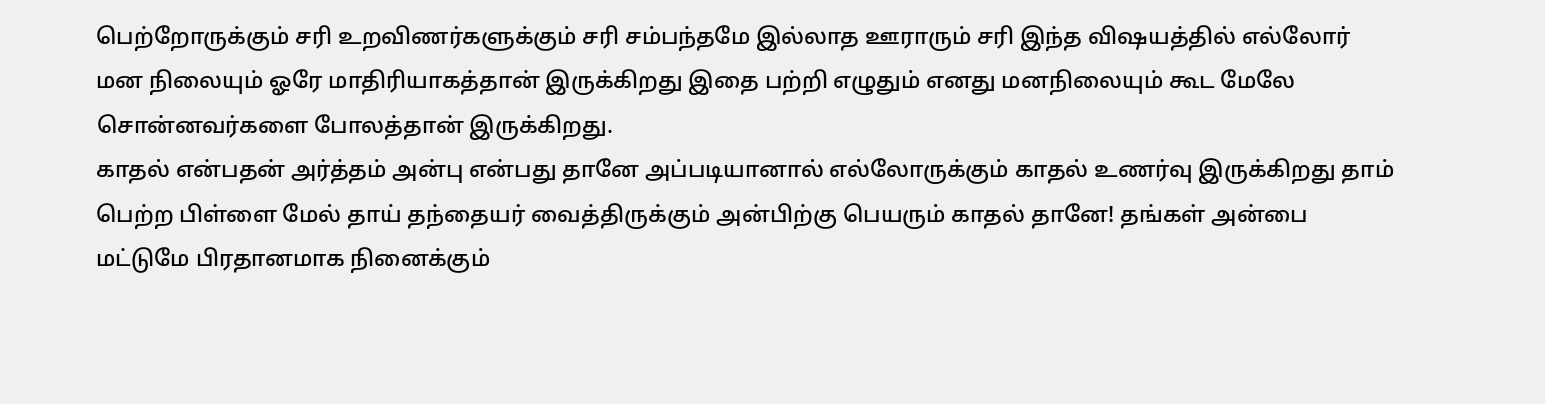பெற்றோருக்கும் சரி உறவிணர்களுக்கும் சரி சம்பந்தமே இல்லாத ஊராரும் சரி இந்த விஷயத்தில் எல்லோர் மன நிலையும் ஓரே மாதிரியாகத்தான் இருக்கிறது இதை பற்றி எழுதும் எனது மனநிலையும் கூட மேலே சொன்னவர்களை போலத்தான் இருக்கிறது.
காதல் என்பதன் அர்த்தம் அன்பு என்பது தானே அப்படியானால் எல்லோருக்கும் காதல் உணர்வு இருக்கிறது தாம் பெற்ற பிள்ளை மேல் தாய் தந்தையர் வைத்திருக்கும் அன்பிற்கு பெயரும் காதல் தானே! தங்கள் அன்பை மட்டுமே பிரதானமாக நினைக்கும்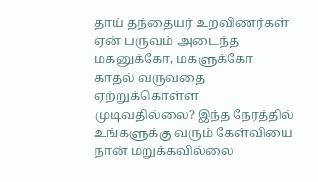தாய் தந்தையர் உறவிணர்கள் ஏன் பருவம் அடைந்த மகனுக்கோ, மகளுக்கோ காதல் வருவதை ஏற்றுக்கொள்ள முடிவதில்லை? இந்த நேரத்தில் உங்களுக்கு வரும் கேள்வியை நான் மறுக்கவில்லை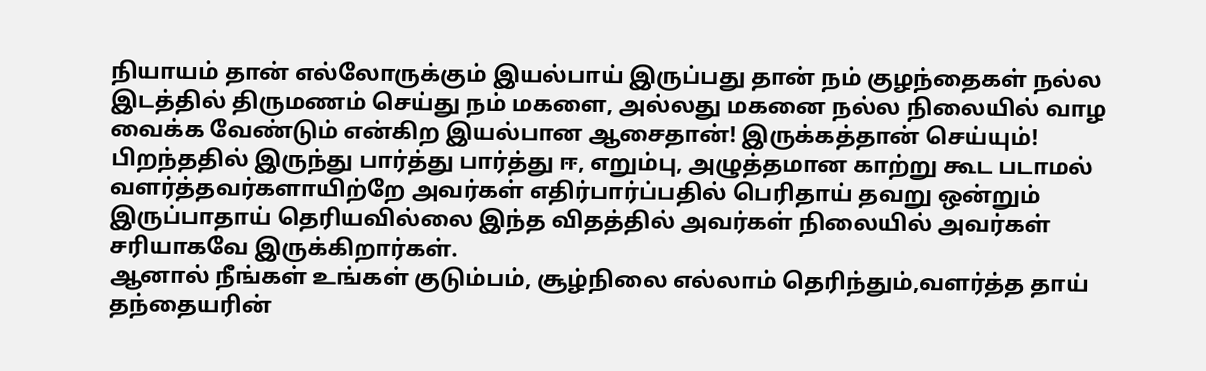நியாயம் தான் எல்லோருக்கும் இயல்பாய் இருப்பது தான் நம் குழந்தைகள் நல்ல இடத்தில் திருமணம் செய்து நம் மகளை, அல்லது மகனை நல்ல நிலையில் வாழ வைக்க வேண்டும் என்கிற இயல்பான ஆசைதான்! இருக்கத்தான் செய்யும்! பிறந்ததில் இருந்து பார்த்து பார்த்து ஈ, எறும்பு, அழுத்தமான காற்று கூட படாமல் வளர்த்தவர்களாயிற்றே அவர்கள் எதிர்பார்ப்பதில் பெரிதாய் தவறு ஒன்றும் இருப்பாதாய் தெரியவில்லை இந்த விதத்தில் அவர்கள் நிலையில் அவர்கள் சரியாகவே இருக்கிறார்கள்.
ஆனால் நீங்கள் உங்கள் குடும்பம், சூழ்நிலை எல்லாம் தெரிந்தும்,வளர்த்த தாய் தந்தையரின்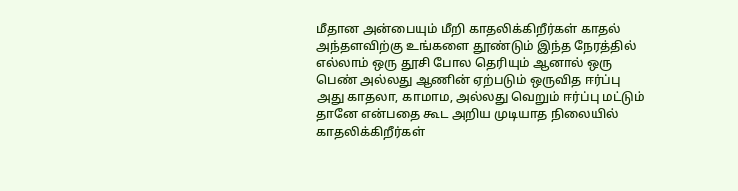மீதான அன்பையும் மீறி காதலிக்கிறீர்கள் காதல் அந்தளவிற்கு உங்களை தூண்டும் இந்த நேரத்தில் எல்லாம் ஒரு தூசி போல தெரியும் ஆனால் ஒரு பெண் அல்லது ஆணின் ஏற்படும் ஒருவித ஈர்ப்பு அது காதலா, காமாம, அல்லது வெறும் ஈர்ப்பு மட்டும் தானே என்பதை கூட அறிய முடியாத நிலையில் காதலிக்கிறீர்கள்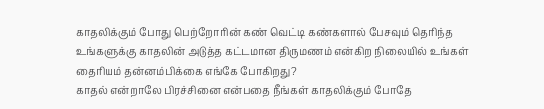காதலிக்கும் போது பெற்றோரின் கண் வெட்டி கண்களால் பேசவும் தெரிந்த உங்களுக்கு காதலின் அடுத்த கட்டமான திருமணம் என்கிற நிலையில் உங்கள் தைரியம் தன்னம்பிக்கை எங்கே போகிறது?
காதல் என்றாலே பிரச்சினை என்பதை நீங்கள் காதலிக்கும் போதே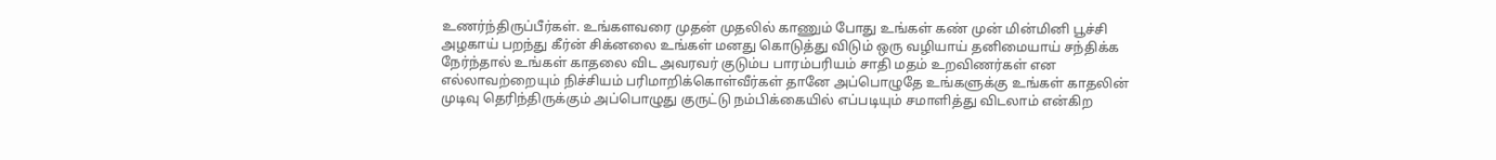உணர்ந்திருப்பீர்கள். உங்களவரை முதன் முதலில் காணும் போது உங்கள் கண் முன் மின்மினி பூச்சி அழகாய் பறந்து கீர்ன் சிக்னலை உங்கள் மனது கொடுத்து விடும் ஒரு வழியாய் தனிமையாய் சந்திக்க நேர்ந்தால் உங்கள் காதலை விட அவரவர் குடும்ப பாரம்பரியம் சாதி மதம் உறவிணர்கள் என எல்லாவற்றையும் நிச்சியம் பரிமாறிக்கொள்வீர்கள் தானே அப்பொழுதே உங்களுக்கு உங்கள் காதலின் முடிவு தெரிந்திருக்கும் அப்பொழுது குருட்டு நம்பிக்கையில் எப்படியும் சமாளித்து விடலாம் என்கிற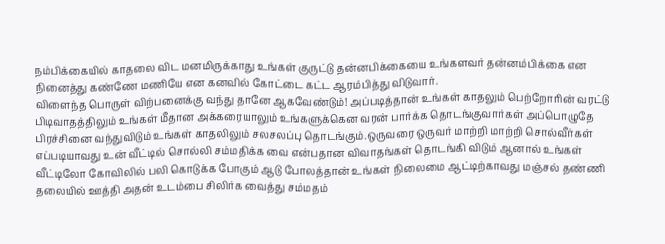நம்பிக்கையில் காதலை விட மனமிருக்காது உங்கள் குருட்டு தன்னபிக்கையை உங்களவர் தன்னம்பிக்கை என நினைத்து கண்ணே மணியே என கனவில் கோட்டை கட்ட ஆரம்பித்து விடுவார்.
விளைந்த பொருள் விற்பனைக்கு வந்து தானே ஆகவேண்டும்! அப்படித்தான் உங்கள் காதலும் பெற்றோரின் வரட்டு பிடிவாதத்திலும் உங்கள் மீதான அக்கரையாலும் உங்களுக்கென வரன் பார்க்க தொடங்குவார்கள் அப்பொழுதே பிரச்சினை வந்துவிடும் உங்கள் காதலிலும் சலசலப்பு தொடங்கும்.ஒருவரை ஒருவர் மாற்றி மாற்றி சொல்வீர்கள் எப்படியாவது உன் வீட்டில் சொல்லி சம்மதிக்க வை என்பதான விவாதங்கள் தொடங்கி விடும் ஆனால் உங்கள் வீட்டிலோ கோவிலில் பலி கொடுக்க போகும் ஆடு போலத்தான் உங்கள் நிலைமை ஆட்டிற்காவது மஞ்சல் தண்ணி தலையில் ஊத்தி அதன் உடம்பை சிலிர்க வைத்து சம்மதம்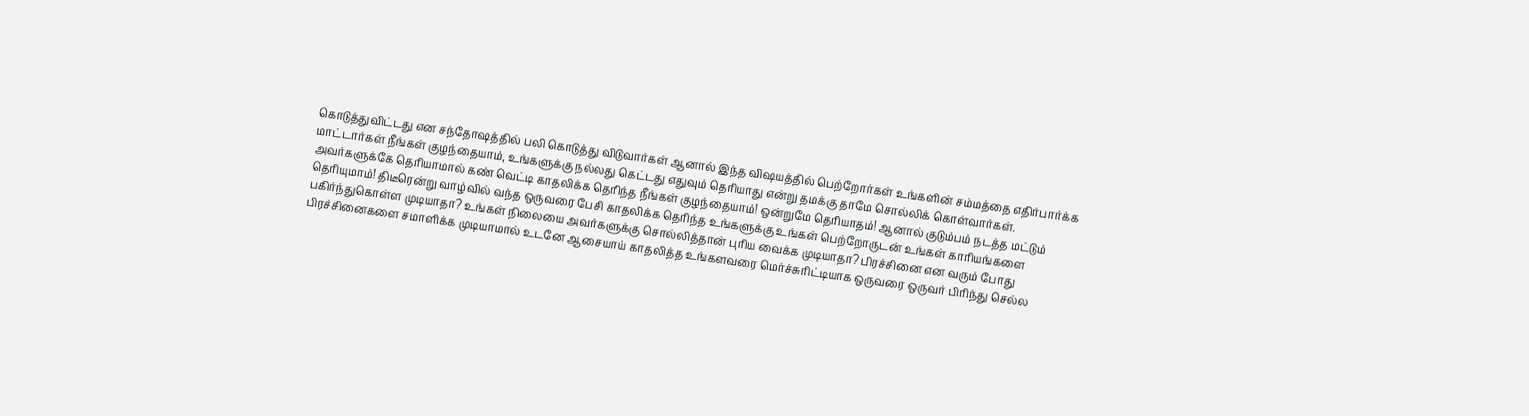கொடுத்துவிட்டது என சந்தோஷத்தில் பலி கொடுத்து விடுவார்கள் ஆனால் இந்த விஷயத்தில் பெற்றோர்கள் உங்களின் சம்மத்தை எதிர்பார்க்க மாட்டார்கள் நீங்கள் குழந்தையாம், உங்களுக்கு நல்லது கெட்டது எதுவும் தெரியாது என்று தமக்கு தாமே சொல்லிக் கொள்வார்கள்.
அவர்களுக்கே தெரியாமால் கண் வெட்டி காதலிக்க தெரிந்த நீங்கள் குழந்தையாம்! ஒன்றுமே தெரியாதம்! ஆனால் குடும்பம் நடத்த மட்டும் தெரியுமாம்! திடீரென்று வாழ்வில் வந்த ஒருவரை பேசி காதலிக்க தெரிந்த உங்களுக்கு உங்கள் பெற்றோருடன் உங்கள் காரியங்களை பகிர்ந்துகொள்ள முடியாதா? உங்கள் நிலையை அவர்களுக்கு சொல்லித்தான் புரிய வைக்க முடியாதா? பிரச்சினை என வரும் போது பிரச்சினைகளை சமாளிக்க முடியாமால் உடனே ஆசையாய் காதலித்த உங்களவரை மெர்ச்சுரிட்டியாக ஒருவரை ஒருவர் பிரிந்து செல்ல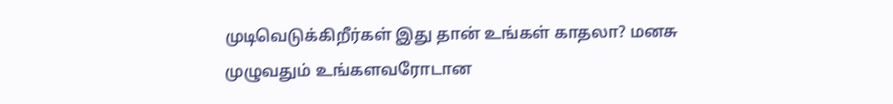முடிவெடுக்கிறீர்கள் இது தான் உங்கள் காதலா? மனசு முழுவதும் உங்களவரோடான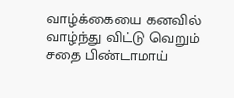வாழ்க்கையை கனவில் வாழ்ந்து விட்டு வெறும் சதை பிண்டாமாய்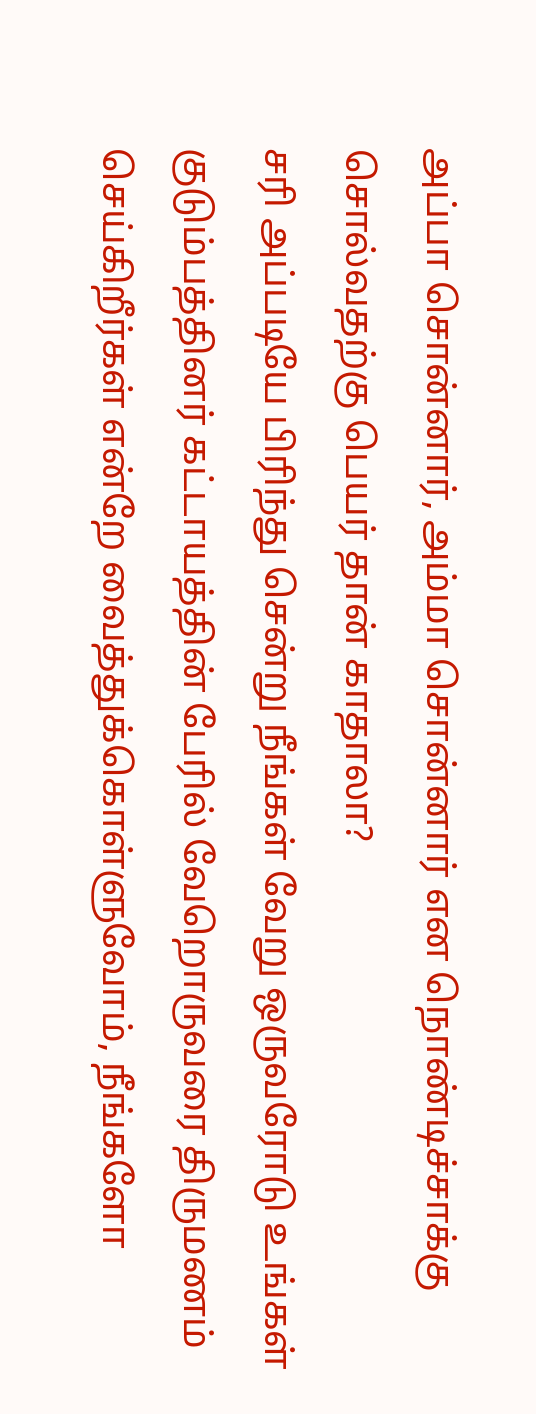அப்பா சொன்னார், அம்மா சொன்னார் என நொண்டிச்சாக்கு சொல்வதற்கு பெயர் தான் காதாலா?
சரி அப்படியே பிரிந்து சென்று நீங்கள் வேறு ஒருவரோடு உங்கள் குடும்பத்தினர் கட்டாயத்தின் பேரில் வேறொருவரை திருமணம் செய்கிறீர்கள் என்றே வைத்துக்கொள்ளுவோம், நீங்களோ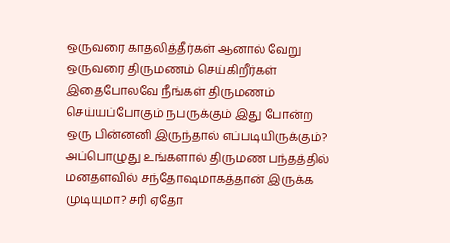ஒருவரை காதலித்தீர்கள் ஆனால் வேறு ஒருவரை திருமணம் செய்கிறீர்கள் இதைபோலவே நீங்கள் திருமணம் செய்யப்போகும் நபருக்கும் இது போன்ற ஒரு பின்னனி இருந்தால் எப்படியிருக்கும்? அப்பொழுது உங்களால் திருமண பந்தத்தில் மனதளவில் சந்தோஷமாகத்தான் இருக்க முடியுமா? சரி ஏதோ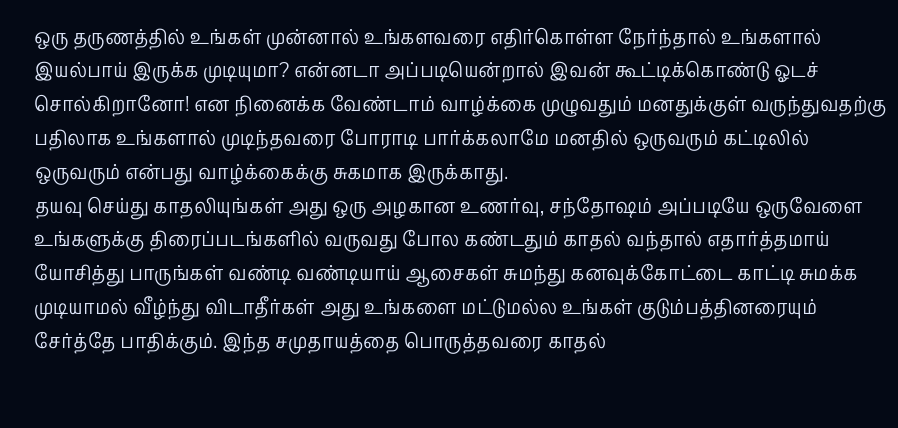ஒரு தருணத்தில் உங்கள் முன்னால் உங்களவரை எதிர்கொள்ள நேர்ந்தால் உங்களால் இயல்பாய் இருக்க முடியுமா? என்னடா அப்படியென்றால் இவன் கூட்டிக்கொண்டு ஓடச் சொல்கிறானோ! என நினைக்க வேண்டாம் வாழ்க்கை முழுவதும் மனதுக்குள் வருந்துவதற்கு பதிலாக உங்களால் முடிந்தவரை போராடி பார்க்கலாமே மனதில் ஒருவரும் கட்டிலில் ஒருவரும் என்பது வாழ்க்கைக்கு சுகமாக இருக்காது.
தயவு செய்து காதலியுங்கள் அது ஒரு அழகான உணர்வு, சந்தோஷம் அப்படியே ஒருவேளை உங்களுக்கு திரைப்படங்களில் வருவது போல கண்டதும் காதல் வந்தால் எதார்த்தமாய் யோசித்து பாருங்கள் வண்டி வண்டியாய் ஆசைகள் சுமந்து கனவுக்கோட்டை காட்டி சுமக்க முடியாமல் வீழ்ந்து விடாதீர்கள் அது உங்களை மட்டுமல்ல உங்கள் குடும்பத்தினரையும் சேர்த்தே பாதிக்கும். இந்த சமுதாயத்தை பொருத்தவரை காதல்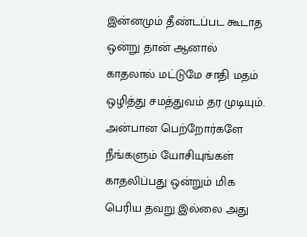இன்னமும் தீண்டப்பட கூடாத ஒன்று தான் ஆனால் காதலால் மட்டுமே சாதி மதம் ஒழித்து சமத்துவம் தர முடியும்.
அன்பான பெற்றோர்களே நீங்களும் யோசியுங்கள் காதலிப்பது ஒன்றும் மிக பெரிய தவறு இல்லை அது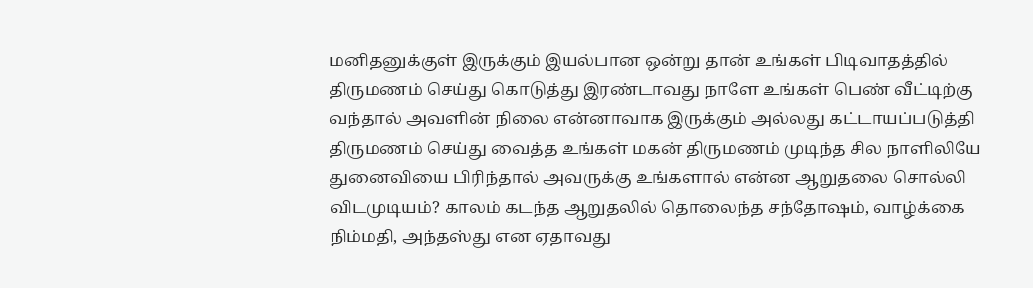மனிதனுக்குள் இருக்கும் இயல்பான ஒன்று தான் உங்கள் பிடிவாதத்தில் திருமணம் செய்து கொடுத்து இரண்டாவது நாளே உங்கள் பெண் வீட்டிற்கு வந்தால் அவளின் நிலை என்னாவாக இருக்கும் அல்லது கட்டாயப்படுத்தி திருமணம் செய்து வைத்த உங்கள் மகன் திருமணம் முடிந்த சில நாளிலியே துனைவியை பிரிந்தால் அவருக்கு உங்களால் என்ன ஆறுதலை சொல்லி விடமுடியம்? காலம் கடந்த ஆறுதலில் தொலைந்த சந்தோஷம், வாழ்க்கை நிம்மதி, அந்தஸ்து என ஏதாவது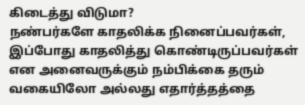கிடைத்து விடுமா?
நண்பர்களே காதலிக்க நினைப்பவர்கள், இப்போது காதலித்து கொண்டிருப்பவர்கள் என அனைவருக்கும் நம்பிக்கை தரும் வகையிலோ அல்லது எதார்த்தத்தை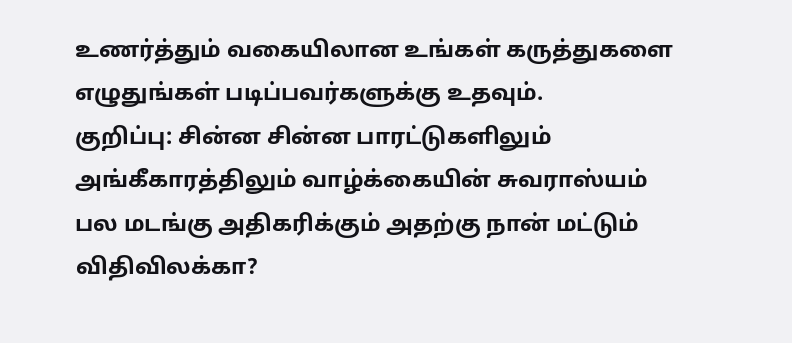உணர்த்தும் வகையிலான உங்கள் கருத்துகளை எழுதுங்கள் படிப்பவர்களுக்கு உதவும்.
குறிப்பு: சின்ன சின்ன பாரட்டுகளிலும் அங்கீகாரத்திலும் வாழ்க்கையின் சுவராஸ்யம் பல மடங்கு அதிகரிக்கும் அதற்கு நான் மட்டும் விதிவிலக்கா?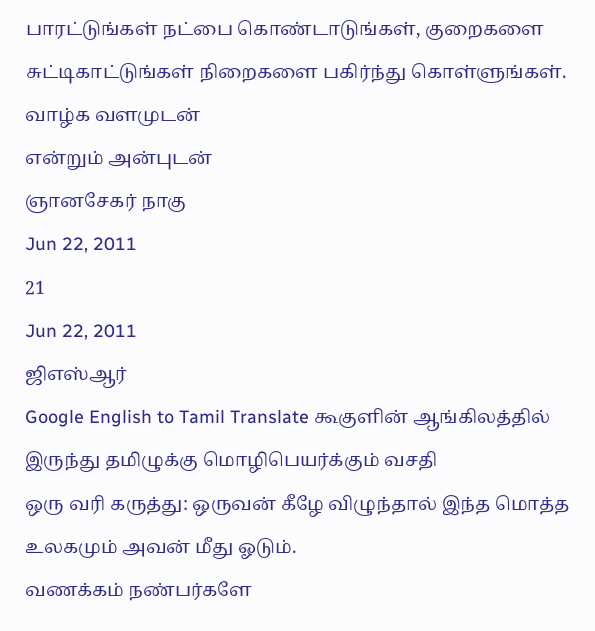பாரட்டுங்கள் நட்பை கொண்டாடுங்கள், குறைகளை சுட்டிகாட்டுங்கள் நிறைகளை பகிர்ந்து கொள்ளுங்கள்.
வாழ்க வளமுடன்
என்றும் அன்புடன்
ஞானசேகர் நாகு
Jun 22, 2011
21
Jun 22, 2011
ஜிஎஸ்ஆர்
Google English to Tamil Translate கூகுளின் ஆங்கிலத்தில் இருந்து தமிழுக்கு மொழிபெயர்க்கும் வசதி
ஒரு வரி கருத்து: ஒருவன் கீழே விழுந்தால் இந்த மொத்த உலகமும் அவன் மீது ஓடும்.
வணக்கம் நண்பர்களே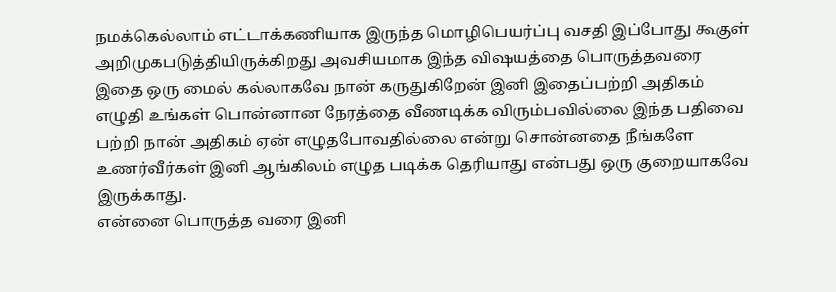நமக்கெல்லாம் எட்டாக்கணியாக இருந்த மொழிபெயர்ப்பு வசதி இப்போது கூகுள் அறிமுகபடுத்தியிருக்கிறது அவசியமாக இந்த விஷயத்தை பொருத்தவரை இதை ஒரு மைல் கல்லாகவே நான் கருதுகிறேன் இனி இதைப்பற்றி அதிகம் எழுதி உங்கள் பொன்னான நேரத்தை வீணடிக்க விரும்பவில்லை இந்த பதிவை பற்றி நான் அதிகம் ஏன் எழுதபோவதில்லை என்று சொன்னதை நீங்களே உணர்வீர்கள் இனி ஆங்கிலம் எழுத படிக்க தெரியாது என்பது ஒரு குறையாகவே இருக்காது.
என்னை பொருத்த வரை இனி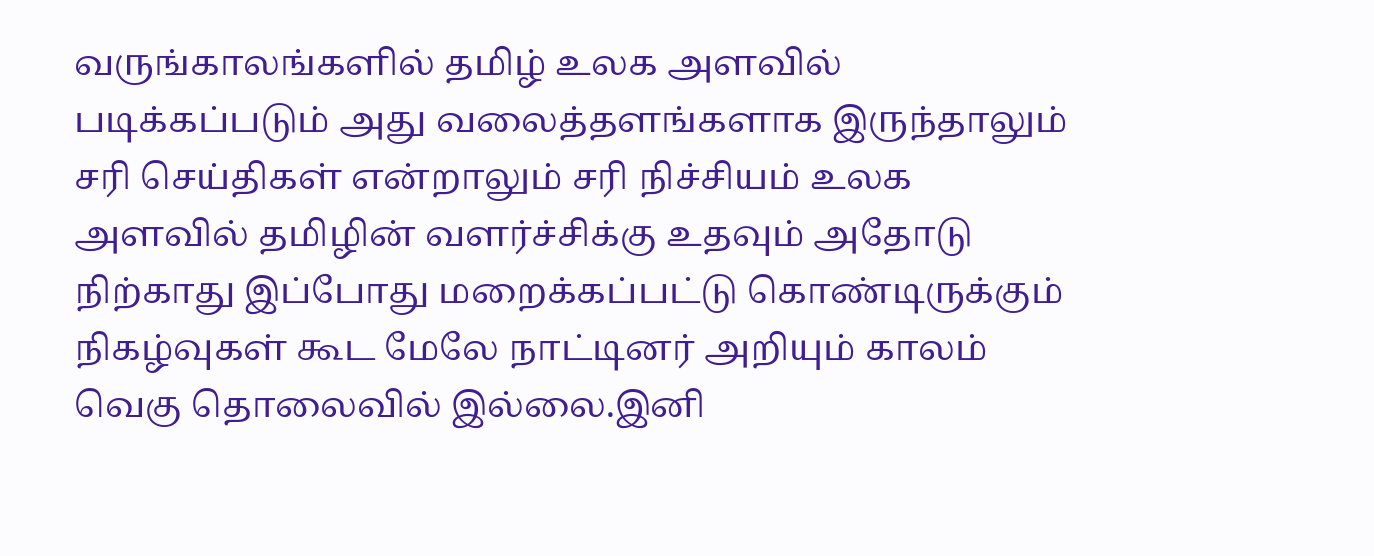வருங்காலங்களில் தமிழ் உலக அளவில் படிக்கப்படும் அது வலைத்தளங்களாக இருந்தாலும் சரி செய்திகள் என்றாலும் சரி நிச்சியம் உலக அளவில் தமிழின் வளர்ச்சிக்கு உதவும் அதோடு நிற்காது இப்போது மறைக்கப்பட்டு கொண்டிருக்கும் நிகழ்வுகள் கூட மேலே நாட்டினர் அறியும் காலம் வெகு தொலைவில் இல்லை.இனி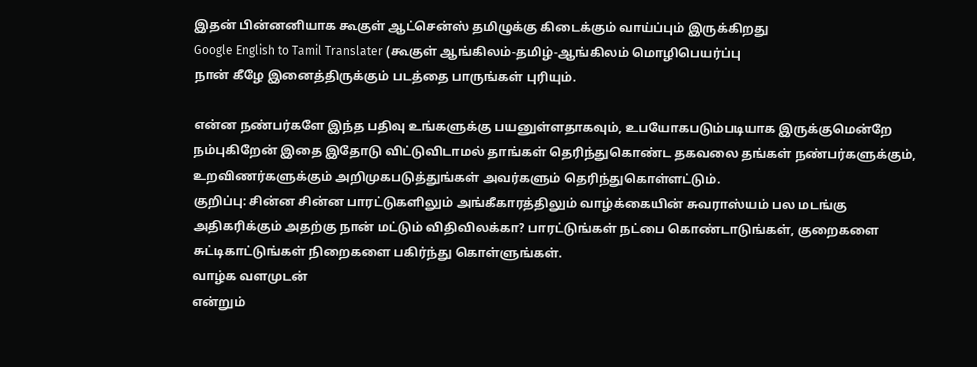இதன் பின்னனியாக கூகுள் ஆட்சென்ஸ் தமிழுக்கு கிடைக்கும் வாய்ப்பும் இருக்கிறது
Google English to Tamil Translater (கூகுள் ஆங்கிலம்-தமிழ்-ஆங்கிலம் மொழிபெயர்ப்பு
நான் கீழே இனைத்திருக்கும் படத்தை பாருங்கள் புரியும்.

என்ன நண்பர்களே இந்த பதிவு உங்களுக்கு பயனுள்ளதாகவும், உபயோகபடும்படியாக இருக்குமென்றே நம்புகிறேன் இதை இதோடு விட்டுவிடாமல் தாங்கள் தெரிந்துகொண்ட தகவலை தங்கள் நண்பர்களுக்கும், உறவிணர்களுக்கும் அறிமுகபடுத்துங்கள் அவர்களும் தெரிந்துகொள்ளட்டும்.
குறிப்பு: சின்ன சின்ன பாரட்டுகளிலும் அங்கீகாரத்திலும் வாழ்க்கையின் சுவராஸ்யம் பல மடங்கு அதிகரிக்கும் அதற்கு நான் மட்டும் விதிவிலக்கா? பாரட்டுங்கள் நட்பை கொண்டாடுங்கள், குறைகளை சுட்டிகாட்டுங்கள் நிறைகளை பகிர்ந்து கொள்ளுங்கள்.
வாழ்க வளமுடன்
என்றும்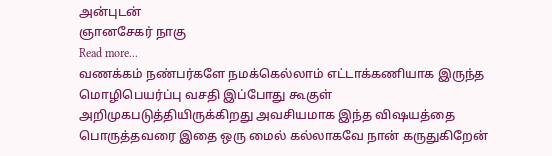அன்புடன்
ஞானசேகர் நாகு
Read more...
வணக்கம் நண்பர்களே நமக்கெல்லாம் எட்டாக்கணியாக இருந்த மொழிபெயர்ப்பு வசதி இப்போது கூகுள் அறிமுகபடுத்தியிருக்கிறது அவசியமாக இந்த விஷயத்தை பொருத்தவரை இதை ஒரு மைல் கல்லாகவே நான் கருதுகிறேன்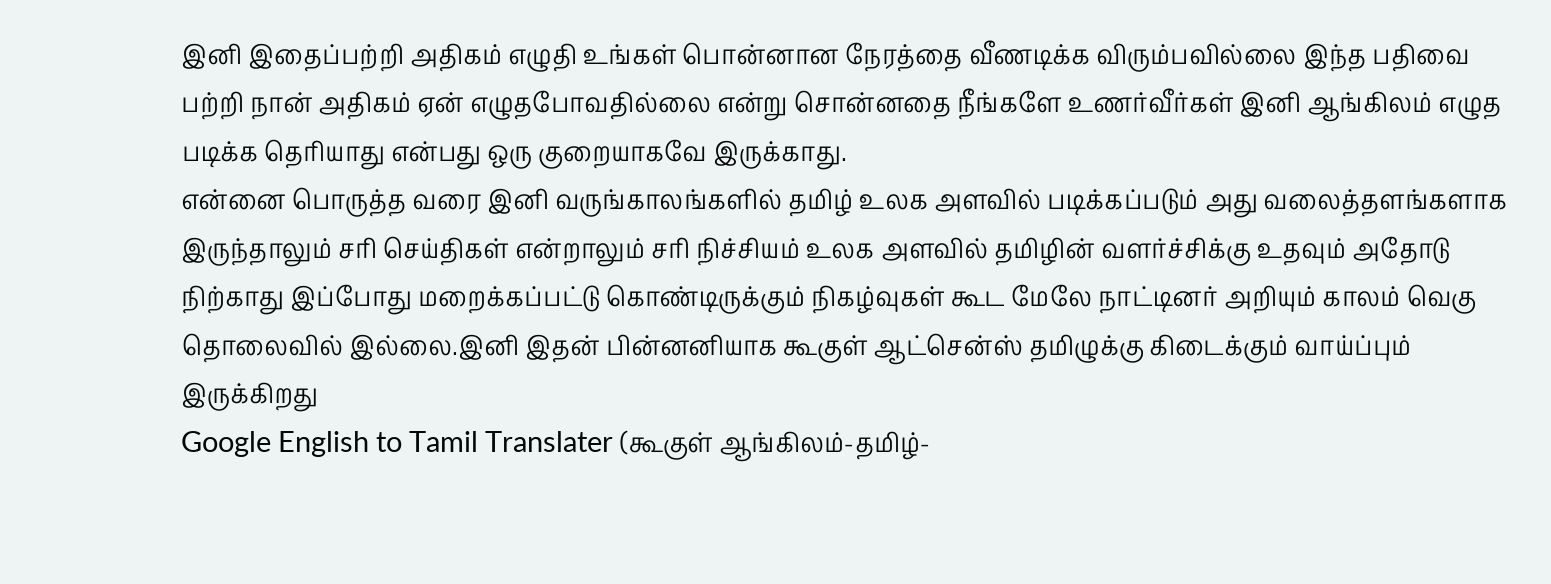இனி இதைப்பற்றி அதிகம் எழுதி உங்கள் பொன்னான நேரத்தை வீணடிக்க விரும்பவில்லை இந்த பதிவை பற்றி நான் அதிகம் ஏன் எழுதபோவதில்லை என்று சொன்னதை நீங்களே உணர்வீர்கள் இனி ஆங்கிலம் எழுத படிக்க தெரியாது என்பது ஒரு குறையாகவே இருக்காது.
என்னை பொருத்த வரை இனி வருங்காலங்களில் தமிழ் உலக அளவில் படிக்கப்படும் அது வலைத்தளங்களாக இருந்தாலும் சரி செய்திகள் என்றாலும் சரி நிச்சியம் உலக அளவில் தமிழின் வளர்ச்சிக்கு உதவும் அதோடு நிற்காது இப்போது மறைக்கப்பட்டு கொண்டிருக்கும் நிகழ்வுகள் கூட மேலே நாட்டினர் அறியும் காலம் வெகு தொலைவில் இல்லை.இனி இதன் பின்னனியாக கூகுள் ஆட்சென்ஸ் தமிழுக்கு கிடைக்கும் வாய்ப்பும் இருக்கிறது
Google English to Tamil Translater (கூகுள் ஆங்கிலம்-தமிழ்-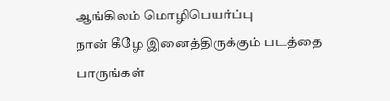ஆங்கிலம் மொழிபெயர்ப்பு
நான் கீழே இனைத்திருக்கும் படத்தை பாருங்கள்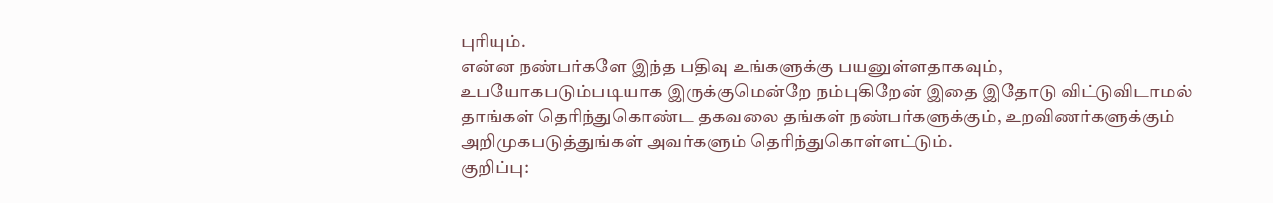புரியும்.
என்ன நண்பர்களே இந்த பதிவு உங்களுக்கு பயனுள்ளதாகவும், உபயோகபடும்படியாக இருக்குமென்றே நம்புகிறேன் இதை இதோடு விட்டுவிடாமல் தாங்கள் தெரிந்துகொண்ட தகவலை தங்கள் நண்பர்களுக்கும், உறவிணர்களுக்கும் அறிமுகபடுத்துங்கள் அவர்களும் தெரிந்துகொள்ளட்டும்.
குறிப்பு: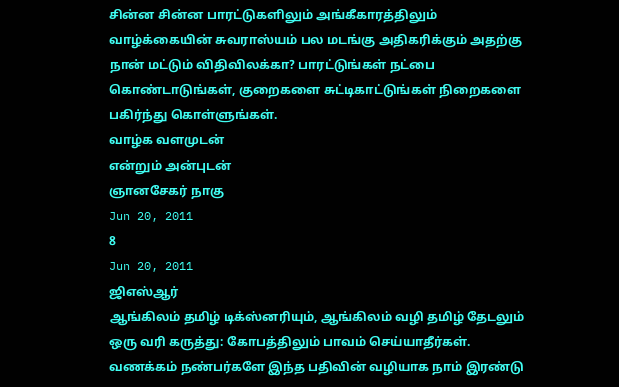சின்ன சின்ன பாரட்டுகளிலும் அங்கீகாரத்திலும் வாழ்க்கையின் சுவராஸ்யம் பல மடங்கு அதிகரிக்கும் அதற்கு நான் மட்டும் விதிவிலக்கா? பாரட்டுங்கள் நட்பை கொண்டாடுங்கள், குறைகளை சுட்டிகாட்டுங்கள் நிறைகளை பகிர்ந்து கொள்ளுங்கள்.
வாழ்க வளமுடன்
என்றும் அன்புடன்
ஞானசேகர் நாகு
Jun 20, 2011
8
Jun 20, 2011
ஜிஎஸ்ஆர்
ஆங்கிலம் தமிழ் டிக்ஸ்னரியும், ஆங்கிலம் வழி தமிழ் தேடலும்
ஒரு வரி கருத்து: கோபத்திலும் பாவம் செய்யாதீர்கள்.
வணக்கம் நண்பர்களே இந்த பதிவின் வழியாக நாம் இரண்டு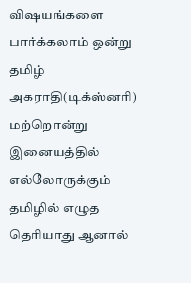விஷயங்களை பார்க்கலாம் ஒன்று தமிழ் அகராதி(டிக்ஸ்னரி) மற்றொன்று இனையத்தில் எல்லோருக்கும் தமிழில் எழுத தெரியாது ஆனால்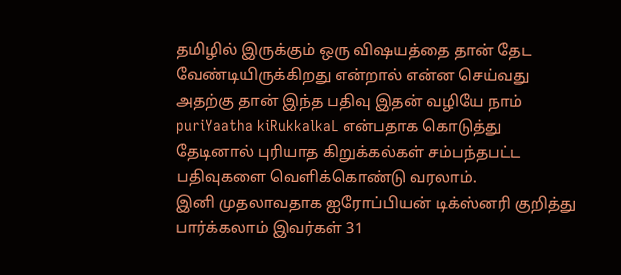தமிழில் இருக்கும் ஒரு விஷயத்தை தான் தேட வேண்டியிருக்கிறது என்றால் என்ன செய்வது அதற்கு தான் இந்த பதிவு இதன் வழியே நாம் puriYaatha kiRukkalkaL என்பதாக கொடுத்து தேடினால் புரியாத கிறுக்கல்கள் சம்பந்தபட்ட பதிவுகளை வெளிக்கொண்டு வரலாம்.
இனி முதலாவதாக ஐரோப்பியன் டிக்ஸ்னரி குறித்து பார்க்கலாம் இவர்கள் 31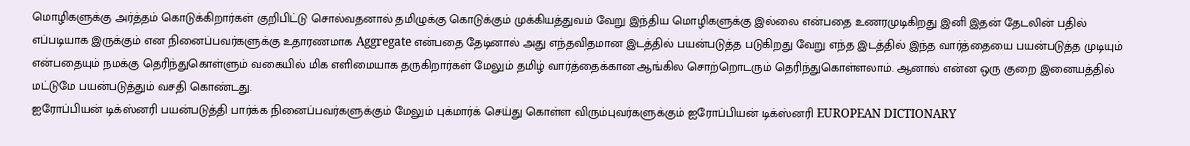மொழிகளுக்கு அர்த்தம் கொடுக்கிறார்கள் குறிபிட்டு சொல்வதனால் தமிழுக்கு கொடுக்கும் முக்கியத்துவம் வேறு இந்திய மொழிகளுக்கு இல்லை என்பதை உணரமுடிகிறது இனி இதன் தேடலின் பதில் எப்படியாக இருக்கும் என நினைப்பவர்களுக்கு உதாரணமாக Aggregate என்பதை தேடினால் அது எந்தவிதமான இடத்தில் பயன்படுத்த படுகிறது வேறு எந்த இடத்தில் இந்த வார்த்தையை பயன்படுத்த முடியும் என்பதையும் நமக்கு தெரிந்துகொள்ளும் வகையில் மிக எளிமையாக தருகிறார்கள் மேலும் தமிழ் வார்த்தைக்கான ஆங்கில சொற்றொடரும் தெரிந்துகொள்ளலாம். ஆனால் என்ன ஒரு குறை இனையத்தில் மட்டுமே பயன்படுத்தும் வசதி கொண்டது.
ஐரோப்பியன் டிக்ஸ்னரி பயன்படுத்தி பார்க்க நினைப்பவர்களுக்கும் மேலும் புக்மார்க் செய்து கொள்ள விரும்புவர்களுக்கும் ஐரோப்பியன் டிக்ஸ்னரி EUROPEAN DICTIONARY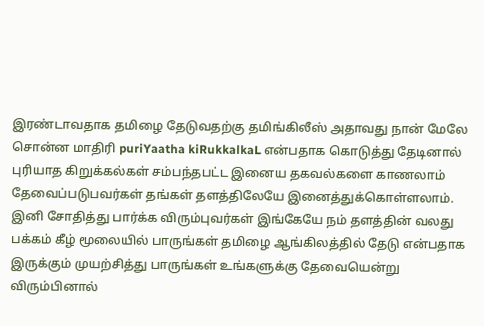இரண்டாவதாக தமிழை தேடுவதற்கு தமிங்கிலீஸ் அதாவது நான் மேலே சொன்ன மாதிரி puriYaatha kiRukkalkaL என்பதாக கொடுத்து தேடினால் புரியாத கிறுக்கல்கள் சம்பந்தபட்ட இனைய தகவல்களை காணலாம் தேவைப்படுபவர்கள் தங்கள் தளத்திலேயே இனைத்துக்கொள்ளலாம்.
இனி சோதித்து பார்க்க விரும்புவர்கள் இங்கேயே நம் தளத்தின் வலது பக்கம் கீழ் மூலையில் பாருங்கள் தமிழை ஆங்கிலத்தில் தேடு என்பதாக இருக்கும் முயற்சித்து பாருங்கள் உங்களுக்கு தேவையென்று விரும்பினால்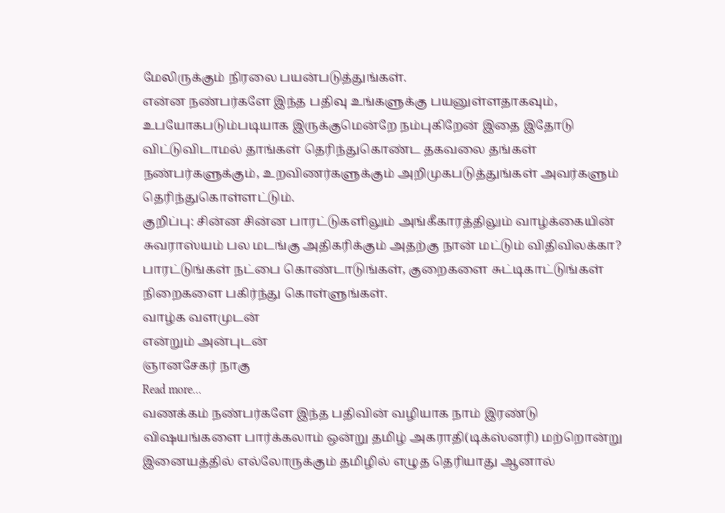மேலிருக்கும் நிரலை பயன்படுத்துங்கள்.
என்ன நண்பர்களே இந்த பதிவு உங்களுக்கு பயனுள்ளதாகவும், உபயோகபடும்படியாக இருக்குமென்றே நம்புகிறேன் இதை இதோடு விட்டுவிடாமல் தாங்கள் தெரிந்துகொண்ட தகவலை தங்கள் நண்பர்களுக்கும், உறவிணர்களுக்கும் அறிமுகபடுத்துங்கள் அவர்களும் தெரிந்துகொள்ளட்டும்.
குறிப்பு: சின்ன சின்ன பாரட்டுகளிலும் அங்கீகாரத்திலும் வாழ்க்கையின் சுவராஸ்யம் பல மடங்கு அதிகரிக்கும் அதற்கு நான் மட்டும் விதிவிலக்கா? பாரட்டுங்கள் நட்பை கொண்டாடுங்கள், குறைகளை சுட்டிகாட்டுங்கள் நிறைகளை பகிர்ந்து கொள்ளுங்கள்.
வாழ்க வளமுடன்
என்றும் அன்புடன்
ஞானசேகர் நாகு
Read more...
வணக்கம் நண்பர்களே இந்த பதிவின் வழியாக நாம் இரண்டு விஷயங்களை பார்க்கலாம் ஒன்று தமிழ் அகராதி(டிக்ஸ்னரி) மற்றொன்று இனையத்தில் எல்லோருக்கும் தமிழில் எழுத தெரியாது ஆனால்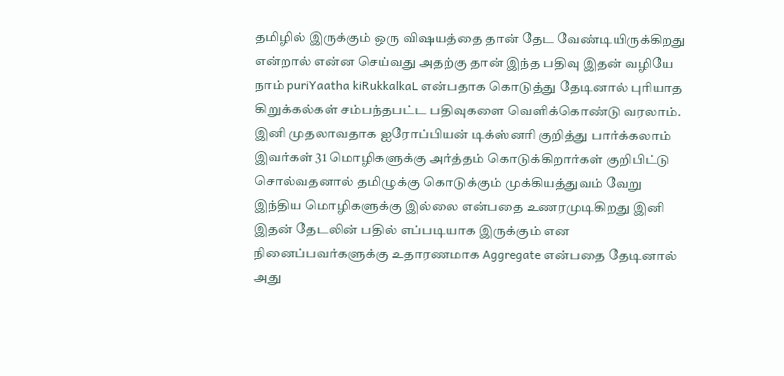தமிழில் இருக்கும் ஒரு விஷயத்தை தான் தேட வேண்டியிருக்கிறது என்றால் என்ன செய்வது அதற்கு தான் இந்த பதிவு இதன் வழியே நாம் puriYaatha kiRukkalkaL என்பதாக கொடுத்து தேடினால் புரியாத கிறுக்கல்கள் சம்பந்தபட்ட பதிவுகளை வெளிக்கொண்டு வரலாம்.
இனி முதலாவதாக ஐரோப்பியன் டிக்ஸ்னரி குறித்து பார்க்கலாம் இவர்கள் 31 மொழிகளுக்கு அர்த்தம் கொடுக்கிறார்கள் குறிபிட்டு சொல்வதனால் தமிழுக்கு கொடுக்கும் முக்கியத்துவம் வேறு இந்திய மொழிகளுக்கு இல்லை என்பதை உணரமுடிகிறது இனி இதன் தேடலின் பதில் எப்படியாக இருக்கும் என நினைப்பவர்களுக்கு உதாரணமாக Aggregate என்பதை தேடினால் அது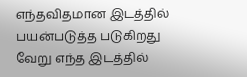எந்தவிதமான இடத்தில் பயன்படுத்த படுகிறது வேறு எந்த இடத்தில்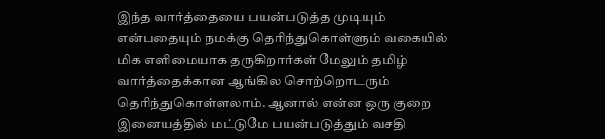இந்த வார்த்தையை பயன்படுத்த முடியும் என்பதையும் நமக்கு தெரிந்துகொள்ளும் வகையில் மிக எளிமையாக தருகிறார்கள் மேலும் தமிழ் வார்த்தைக்கான ஆங்கில சொற்றொடரும் தெரிந்துகொள்ளலாம். ஆனால் என்ன ஒரு குறை இனையத்தில் மட்டுமே பயன்படுத்தும் வசதி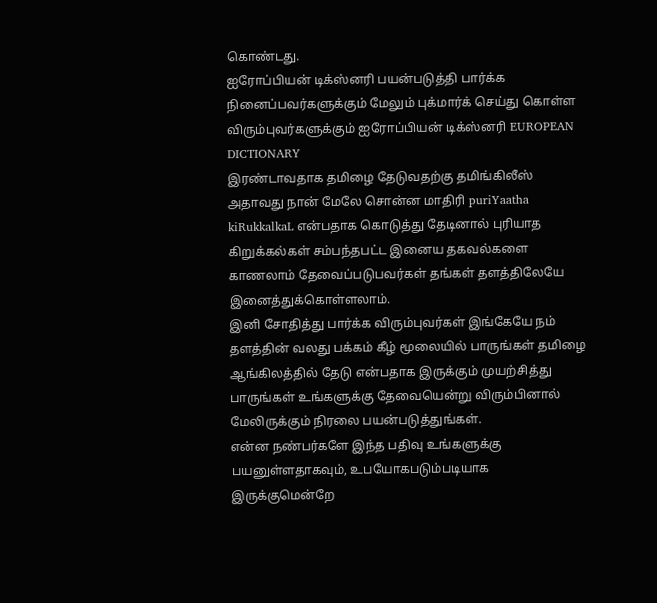கொண்டது.
ஐரோப்பியன் டிக்ஸ்னரி பயன்படுத்தி பார்க்க நினைப்பவர்களுக்கும் மேலும் புக்மார்க் செய்து கொள்ள விரும்புவர்களுக்கும் ஐரோப்பியன் டிக்ஸ்னரி EUROPEAN DICTIONARY
இரண்டாவதாக தமிழை தேடுவதற்கு தமிங்கிலீஸ் அதாவது நான் மேலே சொன்ன மாதிரி puriYaatha kiRukkalkaL என்பதாக கொடுத்து தேடினால் புரியாத கிறுக்கல்கள் சம்பந்தபட்ட இனைய தகவல்களை காணலாம் தேவைப்படுபவர்கள் தங்கள் தளத்திலேயே இனைத்துக்கொள்ளலாம்.
இனி சோதித்து பார்க்க விரும்புவர்கள் இங்கேயே நம் தளத்தின் வலது பக்கம் கீழ் மூலையில் பாருங்கள் தமிழை ஆங்கிலத்தில் தேடு என்பதாக இருக்கும் முயற்சித்து பாருங்கள் உங்களுக்கு தேவையென்று விரும்பினால் மேலிருக்கும் நிரலை பயன்படுத்துங்கள்.
என்ன நண்பர்களே இந்த பதிவு உங்களுக்கு பயனுள்ளதாகவும், உபயோகபடும்படியாக இருக்குமென்றே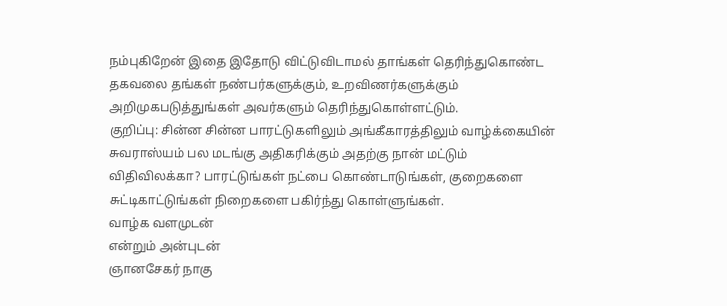நம்புகிறேன் இதை இதோடு விட்டுவிடாமல் தாங்கள் தெரிந்துகொண்ட தகவலை தங்கள் நண்பர்களுக்கும், உறவிணர்களுக்கும் அறிமுகபடுத்துங்கள் அவர்களும் தெரிந்துகொள்ளட்டும்.
குறிப்பு: சின்ன சின்ன பாரட்டுகளிலும் அங்கீகாரத்திலும் வாழ்க்கையின் சுவராஸ்யம் பல மடங்கு அதிகரிக்கும் அதற்கு நான் மட்டும் விதிவிலக்கா? பாரட்டுங்கள் நட்பை கொண்டாடுங்கள், குறைகளை சுட்டிகாட்டுங்கள் நிறைகளை பகிர்ந்து கொள்ளுங்கள்.
வாழ்க வளமுடன்
என்றும் அன்புடன்
ஞானசேகர் நாகு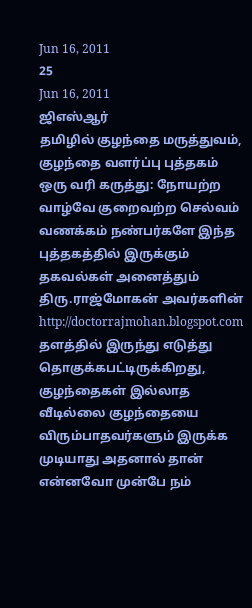Jun 16, 2011
25
Jun 16, 2011
ஜிஎஸ்ஆர்
தமிழில் குழந்தை மருத்துவம், குழந்தை வளர்ப்பு புத்தகம்
ஒரு வரி கருத்து: நோயற்ற வாழ்வே குறைவற்ற செல்வம்
வணக்கம் நண்பர்களே இந்த புத்தகத்தில் இருக்கும் தகவல்கள் அனைத்தும் திரு.ராஜ்மோகன் அவர்களின் http://doctorrajmohan.blogspot.com தளத்தில் இருந்து எடுத்து தொகுக்கபட்டிருக்கிறது, குழந்தைகள் இல்லாத வீடில்லை குழந்தையை விரும்பாதவர்களும் இருக்க முடியாது அதனால் தான் என்னவோ முன்பே நம்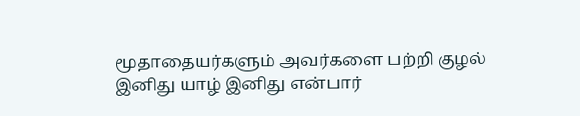மூதாதையர்களும் அவர்களை பற்றி குழல் இனிது யாழ் இனிது என்பார்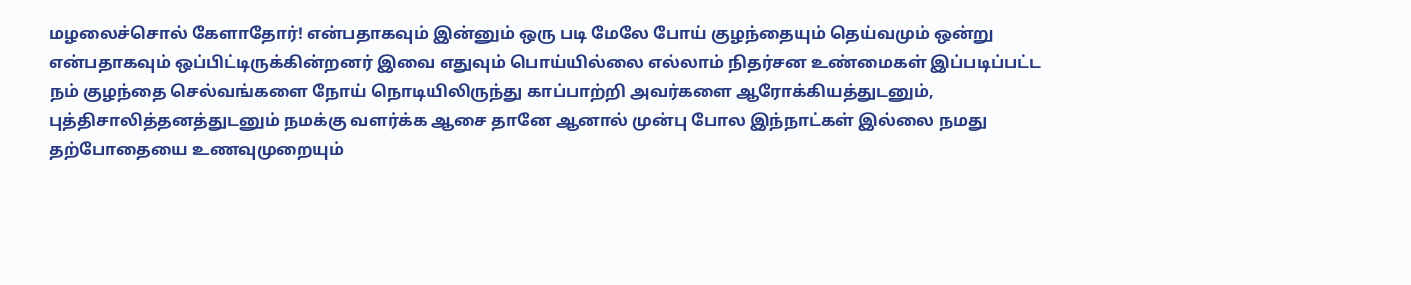மழலைச்சொல் கேளாதோர்! என்பதாகவும் இன்னும் ஒரு படி மேலே போய் குழந்தையும் தெய்வமும் ஒன்று என்பதாகவும் ஒப்பிட்டிருக்கின்றனர் இவை எதுவும் பொய்யில்லை எல்லாம் நிதர்சன உண்மைகள் இப்படிப்பட்ட நம் குழந்தை செல்வங்களை நோய் நொடியிலிருந்து காப்பாற்றி அவர்களை ஆரோக்கியத்துடனும், புத்திசாலித்தனத்துடனும் நமக்கு வளர்க்க ஆசை தானே ஆனால் முன்பு போல இந்நாட்கள் இல்லை நமது தற்போதையை உணவுமுறையும்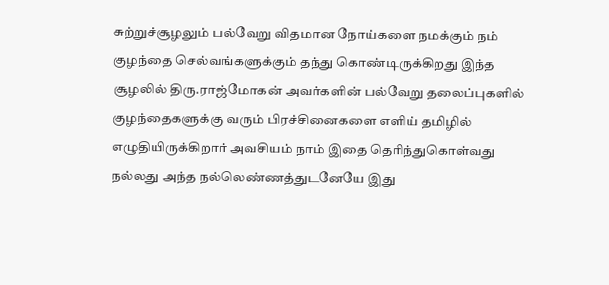சுற்றுச்சூழலும் பல்வேறு விதமான நோய்களை நமக்கும் நம் குழந்தை செல்வங்களுக்கும் தந்து கொண்டிருக்கிறது இந்த சூழலில் திரு.ராஜ்மோகன் அவர்களின் பல்வேறு தலைப்புகளில் குழந்தைகளுக்கு வரும் பிரச்சினைகளை எளிய் தமிழில் எழுதியிருக்கிறார் அவசியம் நாம் இதை தெரிந்துகொள்வது நல்லது அந்த நல்லெண்ணத்துடனேயே இது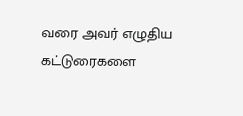வரை அவர் எழுதிய கட்டுரைகளை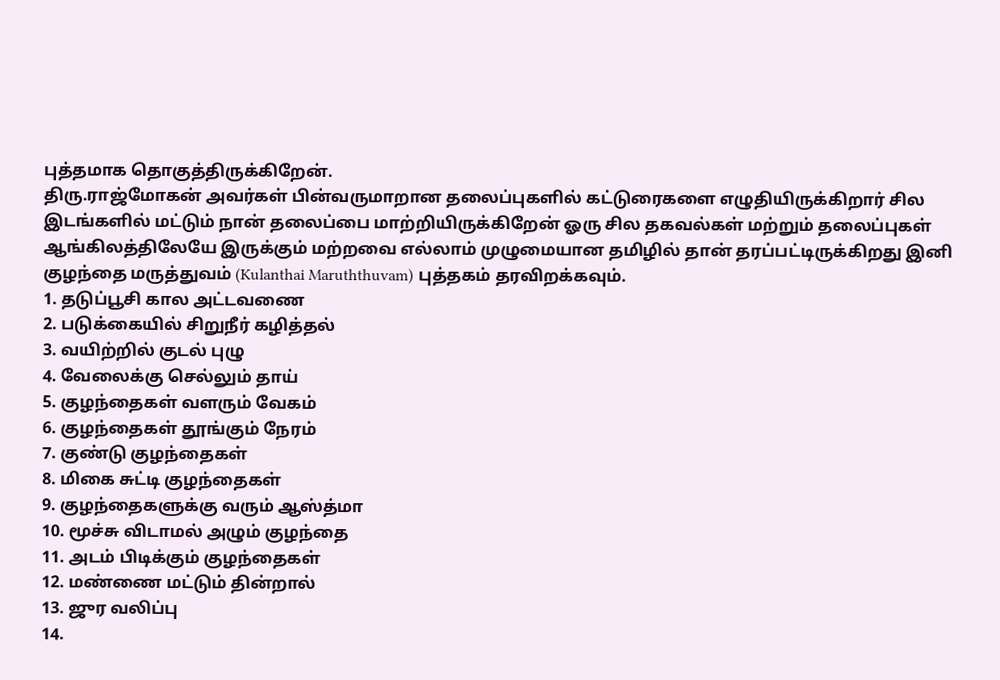புத்தமாக தொகுத்திருக்கிறேன்.
திரு.ராஜ்மோகன் அவர்கள் பின்வருமாறான தலைப்புகளில் கட்டுரைகளை எழுதியிருக்கிறார் சில இடங்களில் மட்டும் நான் தலைப்பை மாற்றியிருக்கிறேன் ஓரு சில தகவல்கள் மற்றும் தலைப்புகள் ஆங்கிலத்திலேயே இருக்கும் மற்றவை எல்லாம் முழுமையான தமிழில் தான் தரப்பட்டிருக்கிறது இனி குழந்தை மருத்துவம் (Kulanthai Maruththuvam) புத்தகம் தரவிறக்கவும்.
1. தடுப்பூசி கால அட்டவணை
2. படுக்கையில் சிறுநீர் கழித்தல்
3. வயிற்றில் குடல் புழு
4. வேலைக்கு செல்லும் தாய்
5. குழந்தைகள் வளரும் வேகம்
6. குழந்தைகள் தூங்கும் நேரம்
7. குண்டு குழந்தைகள்
8. மிகை சுட்டி குழந்தைகள்
9. குழந்தைகளுக்கு வரும் ஆஸ்த்மா
10. மூச்சு விடாமல் அழும் குழந்தை
11. அடம் பிடிக்கும் குழந்தைகள்
12. மண்ணை மட்டும் தின்றால்
13. ஜுர வலிப்பு
14.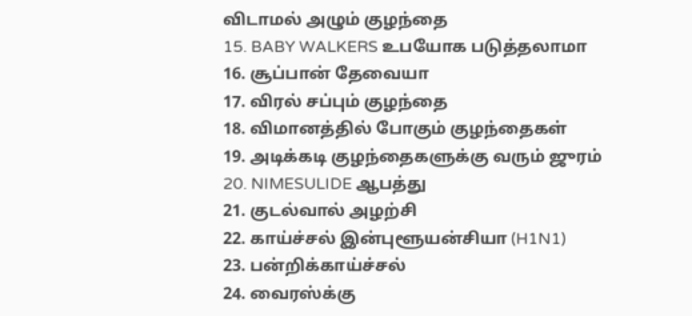விடாமல் அழும் குழந்தை
15. BABY WALKERS உபயோக படுத்தலாமா
16. சூப்பான் தேவையா
17. விரல் சப்பும் குழந்தை
18. விமானத்தில் போகும் குழந்தைகள்
19. அடிக்கடி குழந்தைகளுக்கு வரும் ஜுரம்
20. NIMESULIDE ஆபத்து
21. குடல்வால் அழற்சி
22. காய்ச்சல் இன்புளூயன்சியா (H1N1)
23. பன்றிக்காய்ச்சல்
24. வைரஸ்க்கு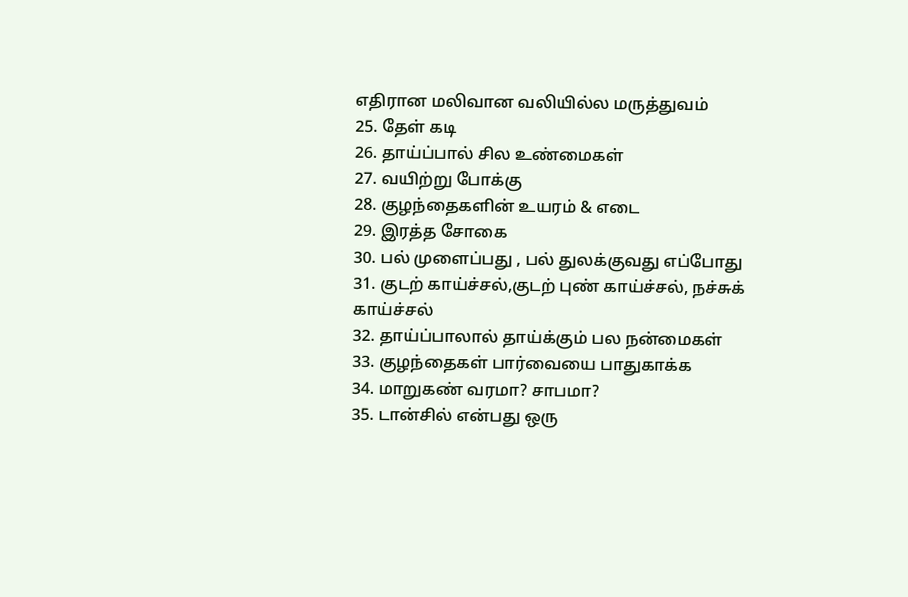எதிரான மலிவான வலியில்ல மருத்துவம்
25. தேள் கடி
26. தாய்ப்பால் சில உண்மைகள்
27. வயிற்று போக்கு
28. குழந்தைகளின் உயரம் & எடை
29. இரத்த சோகை
30. பல் முளைப்பது , பல் துலக்குவது எப்போது
31. குடற் காய்ச்சல்,குடற் புண் காய்ச்சல், நச்சுக் காய்ச்சல்
32. தாய்ப்பாலால் தாய்க்கும் பல நன்மைகள்
33. குழந்தைகள் பார்வையை பாதுகாக்க
34. மாறுகண் வரமா? சாபமா?
35. டான்சில் என்பது ஒரு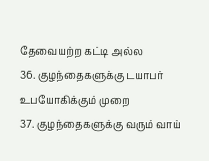தேவையற்ற கட்டி அல்ல
36. குழந்தைகளுக்கு டயாபர் உபயோகிக்கும் முறை
37. குழந்தைகளுக்கு வரும் வாய்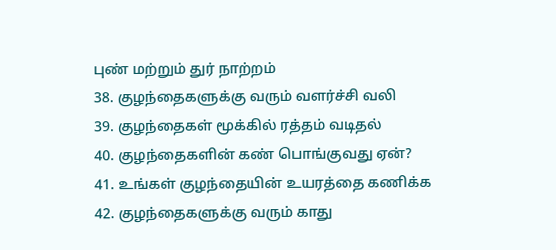புண் மற்றும் துர் நாற்றம்
38. குழந்தைகளுக்கு வரும் வளர்ச்சி வலி
39. குழந்தைகள் மூக்கில் ரத்தம் வடிதல்
40. குழந்தைகளின் கண் பொங்குவது ஏன்?
41. உங்கள் குழந்தையின் உயரத்தை கணிக்க
42. குழந்தைகளுக்கு வரும் காது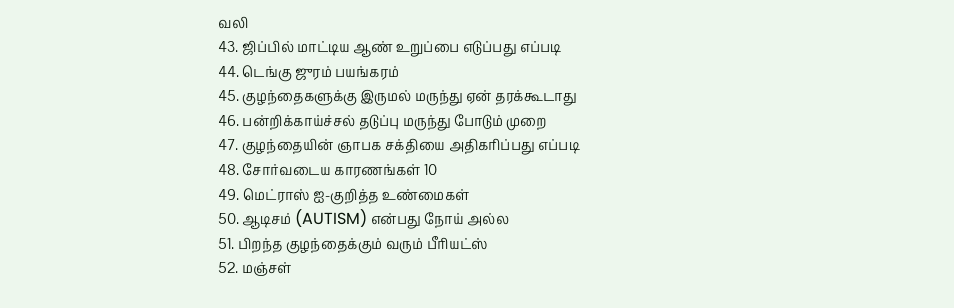வலி
43. ஜிப்பில் மாட்டிய ஆண் உறுப்பை எடுப்பது எப்படி
44. டெங்கு ஜுரம் பயங்கரம்
45. குழந்தைகளுக்கு இருமல் மருந்து ஏன் தரக்கூடாது
46. பன்றிக்காய்ச்சல் தடுப்பு மருந்து போடும் முறை
47. குழந்தையின் ஞாபக சக்தியை அதிகரிப்பது எப்படி
48. சோர்வடைய காரணங்கள் 10
49. மெட்ராஸ் ஐ-குறித்த உண்மைகள்
50. ஆடிசம் (AUTISM) என்பது நோய் அல்ல
51. பிறந்த குழந்தைக்கும் வரும் பீரியட்ஸ்
52. மஞ்சள்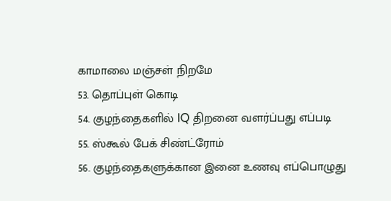காமாலை மஞ்சள் நிறமே
53. தொப்புள் கொடி
54. குழந்தைகளில் IQ திறனை வளர்ப்பது எப்படி
55. ஸ்கூல் பேக் சிண்ட்ரோம்
56. குழந்தைகளுக்கான இனை உணவு எப்பொழுது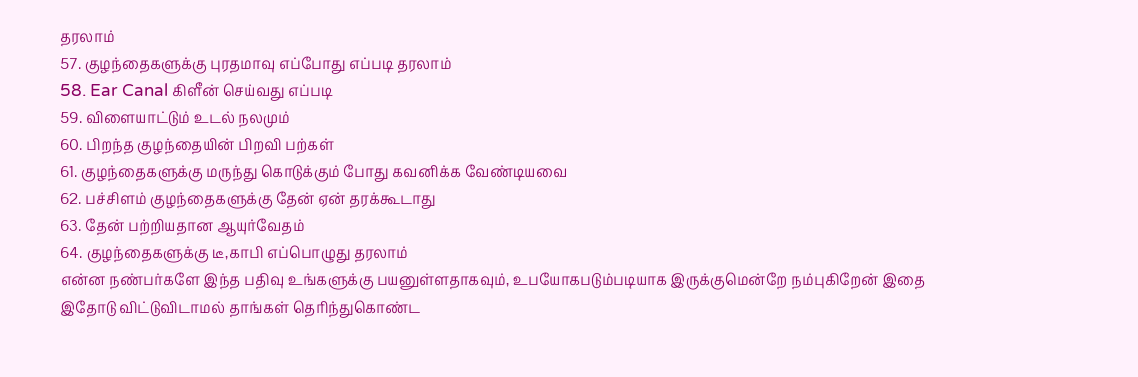தரலாம்
57. குழந்தைகளுக்கு புரதமாவு எப்போது எப்படி தரலாம்
58. Ear Canal கிளீன் செய்வது எப்படி
59. விளையாட்டும் உடல் நலமும்
60. பிறந்த குழந்தையின் பிறவி பற்கள்
61. குழந்தைகளுக்கு மருந்து கொடுக்கும் போது கவனிக்க வேண்டியவை
62. பச்சிளம் குழந்தைகளுக்கு தேன் ஏன் தரக்கூடாது
63. தேன் பற்றியதான ஆயுர்வேதம்
64. குழந்தைகளுக்கு டீ,காபி எப்பொழுது தரலாம்
என்ன நண்பர்களே இந்த பதிவு உங்களுக்கு பயனுள்ளதாகவும், உபயோகபடும்படியாக இருக்குமென்றே நம்புகிறேன் இதை இதோடு விட்டுவிடாமல் தாங்கள் தெரிந்துகொண்ட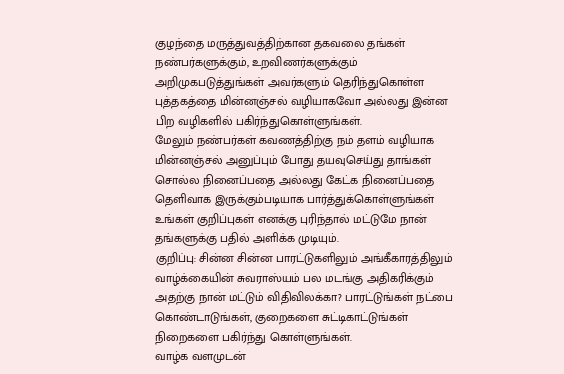குழந்தை மருத்துவத்திற்கான தகவலை தங்கள் நண்பர்களுக்கும், உறவிணர்களுக்கும் அறிமுகபடுத்துங்கள் அவர்களும் தெரிந்துகொள்ள புத்தகத்தை மின்னஞ்சல் வழியாகவோ அல்லது இன்ன பிற வழிகளில் பகிர்ந்துகொள்ளுங்கள்.
மேலும் நண்பர்கள் கவணத்திற்கு நம் தளம் வழியாக மின்னஞ்சல் அனுப்பும் போது தயவுசெய்து தாங்கள் சொல்ல நினைப்பதை அல்லது கேட்க நினைப்பதை தெளிவாக இருக்கும்படியாக பார்த்துக்கொள்ளுங்கள் உங்கள் குறிப்புகள் எனக்கு புரிந்தால் மட்டுமே நான் தங்களுக்கு பதில் அளிக்க முடியும்.
குறிப்பு: சின்ன சின்ன பாரட்டுகளிலும் அங்கீகாரத்திலும் வாழ்க்கையின் சுவராஸ்யம் பல மடங்கு அதிகரிக்கும் அதற்கு நான் மட்டும் விதிவிலக்கா? பாரட்டுங்கள் நட்பை கொண்டாடுங்கள், குறைகளை சுட்டிகாட்டுங்கள் நிறைகளை பகிர்ந்து கொள்ளுங்கள்.
வாழ்க வளமுடன்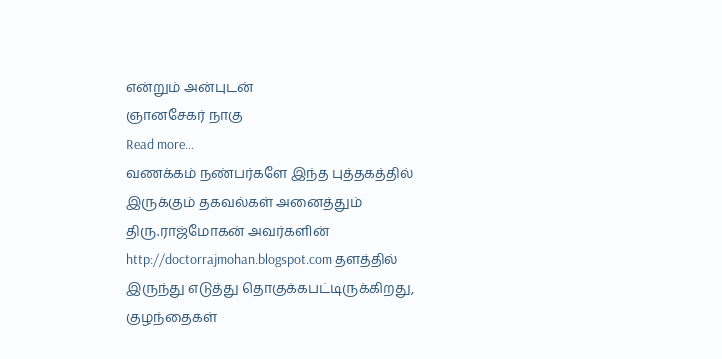என்றும் அன்புடன்
ஞானசேகர் நாகு
Read more...
வணக்கம் நண்பர்களே இந்த புத்தகத்தில் இருக்கும் தகவல்கள் அனைத்தும் திரு.ராஜ்மோகன் அவர்களின் http://doctorrajmohan.blogspot.com தளத்தில் இருந்து எடுத்து தொகுக்கபட்டிருக்கிறது, குழந்தைகள்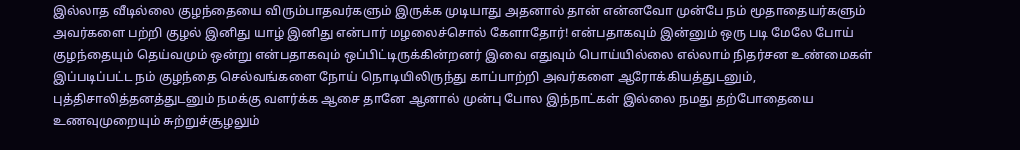இல்லாத வீடில்லை குழந்தையை விரும்பாதவர்களும் இருக்க முடியாது அதனால் தான் என்னவோ முன்பே நம் மூதாதையர்களும் அவர்களை பற்றி குழல் இனிது யாழ் இனிது என்பார் மழலைச்சொல் கேளாதோர்! என்பதாகவும் இன்னும் ஒரு படி மேலே போய் குழந்தையும் தெய்வமும் ஒன்று என்பதாகவும் ஒப்பிட்டிருக்கின்றனர் இவை எதுவும் பொய்யில்லை எல்லாம் நிதர்சன உண்மைகள் இப்படிப்பட்ட நம் குழந்தை செல்வங்களை நோய் நொடியிலிருந்து காப்பாற்றி அவர்களை ஆரோக்கியத்துடனும், புத்திசாலித்தனத்துடனும் நமக்கு வளர்க்க ஆசை தானே ஆனால் முன்பு போல இந்நாட்கள் இல்லை நமது தற்போதையை உணவுமுறையும் சுற்றுச்சூழலும்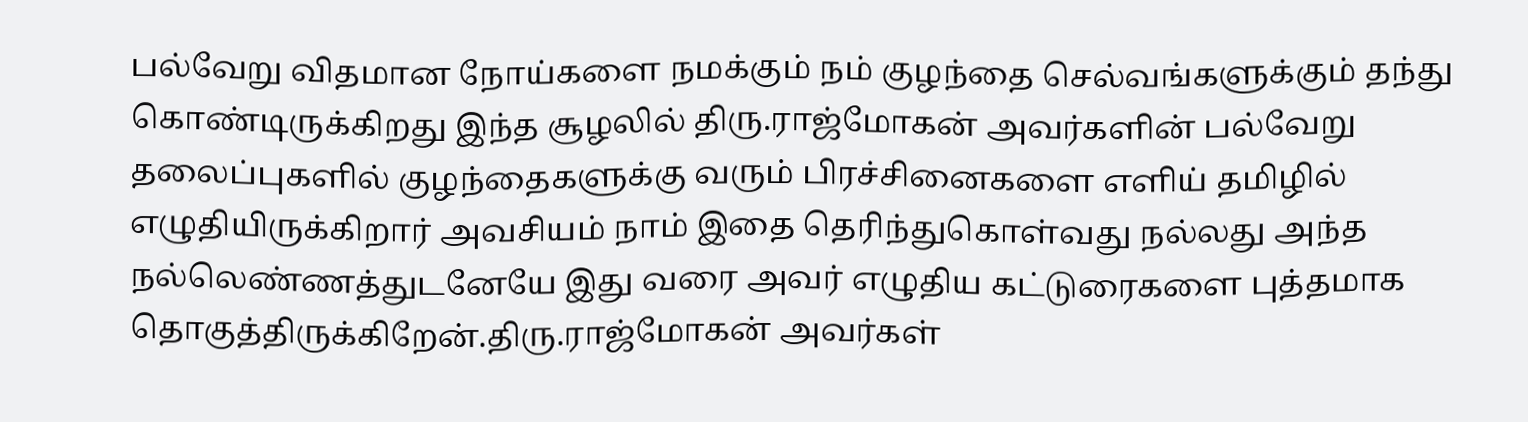பல்வேறு விதமான நோய்களை நமக்கும் நம் குழந்தை செல்வங்களுக்கும் தந்து கொண்டிருக்கிறது இந்த சூழலில் திரு.ராஜ்மோகன் அவர்களின் பல்வேறு தலைப்புகளில் குழந்தைகளுக்கு வரும் பிரச்சினைகளை எளிய் தமிழில் எழுதியிருக்கிறார் அவசியம் நாம் இதை தெரிந்துகொள்வது நல்லது அந்த நல்லெண்ணத்துடனேயே இது வரை அவர் எழுதிய கட்டுரைகளை புத்தமாக தொகுத்திருக்கிறேன்.திரு.ராஜ்மோகன் அவர்கள்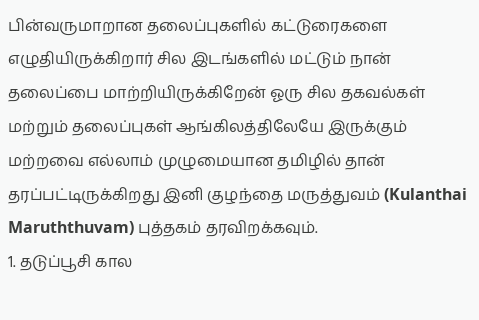பின்வருமாறான தலைப்புகளில் கட்டுரைகளை எழுதியிருக்கிறார் சில இடங்களில் மட்டும் நான் தலைப்பை மாற்றியிருக்கிறேன் ஓரு சில தகவல்கள் மற்றும் தலைப்புகள் ஆங்கிலத்திலேயே இருக்கும் மற்றவை எல்லாம் முழுமையான தமிழில் தான் தரப்பட்டிருக்கிறது இனி குழந்தை மருத்துவம் (Kulanthai Maruththuvam) புத்தகம் தரவிறக்கவும்.
1. தடுப்பூசி கால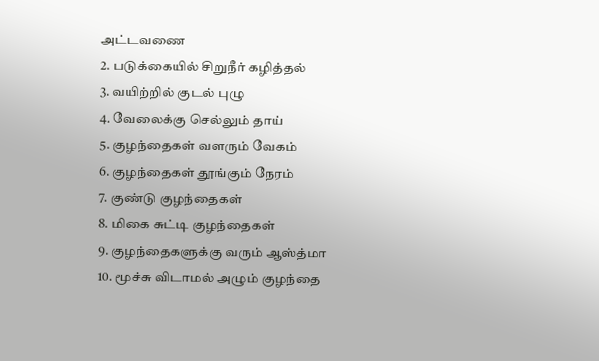அட்டவணை
2. படுக்கையில் சிறுநீர் கழித்தல்
3. வயிற்றில் குடல் புழு
4. வேலைக்கு செல்லும் தாய்
5. குழந்தைகள் வளரும் வேகம்
6. குழந்தைகள் தூங்கும் நேரம்
7. குண்டு குழந்தைகள்
8. மிகை சுட்டி குழந்தைகள்
9. குழந்தைகளுக்கு வரும் ஆஸ்த்மா
10. மூச்சு விடாமல் அழும் குழந்தை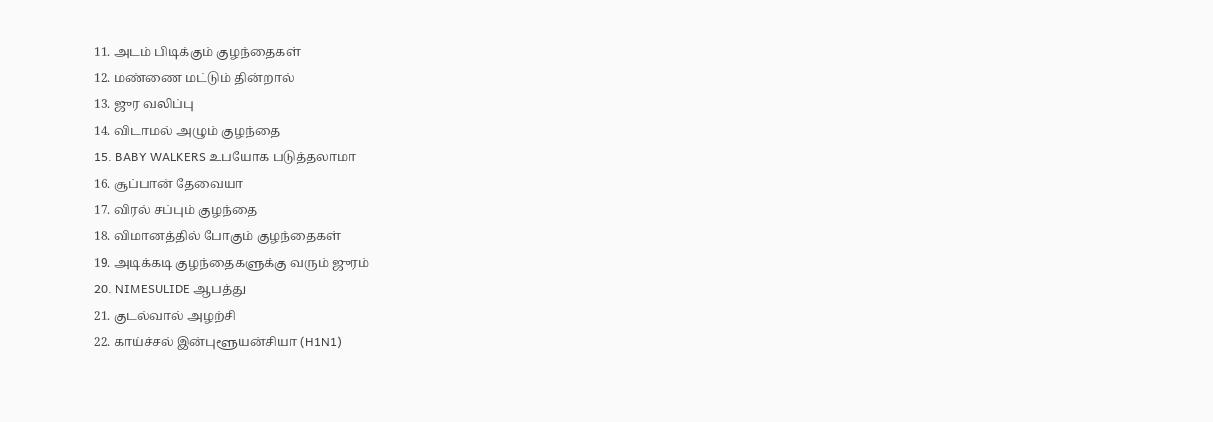11. அடம் பிடிக்கும் குழந்தைகள்
12. மண்ணை மட்டும் தின்றால்
13. ஜுர வலிப்பு
14. விடாமல் அழும் குழந்தை
15. BABY WALKERS உபயோக படுத்தலாமா
16. சூப்பான் தேவையா
17. விரல் சப்பும் குழந்தை
18. விமானத்தில் போகும் குழந்தைகள்
19. அடிக்கடி குழந்தைகளுக்கு வரும் ஜுரம்
20. NIMESULIDE ஆபத்து
21. குடல்வால் அழற்சி
22. காய்ச்சல் இன்புளூயன்சியா (H1N1)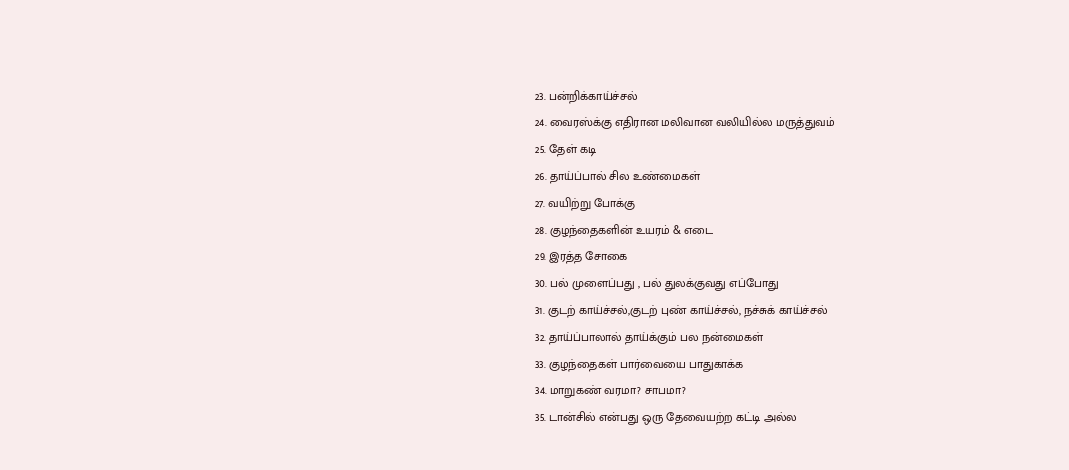23. பன்றிக்காய்ச்சல்
24. வைரஸ்க்கு எதிரான மலிவான வலியில்ல மருத்துவம்
25. தேள் கடி
26. தாய்ப்பால் சில உண்மைகள்
27. வயிற்று போக்கு
28. குழந்தைகளின் உயரம் & எடை
29. இரத்த சோகை
30. பல் முளைப்பது , பல் துலக்குவது எப்போது
31. குடற் காய்ச்சல்,குடற் புண் காய்ச்சல், நச்சுக் காய்ச்சல்
32. தாய்ப்பாலால் தாய்க்கும் பல நன்மைகள்
33. குழந்தைகள் பார்வையை பாதுகாக்க
34. மாறுகண் வரமா? சாபமா?
35. டான்சில் என்பது ஒரு தேவையற்ற கட்டி அல்ல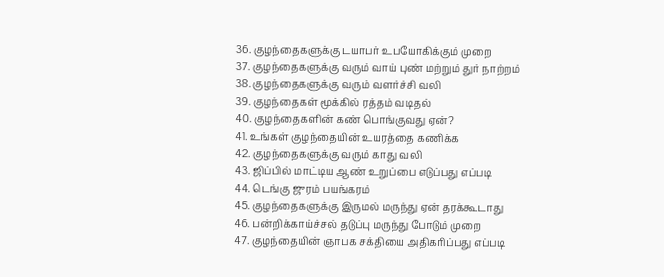36. குழந்தைகளுக்கு டயாபர் உபயோகிக்கும் முறை
37. குழந்தைகளுக்கு வரும் வாய் புண் மற்றும் துர் நாற்றம்
38. குழந்தைகளுக்கு வரும் வளர்ச்சி வலி
39. குழந்தைகள் மூக்கில் ரத்தம் வடிதல்
40. குழந்தைகளின் கண் பொங்குவது ஏன்?
41. உங்கள் குழந்தையின் உயரத்தை கணிக்க
42. குழந்தைகளுக்கு வரும் காது வலி
43. ஜிப்பில் மாட்டிய ஆண் உறுப்பை எடுப்பது எப்படி
44. டெங்கு ஜுரம் பயங்கரம்
45. குழந்தைகளுக்கு இருமல் மருந்து ஏன் தரக்கூடாது
46. பன்றிக்காய்ச்சல் தடுப்பு மருந்து போடும் முறை
47. குழந்தையின் ஞாபக சக்தியை அதிகரிப்பது எப்படி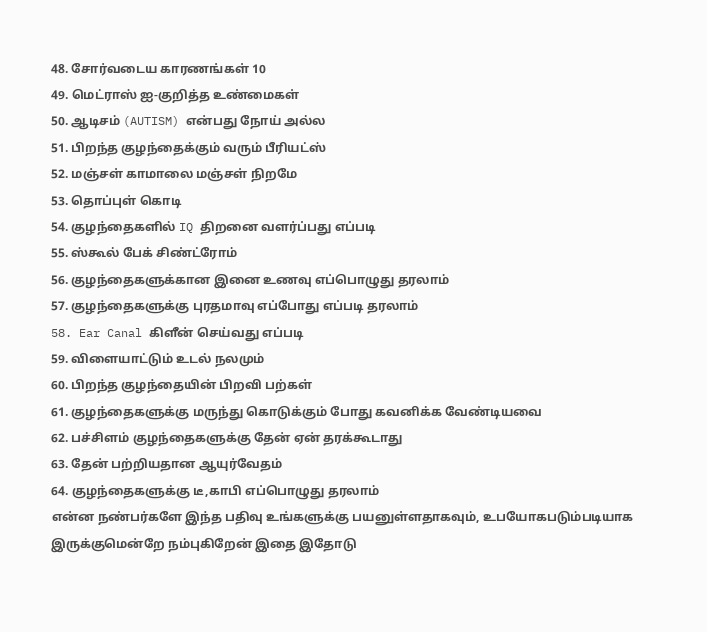48. சோர்வடைய காரணங்கள் 10
49. மெட்ராஸ் ஐ-குறித்த உண்மைகள்
50. ஆடிசம் (AUTISM) என்பது நோய் அல்ல
51. பிறந்த குழந்தைக்கும் வரும் பீரியட்ஸ்
52. மஞ்சள் காமாலை மஞ்சள் நிறமே
53. தொப்புள் கொடி
54. குழந்தைகளில் IQ திறனை வளர்ப்பது எப்படி
55. ஸ்கூல் பேக் சிண்ட்ரோம்
56. குழந்தைகளுக்கான இனை உணவு எப்பொழுது தரலாம்
57. குழந்தைகளுக்கு புரதமாவு எப்போது எப்படி தரலாம்
58. Ear Canal கிளீன் செய்வது எப்படி
59. விளையாட்டும் உடல் நலமும்
60. பிறந்த குழந்தையின் பிறவி பற்கள்
61. குழந்தைகளுக்கு மருந்து கொடுக்கும் போது கவனிக்க வேண்டியவை
62. பச்சிளம் குழந்தைகளுக்கு தேன் ஏன் தரக்கூடாது
63. தேன் பற்றியதான ஆயுர்வேதம்
64. குழந்தைகளுக்கு டீ,காபி எப்பொழுது தரலாம்
என்ன நண்பர்களே இந்த பதிவு உங்களுக்கு பயனுள்ளதாகவும், உபயோகபடும்படியாக இருக்குமென்றே நம்புகிறேன் இதை இதோடு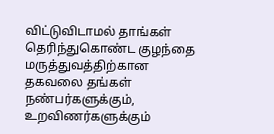விட்டுவிடாமல் தாங்கள் தெரிந்துகொண்ட குழந்தை மருத்துவத்திற்கான தகவலை தங்கள் நண்பர்களுக்கும், உறவிணர்களுக்கும்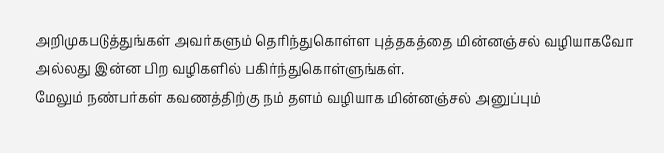அறிமுகபடுத்துங்கள் அவர்களும் தெரிந்துகொள்ள புத்தகத்தை மின்னஞ்சல் வழியாகவோ அல்லது இன்ன பிற வழிகளில் பகிர்ந்துகொள்ளுங்கள்.
மேலும் நண்பர்கள் கவணத்திற்கு நம் தளம் வழியாக மின்னஞ்சல் அனுப்பும்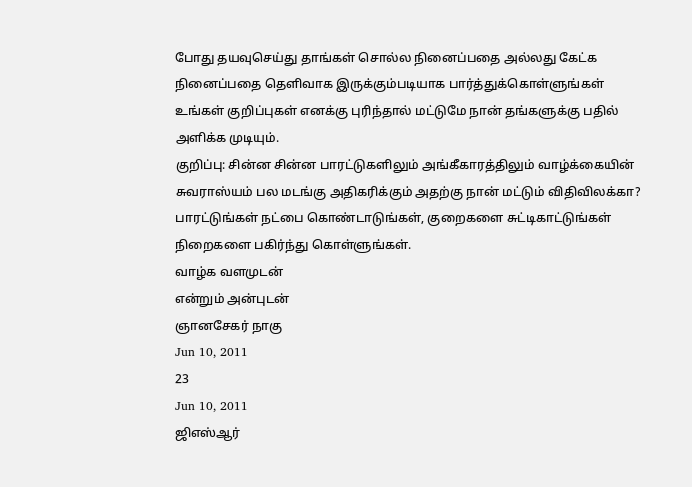போது தயவுசெய்து தாங்கள் சொல்ல நினைப்பதை அல்லது கேட்க நினைப்பதை தெளிவாக இருக்கும்படியாக பார்த்துக்கொள்ளுங்கள் உங்கள் குறிப்புகள் எனக்கு புரிந்தால் மட்டுமே நான் தங்களுக்கு பதில் அளிக்க முடியும்.
குறிப்பு: சின்ன சின்ன பாரட்டுகளிலும் அங்கீகாரத்திலும் வாழ்க்கையின் சுவராஸ்யம் பல மடங்கு அதிகரிக்கும் அதற்கு நான் மட்டும் விதிவிலக்கா? பாரட்டுங்கள் நட்பை கொண்டாடுங்கள், குறைகளை சுட்டிகாட்டுங்கள் நிறைகளை பகிர்ந்து கொள்ளுங்கள்.
வாழ்க வளமுடன்
என்றும் அன்புடன்
ஞானசேகர் நாகு
Jun 10, 2011
23
Jun 10, 2011
ஜிஎஸ்ஆர்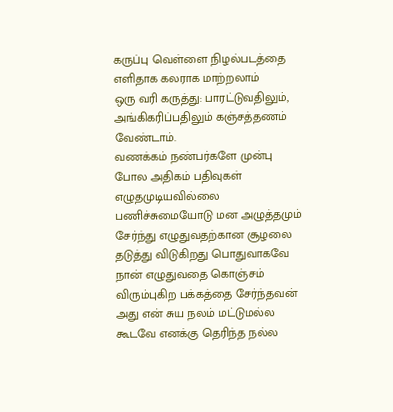கருப்பு வெள்ளை நிழல்படத்தை எளிதாக கலராக மாற்றலாம்
ஒரு வரி கருத்து: பாரட்டுவதிலும், அங்கிகரிப்பதிலும் கஞ்சத்தணம் வேண்டாம்.
வணக்கம் நண்பர்களே முன்பு போல அதிகம் பதிவுகள் எழுதமுடியவில்லை பணிச்சுமையோடு மன அழுத்தமும் சேர்ந்து எழுதுவதற்கான சூழலை தடுத்து விடுகிறது பொதுவாகவே நான் எழுதுவதை கொஞ்சம் விரும்புகிற பக்கத்தை சேர்ந்தவன் அது என் சுய நலம் மட்டுமல்ல கூடவே எனக்கு தெரிந்த நல்ல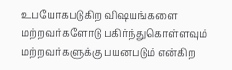உபயோகபடுகிற விஷயங்களை மற்றவர்களோடு பகிர்ந்துகொள்ளவும் மற்றவர்களுக்கு பயனபடும் என்கிற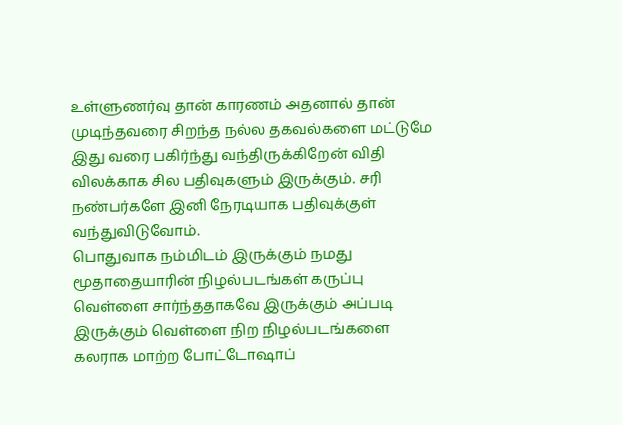உள்ளுணர்வு தான் காரணம் அதனால் தான் முடிந்தவரை சிறந்த நல்ல தகவல்களை மட்டுமே இது வரை பகிர்ந்து வந்திருக்கிறேன் விதி விலக்காக சில பதிவுகளும் இருக்கும். சரி நண்பர்களே இனி நேரடியாக பதிவுக்குள் வந்துவிடுவோம்.
பொதுவாக நம்மிடம் இருக்கும் நமது மூதாதையாரின் நிழல்படங்கள் கருப்பு வெள்ளை சார்ந்ததாகவே இருக்கும் அப்படி இருக்கும் வெள்ளை நிற நிழல்படங்களை கலராக மாற்ற போட்டோஷாப்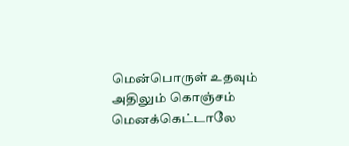மென்பொருள் உதவும் அதிலும் கொஞ்சம் மெனக்கெட்டாலே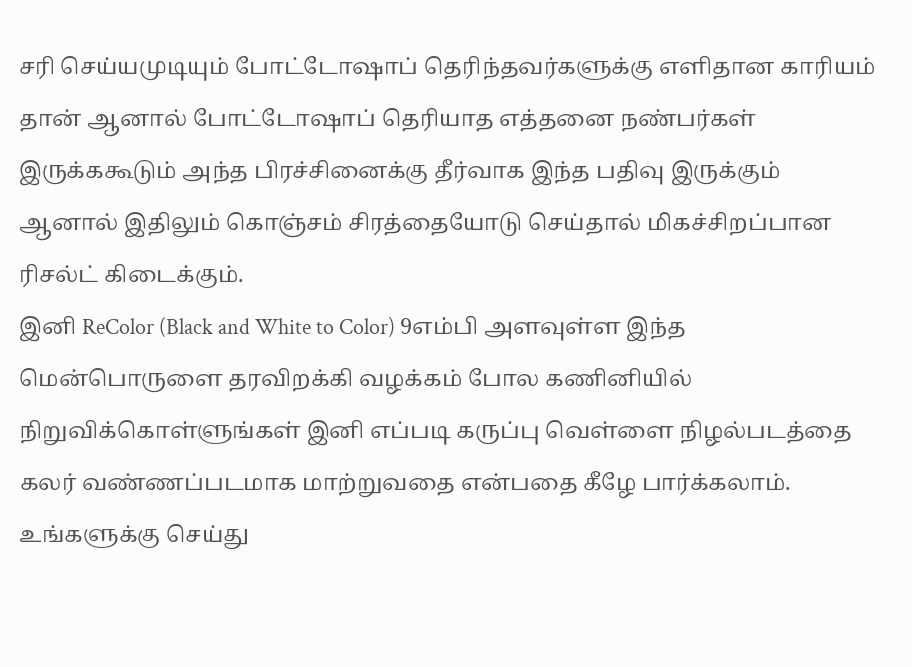சரி செய்யமுடியும் போட்டோஷாப் தெரிந்தவர்களுக்கு எளிதான காரியம் தான் ஆனால் போட்டோஷாப் தெரியாத எத்தனை நண்பர்கள் இருக்ககூடும் அந்த பிரச்சினைக்கு தீர்வாக இந்த பதிவு இருக்கும் ஆனால் இதிலும் கொஞ்சம் சிரத்தையோடு செய்தால் மிகச்சிறப்பான ரிசல்ட் கிடைக்கும்.
இனி ReColor (Black and White to Color) 9எம்பி அளவுள்ள இந்த மென்பொருளை தரவிறக்கி வழக்கம் போல கணினியில் நிறுவிக்கொள்ளுங்கள் இனி எப்படி கருப்பு வெள்ளை நிழல்படத்தை கலர் வண்ணப்படமாக மாற்றுவதை என்பதை கீழே பார்க்கலாம்.
உங்களுக்கு செய்து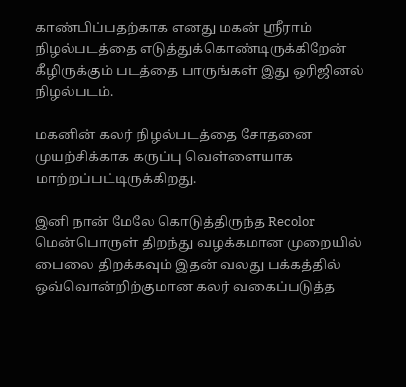காண்பிப்பதற்காக எனது மகன் ஸ்ரீராம் நிழல்படத்தை எடுத்துக்கொண்டிருக்கிறேன் கீழிருக்கும் படத்தை பாருங்கள் இது ஒரிஜினல் நிழல்படம்.

மகனின் கலர் நிழல்படத்தை சோதனை முயற்சிக்காக கருப்பு வெள்ளையாக மாற்றப்பட்டிருக்கிறது.

இனி நான் மேலே கொடுத்திருந்த Recolor மென்பொருள் திறந்து வழக்கமான முறையில் பைலை திறக்கவும் இதன் வலது பக்கத்தில் ஒவ்வொன்றிற்குமான கலர் வகைப்படுத்த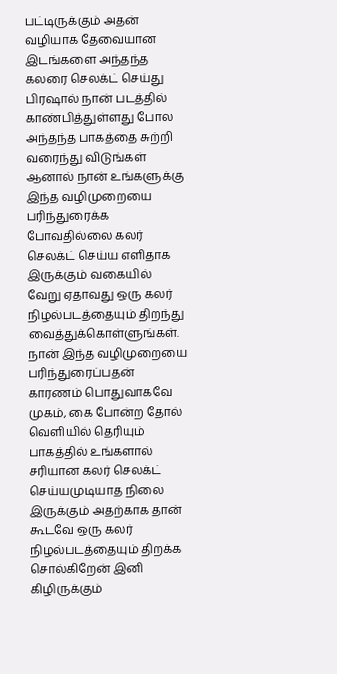பட்டிருக்கும் அதன் வழியாக தேவையான இடங்களை அந்தந்த கலரை செலக்ட் செய்து பிரஷால் நான் படத்தில் காண்பித்துள்ளது போல அந்தந்த பாகத்தை சுற்றி வரைந்து விடுங்கள் ஆனால் நான் உங்களுக்கு இந்த வழிமுறையை பரிந்துரைக்க போவதில்லை கலர் செலக்ட் செய்ய எளிதாக இருக்கும் வகையில் வேறு ஏதாவது ஒரு கலர் நிழல்படத்தையும் திறந்து வைத்துக்கொள்ளுங்கள்.
நான் இந்த வழிமுறையை பரிந்துரைப்பதன் காரணம் பொதுவாகவே முகம், கை போன்ற தோல் வெளியில் தெரியும் பாகத்தில் உங்களால் சரியான கலர் செலக்ட் செய்யமுடியாத நிலை இருக்கும் அதற்காக தான் கூடவே ஒரு கலர் நிழல்படத்தையும் திறக்க சொல்கிறேன் இனி கிழிருக்கும்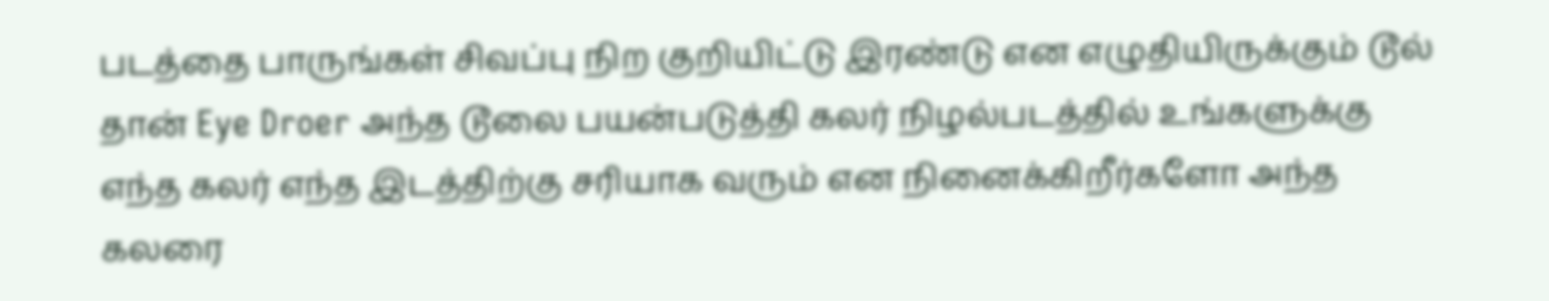படத்தை பாருங்கள் சிவப்பு நிற குறியிட்டு இரண்டு என எழுதியிருக்கும் டூல் தான் Eye Droer அந்த டூலை பயன்படுத்தி கலர் நிழல்படத்தில் உங்களுக்கு எந்த கலர் எந்த இடத்திற்கு சரியாக வரும் என நினைக்கிறீர்களோ அந்த கலரை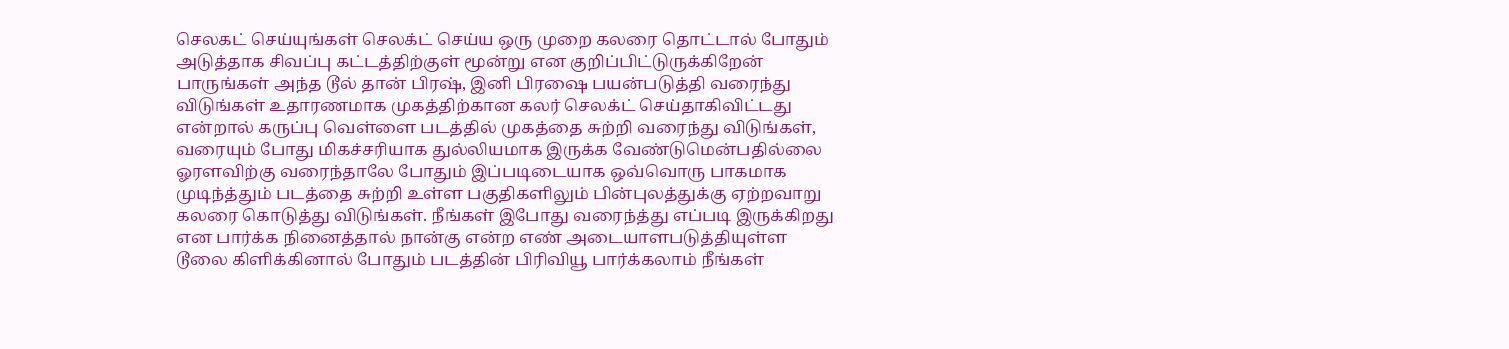செலகட் செய்யுங்கள் செலக்ட் செய்ய ஒரு முறை கலரை தொட்டால் போதும் அடுத்தாக சிவப்பு கட்டத்திற்குள் மூன்று என குறிப்பிட்டுருக்கிறேன் பாருங்கள் அந்த டூல் தான் பிரஷ், இனி பிரஷை பயன்படுத்தி வரைந்து விடுங்கள் உதாரணமாக முகத்திற்கான கலர் செலக்ட் செய்தாகிவிட்டது என்றால் கருப்பு வெள்ளை படத்தில் முகத்தை சுற்றி வரைந்து விடுங்கள், வரையும் போது மிகச்சரியாக துல்லியமாக இருக்க வேண்டுமென்பதில்லை ஓரளவிற்கு வரைந்தாலே போதும் இப்படிடையாக ஒவ்வொரு பாகமாக முடிந்த்தும் படத்தை சுற்றி உள்ள பகுதிகளிலும் பின்புலத்துக்கு ஏற்றவாறு கலரை கொடுத்து விடுங்கள். நீங்கள் இபோது வரைந்த்து எப்படி இருக்கிறது என பார்க்க நினைத்தால் நான்கு என்ற எண் அடையாளபடுத்தியுள்ள டூலை கிளிக்கினால் போதும் படத்தின் பிரிவியூ பார்க்கலாம் நீங்கள்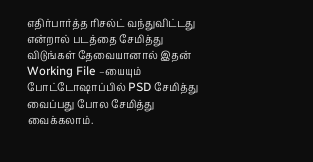எதிர்பார்த்த ரிசல்ட் வந்துவிட்டது என்றால் படத்தை சேமித்து விடுங்கள் தேவையானால் இதன் Working File –யையும் போட்டோஷாப்பில் PSD சேமித்து வைப்பது போல சேமித்து வைக்கலாம்.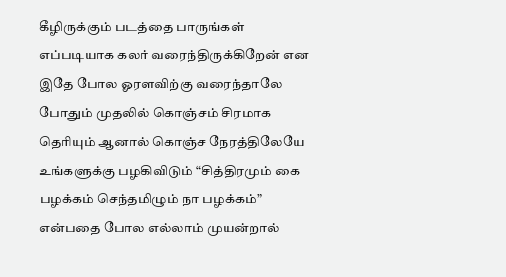கீழிருக்கும் படத்தை பாருங்கள் எப்படியாக கலர் வரைந்திருக்கிறேன் என இதே போல ஓரளவிற்கு வரைந்தாலே போதும் முதலில் கொஞ்சம் சிரமாக தெரியும் ஆனால் கொஞ்ச நேரத்திலேயே உங்களுக்கு பழகிவிடும் “சித்திரமும் கை பழக்கம் செந்தமிழும் நா பழக்கம்” என்பதை போல எல்லாம் முயன்றால்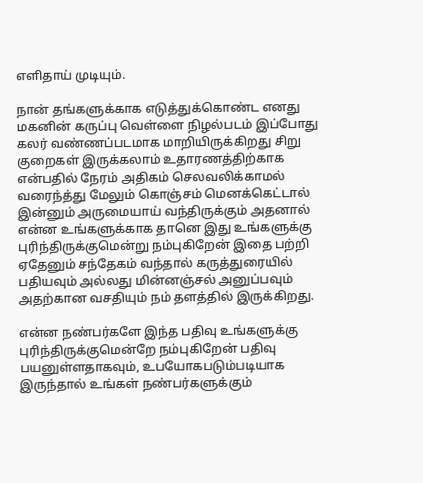எளிதாய் முடியும்.

நான் தங்களுக்காக எடுத்துக்கொண்ட எனது மகனின் கருப்பு வெள்ளை நிழல்படம் இப்போது கலர் வண்ணப்படமாக மாறியிருக்கிறது சிறு குறைகள் இருக்கலாம் உதாரணத்திற்காக என்பதில் நேரம் அதிகம் செலவலிக்காமல் வரைந்த்து மேலும் கொஞ்சம் மெனக்கெட்டால் இன்னும் அருமையாய் வந்திருக்கும் அதனால் என்ன உங்களுக்காக தானெ இது உங்களுக்கு புரிந்திருக்குமென்று நம்புகிறேன் இதை பற்றி ஏதேனும் சந்தேகம் வந்தால் கருத்துரையில் பதியவும் அல்லது மின்னஞ்சல் அனுப்பவும் அதற்கான வசதியும் நம் தளத்தில் இருக்கிறது.

என்ன நண்பர்களே இந்த பதிவு உங்களுக்கு புரிந்திருக்குமென்றே நம்புகிறேன் பதிவு பயனுள்ளதாகவும், உபயோகபடும்படியாக இருந்தால் உங்கள் நண்பர்களுக்கும்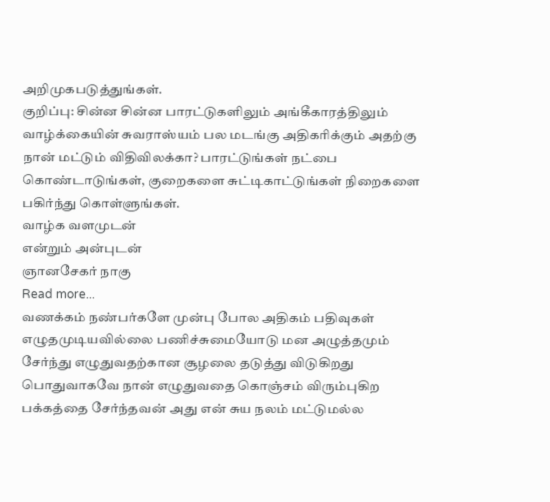அறிமுகபடுத்துங்கள்.
குறிப்பு: சின்ன சின்ன பாரட்டுகளிலும் அங்கீகாரத்திலும் வாழ்க்கையின் சுவராஸ்யம் பல மடங்கு அதிகரிக்கும் அதற்கு நான் மட்டும் விதிவிலக்கா? பாரட்டுங்கள் நட்பை கொண்டாடுங்கள், குறைகளை சுட்டிகாட்டுங்கள் நிறைகளை பகிர்ந்து கொள்ளுங்கள்.
வாழ்க வளமுடன்
என்றும் அன்புடன்
ஞானசேகர் நாகு
Read more...
வணக்கம் நண்பர்களே முன்பு போல அதிகம் பதிவுகள் எழுதமுடியவில்லை பணிச்சுமையோடு மன அழுத்தமும் சேர்ந்து எழுதுவதற்கான சூழலை தடுத்து விடுகிறது பொதுவாகவே நான் எழுதுவதை கொஞ்சம் விரும்புகிற பக்கத்தை சேர்ந்தவன் அது என் சுய நலம் மட்டுமல்ல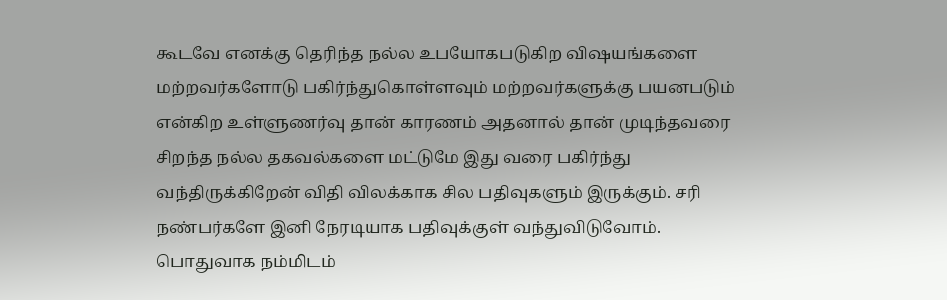கூடவே எனக்கு தெரிந்த நல்ல உபயோகபடுகிற விஷயங்களை மற்றவர்களோடு பகிர்ந்துகொள்ளவும் மற்றவர்களுக்கு பயனபடும் என்கிற உள்ளுணர்வு தான் காரணம் அதனால் தான் முடிந்தவரை சிறந்த நல்ல தகவல்களை மட்டுமே இது வரை பகிர்ந்து வந்திருக்கிறேன் விதி விலக்காக சில பதிவுகளும் இருக்கும். சரி நண்பர்களே இனி நேரடியாக பதிவுக்குள் வந்துவிடுவோம்.
பொதுவாக நம்மிடம்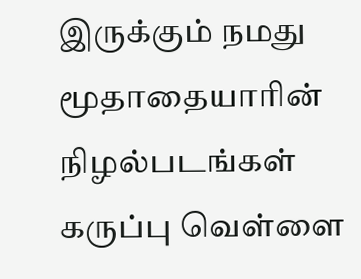இருக்கும் நமது மூதாதையாரின் நிழல்படங்கள் கருப்பு வெள்ளை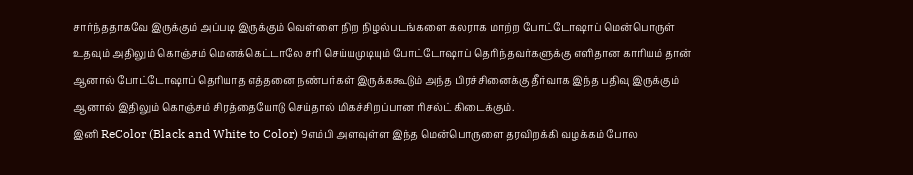சார்ந்ததாகவே இருக்கும் அப்படி இருக்கும் வெள்ளை நிற நிழல்படங்களை கலராக மாற்ற போட்டோஷாப் மென்பொருள் உதவும் அதிலும் கொஞ்சம் மெனக்கெட்டாலே சரி செய்யமுடியும் போட்டோஷாப் தெரிந்தவர்களுக்கு எளிதான காரியம் தான் ஆனால் போட்டோஷாப் தெரியாத எத்தனை நண்பர்கள் இருக்ககூடும் அந்த பிரச்சினைக்கு தீர்வாக இந்த பதிவு இருக்கும் ஆனால் இதிலும் கொஞ்சம் சிரத்தையோடு செய்தால் மிகச்சிறப்பான ரிசல்ட் கிடைக்கும்.
இனி ReColor (Black and White to Color) 9எம்பி அளவுள்ள இந்த மென்பொருளை தரவிறக்கி வழக்கம் போல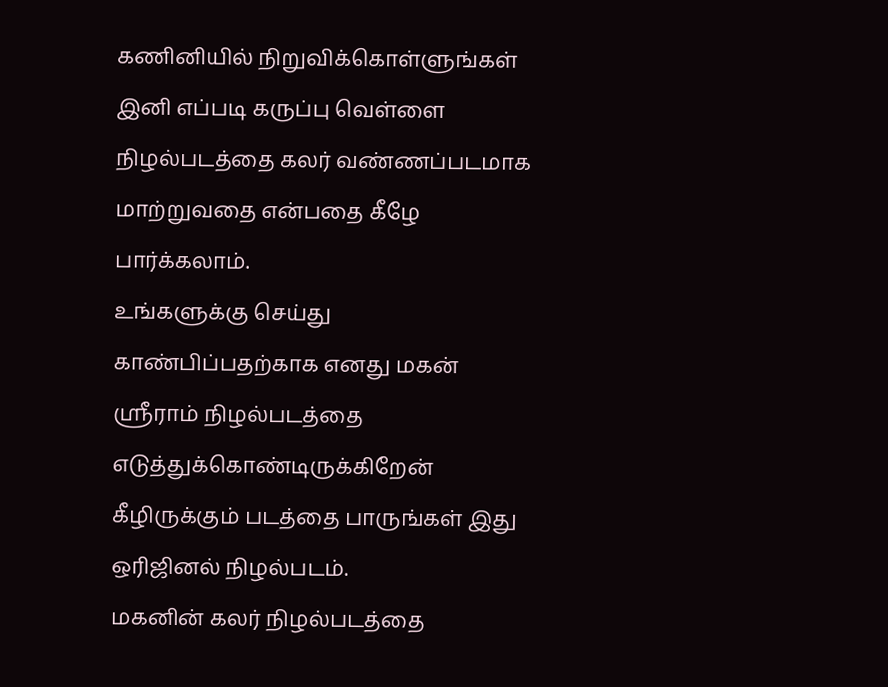கணினியில் நிறுவிக்கொள்ளுங்கள் இனி எப்படி கருப்பு வெள்ளை நிழல்படத்தை கலர் வண்ணப்படமாக மாற்றுவதை என்பதை கீழே பார்க்கலாம்.
உங்களுக்கு செய்து காண்பிப்பதற்காக எனது மகன் ஸ்ரீராம் நிழல்படத்தை எடுத்துக்கொண்டிருக்கிறேன் கீழிருக்கும் படத்தை பாருங்கள் இது ஒரிஜினல் நிழல்படம்.
மகனின் கலர் நிழல்படத்தை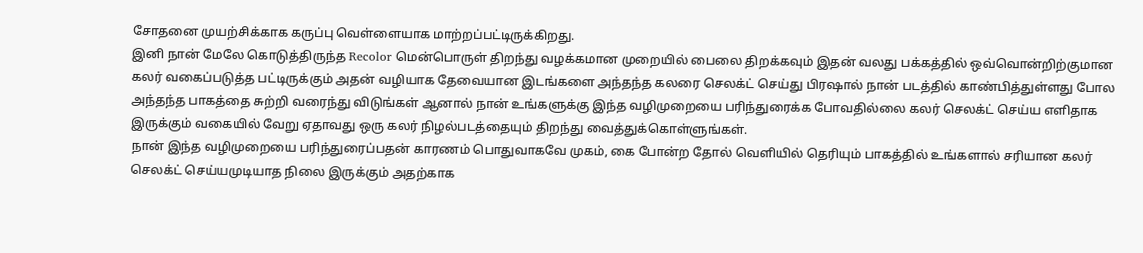சோதனை முயற்சிக்காக கருப்பு வெள்ளையாக மாற்றப்பட்டிருக்கிறது.
இனி நான் மேலே கொடுத்திருந்த Recolor மென்பொருள் திறந்து வழக்கமான முறையில் பைலை திறக்கவும் இதன் வலது பக்கத்தில் ஒவ்வொன்றிற்குமான கலர் வகைப்படுத்த பட்டிருக்கும் அதன் வழியாக தேவையான இடங்களை அந்தந்த கலரை செலக்ட் செய்து பிரஷால் நான் படத்தில் காண்பித்துள்ளது போல அந்தந்த பாகத்தை சுற்றி வரைந்து விடுங்கள் ஆனால் நான் உங்களுக்கு இந்த வழிமுறையை பரிந்துரைக்க போவதில்லை கலர் செலக்ட் செய்ய எளிதாக இருக்கும் வகையில் வேறு ஏதாவது ஒரு கலர் நிழல்படத்தையும் திறந்து வைத்துக்கொள்ளுங்கள்.
நான் இந்த வழிமுறையை பரிந்துரைப்பதன் காரணம் பொதுவாகவே முகம், கை போன்ற தோல் வெளியில் தெரியும் பாகத்தில் உங்களால் சரியான கலர் செலக்ட் செய்யமுடியாத நிலை இருக்கும் அதற்காக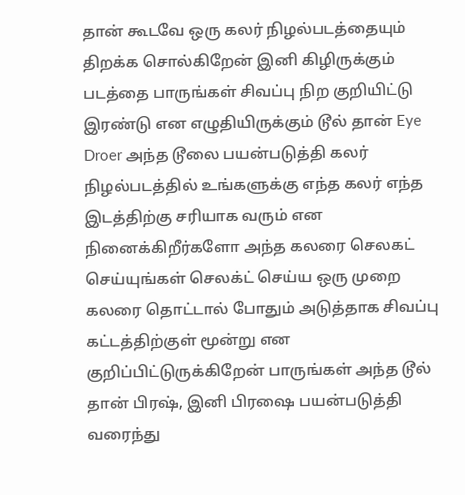தான் கூடவே ஒரு கலர் நிழல்படத்தையும் திறக்க சொல்கிறேன் இனி கிழிருக்கும் படத்தை பாருங்கள் சிவப்பு நிற குறியிட்டு இரண்டு என எழுதியிருக்கும் டூல் தான் Eye Droer அந்த டூலை பயன்படுத்தி கலர் நிழல்படத்தில் உங்களுக்கு எந்த கலர் எந்த இடத்திற்கு சரியாக வரும் என நினைக்கிறீர்களோ அந்த கலரை செலகட் செய்யுங்கள் செலக்ட் செய்ய ஒரு முறை கலரை தொட்டால் போதும் அடுத்தாக சிவப்பு கட்டத்திற்குள் மூன்று என குறிப்பிட்டுருக்கிறேன் பாருங்கள் அந்த டூல் தான் பிரஷ், இனி பிரஷை பயன்படுத்தி வரைந்து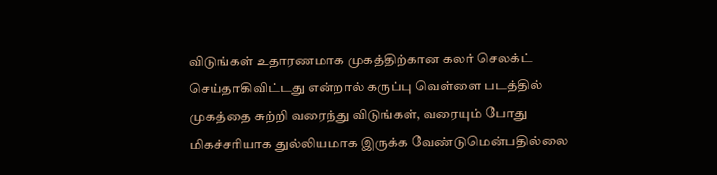விடுங்கள் உதாரணமாக முகத்திற்கான கலர் செலக்ட் செய்தாகிவிட்டது என்றால் கருப்பு வெள்ளை படத்தில் முகத்தை சுற்றி வரைந்து விடுங்கள், வரையும் போது மிகச்சரியாக துல்லியமாக இருக்க வேண்டுமென்பதில்லை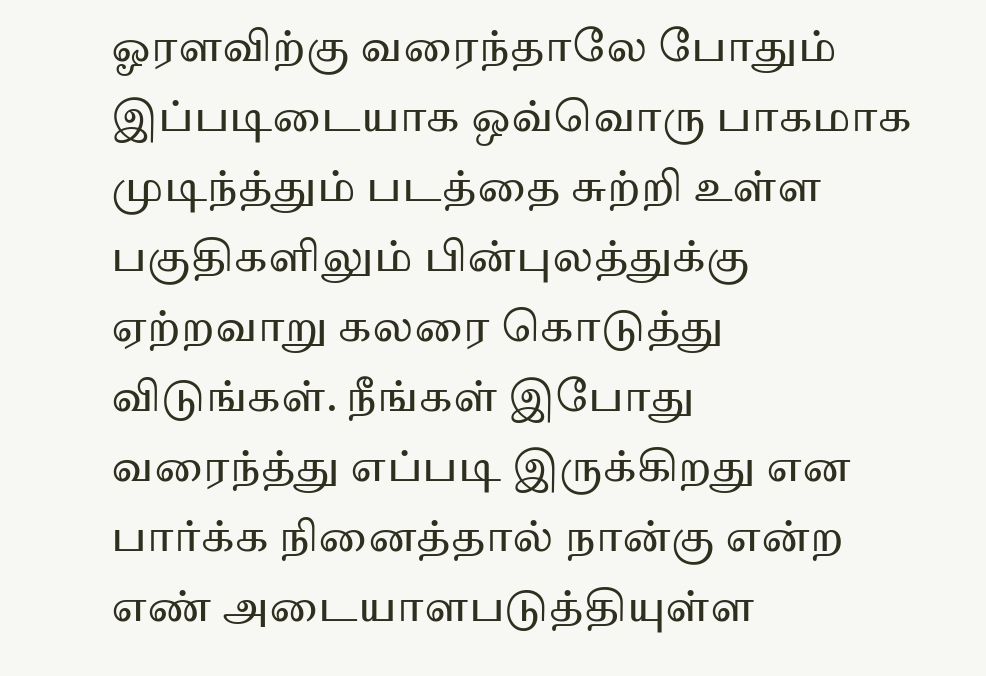ஓரளவிற்கு வரைந்தாலே போதும் இப்படிடையாக ஒவ்வொரு பாகமாக முடிந்த்தும் படத்தை சுற்றி உள்ள பகுதிகளிலும் பின்புலத்துக்கு ஏற்றவாறு கலரை கொடுத்து விடுங்கள். நீங்கள் இபோது வரைந்த்து எப்படி இருக்கிறது என பார்க்க நினைத்தால் நான்கு என்ற எண் அடையாளபடுத்தியுள்ள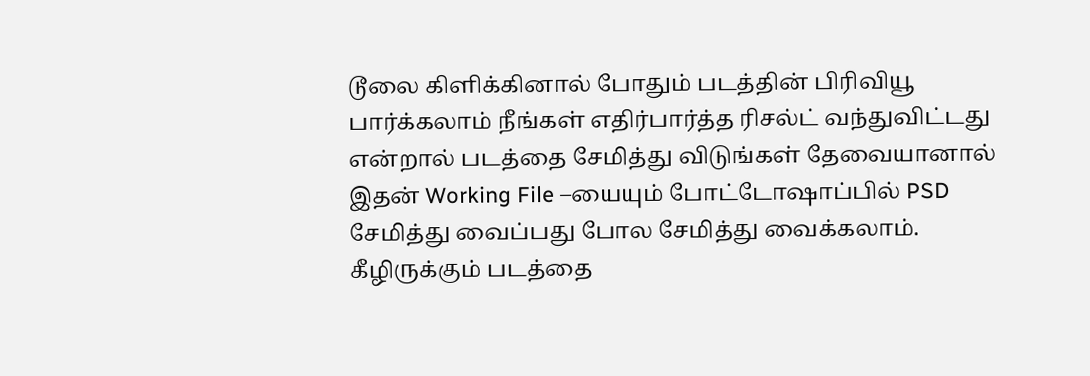டூலை கிளிக்கினால் போதும் படத்தின் பிரிவியூ பார்க்கலாம் நீங்கள் எதிர்பார்த்த ரிசல்ட் வந்துவிட்டது என்றால் படத்தை சேமித்து விடுங்கள் தேவையானால் இதன் Working File –யையும் போட்டோஷாப்பில் PSD சேமித்து வைப்பது போல சேமித்து வைக்கலாம்.
கீழிருக்கும் படத்தை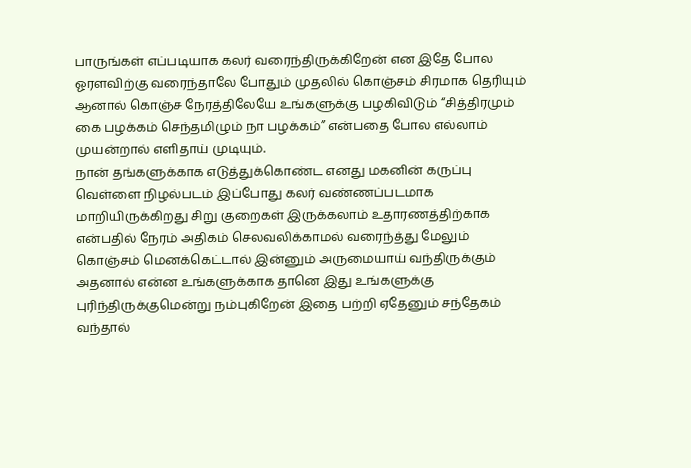பாருங்கள் எப்படியாக கலர் வரைந்திருக்கிறேன் என இதே போல ஓரளவிற்கு வரைந்தாலே போதும் முதலில் கொஞ்சம் சிரமாக தெரியும் ஆனால் கொஞ்ச நேரத்திலேயே உங்களுக்கு பழகிவிடும் “சித்திரமும் கை பழக்கம் செந்தமிழும் நா பழக்கம்” என்பதை போல எல்லாம் முயன்றால் எளிதாய் முடியும்.
நான் தங்களுக்காக எடுத்துக்கொண்ட எனது மகனின் கருப்பு வெள்ளை நிழல்படம் இப்போது கலர் வண்ணப்படமாக மாறியிருக்கிறது சிறு குறைகள் இருக்கலாம் உதாரணத்திற்காக என்பதில் நேரம் அதிகம் செலவலிக்காமல் வரைந்த்து மேலும் கொஞ்சம் மெனக்கெட்டால் இன்னும் அருமையாய் வந்திருக்கும் அதனால் என்ன உங்களுக்காக தானெ இது உங்களுக்கு புரிந்திருக்குமென்று நம்புகிறேன் இதை பற்றி ஏதேனும் சந்தேகம் வந்தால்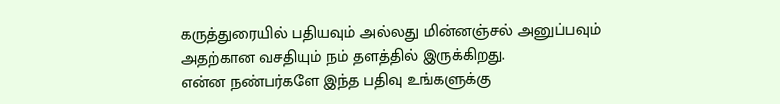கருத்துரையில் பதியவும் அல்லது மின்னஞ்சல் அனுப்பவும் அதற்கான வசதியும் நம் தளத்தில் இருக்கிறது.
என்ன நண்பர்களே இந்த பதிவு உங்களுக்கு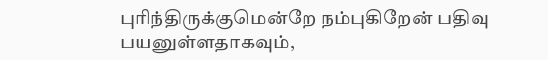புரிந்திருக்குமென்றே நம்புகிறேன் பதிவு பயனுள்ளதாகவும்,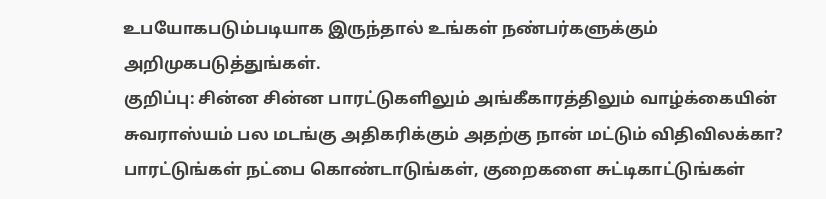உபயோகபடும்படியாக இருந்தால் உங்கள் நண்பர்களுக்கும் அறிமுகபடுத்துங்கள்.
குறிப்பு: சின்ன சின்ன பாரட்டுகளிலும் அங்கீகாரத்திலும் வாழ்க்கையின் சுவராஸ்யம் பல மடங்கு அதிகரிக்கும் அதற்கு நான் மட்டும் விதிவிலக்கா? பாரட்டுங்கள் நட்பை கொண்டாடுங்கள், குறைகளை சுட்டிகாட்டுங்கள்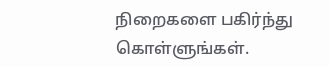நிறைகளை பகிர்ந்து கொள்ளுங்கள்.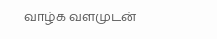வாழ்க வளமுடன்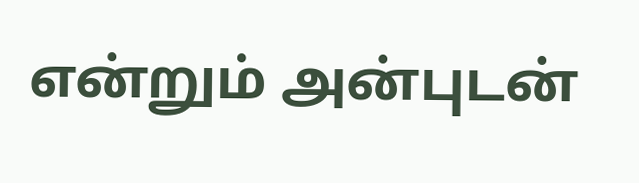என்றும் அன்புடன்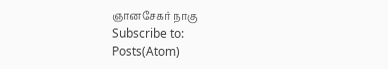ஞானசேகர் நாகு
Subscribe to:
Posts(Atom)